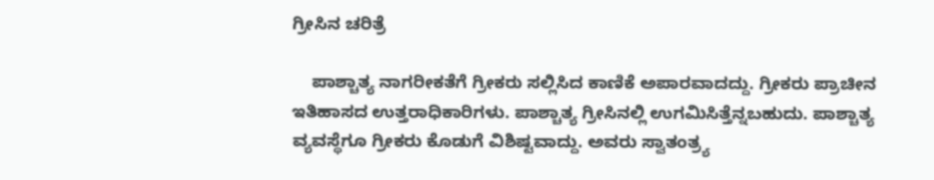ಗ್ರೀಸಿನ ಚರಿತ್ರೆ

    ಪಾಶ್ಚಾತ್ಯ ನಾಗರೀಕತೆಗೆ ಗ್ರೀಕರು ಸಲ್ಲಿಸಿದ ಕಾಣಿಕೆ ಅಪಾರವಾದದ್ದು. ಗ್ರೀಕರು ಪ್ರಾಚೀನ ಇತಿಹಾಸದ ಉತ್ತರಾಧಿಕಾರಿಗಳು. ಪಾಶ್ಚಾತ್ಯ ಗ್ರೀಸಿನಲ್ಲಿ ಉಗಮಿಸಿತ್ತೆನ್ನಬಹುದು. ಪಾಶ್ಚಾತ್ಯ ವ್ಯವಸ್ಥೆಗೂ ಗ್ರೀಕರು ಕೊಡುಗೆ ವಿಶಿಷ್ಟವಾದ್ದು. ಅವರು ಸ್ವಾತಂತ್ರ್ಯ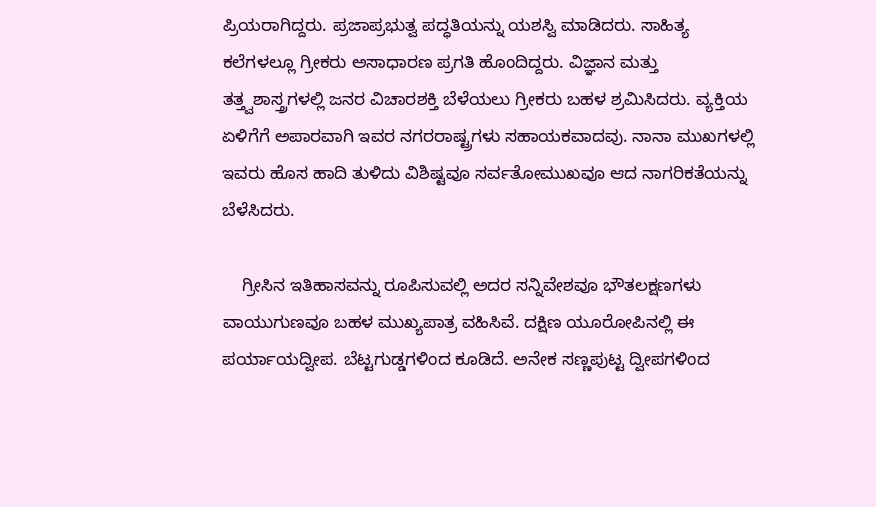ಪ್ರಿಯರಾಗಿದ್ದರು. ಪ್ರಜಾಪ್ರಭುತ್ವ ಪದ್ಧತಿಯನ್ನು ಯಶಸ್ವಿ ಮಾಡಿದರು. ಸಾಹಿತ್ಯ ಕಲೆಗಳಲ್ಲೂ ಗ್ರೀಕರು ಅಸಾಧಾರಣ ಪ್ರಗತಿ ಹೊಂದಿದ್ದರು. ವಿಜ್ಞಾನ ಮತ್ತು ತತ್ತ್ವಶಾಸ್ತ್ರಗಳಲ್ಲಿ ಜನರ ವಿಚಾರಶಕ್ತಿ ಬೆಳೆಯಲು ಗ್ರೀಕರು ಬಹಳ ಶ್ರಮಿಸಿದರು. ವ್ಯಕ್ತಿಯ ಏಳಿಗೆಗೆ ಅಪಾರವಾಗಿ ಇವರ ನಗರರಾಷ್ಟ್ರಗಳು ಸಹಾಯಕವಾದವು. ನಾನಾ ಮುಖಗಳಲ್ಲಿ ಇವರು ಹೊಸ ಹಾದಿ ತುಳಿದು ವಿಶಿಷ್ಟವೂ ಸರ್ವತೋಮುಖವೂ ಆದ ನಾಗರಿಕತೆಯನ್ನು ಬೆಳೆಸಿದರು.

    ಗ್ರೀಸಿನ ಇತಿಹಾಸವನ್ನು ರೂಪಿಸುವಲ್ಲಿ ಅದರ ಸನ್ನಿವೇಶವೂ ಭೌತಲಕ್ಷಣಗಳು ವಾಯುಗುಣವೂ ಬಹಳ ಮುಖ್ಯಪಾತ್ರ ವಹಿಸಿವೆ. ದಕ್ಷಿಣ ಯೂರೋಪಿನಲ್ಲಿ ಈ ಪರ್ಯಾಯದ್ವೀಪ. ಬೆಟ್ಟಗುಡ್ಡಗಳಿಂದ ಕೂಡಿದೆ. ಅನೇಕ ಸಣ್ಣಪುಟ್ಟ ದ್ವೀಪಗಳಿಂದ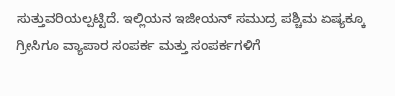ಸುತ್ತುವರಿಯಲ್ಪಟ್ಟಿದೆ. ಇಲ್ಲಿಯನ ಇಜೀಯನ್ ಸಮುದ್ರ ಪಶ್ಚಿಮ ಏಷ್ಯಕ್ಕೂ ಗ್ರೀಸಿಗೂ ವ್ಯಾಪಾರ ಸಂಪರ್ಕ ಮತ್ತು ಸಂಪರ್ಕಗಳಿಗೆ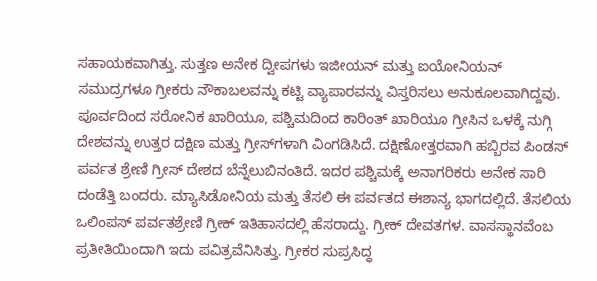ಸಹಾಯಕವಾಗಿತ್ತು. ಸುತ್ತಣ ಅನೇಕ ದ್ವೀಪಗಳು ಇಜೀಯನ್ ಮತ್ತು ಐಯೋನಿಯನ್ ಸಮುದ್ರಗಳೂ ಗ್ರೀಕರು ನೌಕಾಬಲವನ್ನು ಕಟ್ಟಿ ವ್ಯಾಪಾರವನ್ನು ವಿಸ್ತರಿಸಲು ಅನುಕೂಲವಾಗಿದ್ದವು. ಪೂರ್ವದಿಂದ ಸರೋನಿಕ ಖಾರಿಯೂ, ಪಶ್ಚಿಮದಿಂದ ಕಾರಿಂತ್ ಖಾರಿಯೂ ಗ್ರೀಸಿನ ಒಳಕ್ಕೆ ನುಗ್ಗಿ ದೇಶವನ್ನು ಉತ್ತರ ದಕ್ಷಿಣ ಮತ್ತು ಗ್ರೀಸ್‍ಗಳಾಗಿ ವಿಂಗಡಿಸಿದೆ. ದಕ್ಷಿಣೋತ್ತರವಾಗಿ ಹಬ್ಬಿರವ ಪಿಂಡಸ್ ಪರ್ವತ ಶ್ರೇಣಿ ಗ್ರೀಸ್ ದೇಶದ ಬೆನ್ನೆಲುಬಿನಂತಿದೆ. ಇದರ ಪಶ್ಚಿಮಕ್ಕೆ ಅನಾಗರಿಕರು ಅನೇಕ ಸಾರಿ ದಂಡೆತ್ತಿ ಬಂದರು. ಮ್ಯಾಸಿಡೋನಿಯ ಮತ್ತು ತೆಸಲಿ ಈ ಪರ್ವತದ ಈಶಾನ್ಯ ಭಾಗದಲ್ಲಿದೆ. ತೆಸಲಿಯ ಒಲಿಂಪಸ್ ಪರ್ವತಶ್ರೇಣಿ ಗ್ರೀಕ್ ಇತಿಹಾಸದಲ್ಲಿ ಹೆಸರಾದ್ದು. ಗ್ರೀಕ್ ದೇವತಗಳ. ವಾಸಸ್ಥಾನವೆಂಬ ಪ್ರತೀತಿಯಿಂದಾಗಿ ಇದು ಪವಿತ್ರವೆನಿಸಿತ್ತು. ಗ್ರೀಕರ ಸುಪ್ರಸಿದ್ಧ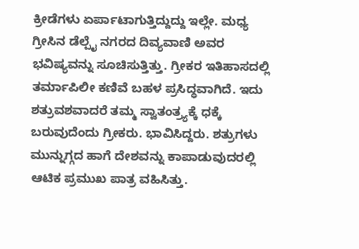ಕ್ರೀಡೆಗಳು ಏರ್ಪಾಟಾಗುತ್ತಿದ್ದುದ್ದು ಇಲ್ಲೇ. ಮಧ್ಯ ಗ್ರೀಸಿನ ಡೆಲ್ಪೈ ನಗರದ ದಿವ್ಯವಾಣಿ ಅವರ ಭವಿಷ್ಯವನ್ನು ಸೂಚಿಸುತ್ತಿತ್ತು. ಗ್ರೀಕರ ಇತಿಹಾಸದಲ್ಲಿ ತರ್ಮಾಪಿಲೀ ಕಣಿವೆ ಬಹಳ ಪ್ರಸಿದ್ಧವಾಗಿದೆ. ಇದು ಶತ್ರುವಶವಾದರೆ ತಮ್ಮ ಸ್ವಾತಂತ್ರ್ಯಕ್ಕೆ ಧಕ್ಕೆ ಬರುವುದೆಂದು ಗ್ರೀಕರು. ಭಾವಿಸಿದ್ದರು. ಶತ್ರುಗಳು ಮುನ್ನುಗ್ಗದ ಹಾಗೆ ದೇಶವನ್ನು ಕಾಪಾಡುವುದರಲ್ಲಿ ಆಟಿಕ ಪ್ರಮುಖ ಪಾತ್ರ ವಹಿಸಿತ್ತು.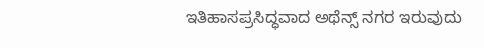ಇತಿಹಾಸಪ್ರಸಿದ್ಧವಾದ ಅಥೆನ್ಸ್ ನಗರ ಇರುವುದು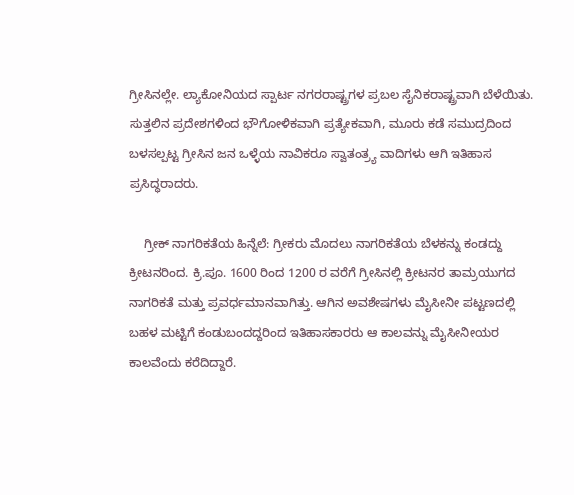ಗ್ರೀಸಿನಲ್ಲೇ. ಲ್ಯಾಕೋನಿಯದ ಸ್ಪಾರ್ಟ ನಗರರಾಷ್ಟ್ರಗಳ ಪ್ರಬಲ ಸೈನಿಕರಾಷ್ಟ್ರವಾಗಿ ಬೆಳೆಯಿತು. ಸುತ್ತಲಿನ ಪ್ರದೇಶಗಳಿಂದ ಭೌಗೋಳಿಕವಾಗಿ ಪ್ರತ್ಯೇಕವಾಗಿ, ಮೂರು ಕಡೆ ಸಮುದ್ರದಿಂದ ಬಳಸಲ್ಪಟ್ಟ ಗ್ರೀಸಿನ ಜನ ಒಳ್ಳೆಯ ನಾವಿಕರೂ ಸ್ವಾತಂತ್ರ್ಯ ವಾದಿಗಳು ಆಗಿ ಇತಿಹಾಸ ಪ್ರಸಿದ್ಧರಾದರು.

    ಗ್ರೀಕ್ ನಾಗರಿಕತೆಯ ಹಿನ್ನೆಲೆ: ಗ್ರೀಕರು ಮೊದಲು ನಾಗರಿಕತೆಯ ಬೆಳಕನ್ನು ಕಂಡದ್ದು ಕ್ರೀಟನರಿಂದ. ಕ್ರಿ.ಪೂ. 1600 ರಿಂದ 1200 ರ ವರೆಗೆ ಗ್ರೀಸಿನಲ್ಲಿ ಕ್ರೀಟನರ ತಾಮ್ರಯುಗದ ನಾಗರಿಕತೆ ಮತ್ತು ಪ್ರವರ್ಧಮಾನವಾಗಿತ್ತು. ಆಗಿನ ಅವಶೇಷಗಳು ಮೈಸೀನೀ ಪಟ್ಟಣದಲ್ಲಿ ಬಹಳ ಮಟ್ಟಿಗೆ ಕಂಡುಬಂದದ್ದರಿಂದ ಇತಿಹಾಸಕಾರರು ಆ ಕಾಲವನ್ನು ಮೈಸೀನೀಯರ ಕಾಲವೆಂದು ಕರೆದಿದ್ದಾರೆ.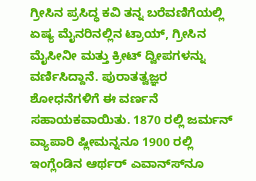ಗ್ರೀಸಿನ ಪ್ರಸಿದ್ಧ ಕವಿ ತನ್ನ ಬರೆವಣಿಗೆಯಲ್ಲಿ ಏಷ್ಯ ಮೈನರಿನಲ್ಲಿನ ಟ್ರಾಯ್, ಗ್ರೀಸಿನ ಮೈಸೀನೀ ಮತ್ತು ಕ್ರೀಟ್ ದ್ವೀಪಗಳನ್ನು ವರ್ಣಿಸಿದ್ದಾನೆ. ಪುರಾತತ್ವಜ್ಞರ ಶೋಧನೆಗಳಿಗೆ ಈ ವರ್ಣನೆ ಸಹಾಯಕವಾಯಿತು. 1870 ರಲ್ಲಿ ಜರ್ಮನ್ ವ್ಯಾಪಾರಿ ಷ್ಲೀಮನ್ನನೂ 1900 ರಲ್ಲಿ ಇಂಗ್ಲೆಂಡಿನ ಆರ್ಥರ್ ಎವಾನ್ಸ್‍ನೂ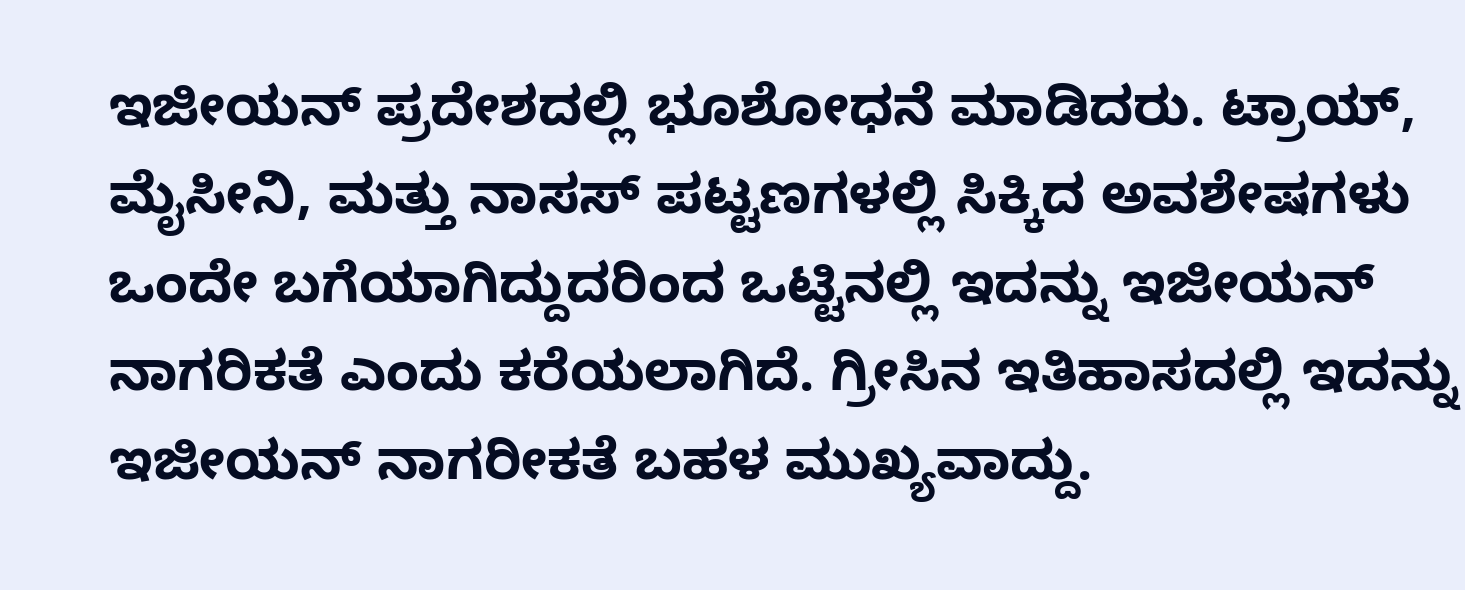ಇಜೀಯನ್ ಪ್ರದೇಶದಲ್ಲಿ ಭೂಶೋಧನೆ ಮಾಡಿದರು. ಟ್ರಾಯ್, ಮೈಸೀನಿ, ಮತ್ತು ನಾಸಸ್ ಪಟ್ಟಣಗಳಲ್ಲಿ ಸಿಕ್ಕಿದ ಅವಶೇಷಗಳು ಒಂದೇ ಬಗೆಯಾಗಿದ್ದುದರಿಂದ ಒಟ್ಟಿನಲ್ಲಿ ಇದನ್ನು ಇಜೀಯನ್ ನಾಗರಿಕತೆ ಎಂದು ಕರೆಯಲಾಗಿದೆ. ಗ್ರೀಸಿನ ಇತಿಹಾಸದಲ್ಲಿ ಇದನ್ನು ಇಜೀಯನ್ ನಾಗರೀಕತೆ ಬಹಳ ಮುಖ್ಯವಾದ್ದು.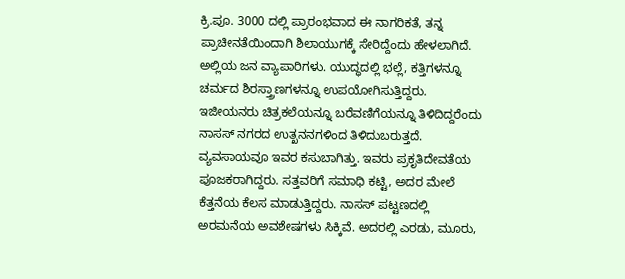ಕ್ರಿ.ಪೂ. 3000 ದಲ್ಲಿ ಪ್ರಾರಂಭವಾದ ಈ ನಾಗರಿಕತೆ, ತನ್ನ ಪ್ರಾಚೀನತೆಯಿಂದಾಗಿ ಶಿಲಾಯುಗಕ್ಕೆ ಸೇರಿದ್ದೆಂದು ಹೇಳಲಾಗಿದೆ. ಅಲ್ಲಿಯ ಜನ ವ್ಯಾಪಾರಿಗಳು. ಯುದ್ಧದಲ್ಲಿ ಭಲ್ಲೆ, ಕತ್ತಿಗಳನ್ನೂ ಚರ್ಮದ ಶಿರಸ್ತ್ರಾಣಗಳನ್ನೂ ಉಪಯೋಗಿಸುತ್ತಿದ್ದರು. ಇಜೀಯನರು ಚಿತ್ರಕಲೆಯನ್ನೂ ಬರೆವಣಿಗೆಯನ್ನೂ ತಿಳಿದಿದ್ದರೆಂದು ನಾಸಸ್ ನಗರದ ಉತ್ಖನನಗಳಿಂದ ತಿಳಿದುಬರುತ್ತದೆ. ವ್ಯವಸಾಯವೂ ಇವರ ಕಸುಬಾಗಿತ್ತು. ಇವರು ಪ್ರಕೃತಿದೇವತೆಯ ಪೂಜಕರಾಗಿದ್ದರು. ಸತ್ತವರಿಗೆ ಸಮಾಧಿ ಕಟ್ಟಿ, ಅದರ ಮೇಲೆ ಕೆತ್ತನೆಯ ಕೆಲಸ ಮಾಡುತ್ತಿದ್ದರು. ನಾಸಸ್ ಪಟ್ಟಣದಲ್ಲಿ ಅರಮನೆಯ ಅವಶೇಷಗಳು ಸಿಕ್ಕಿವೆ. ಅದರಲ್ಲಿ ಎರಡು, ಮೂರು,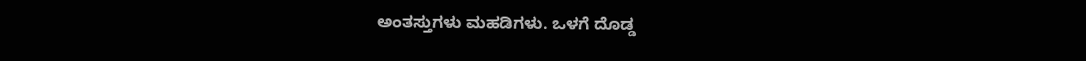ಅಂತಸ್ತುಗಳು ಮಹಡಿಗಳು. ಒಳಗೆ ದೊಡ್ಡ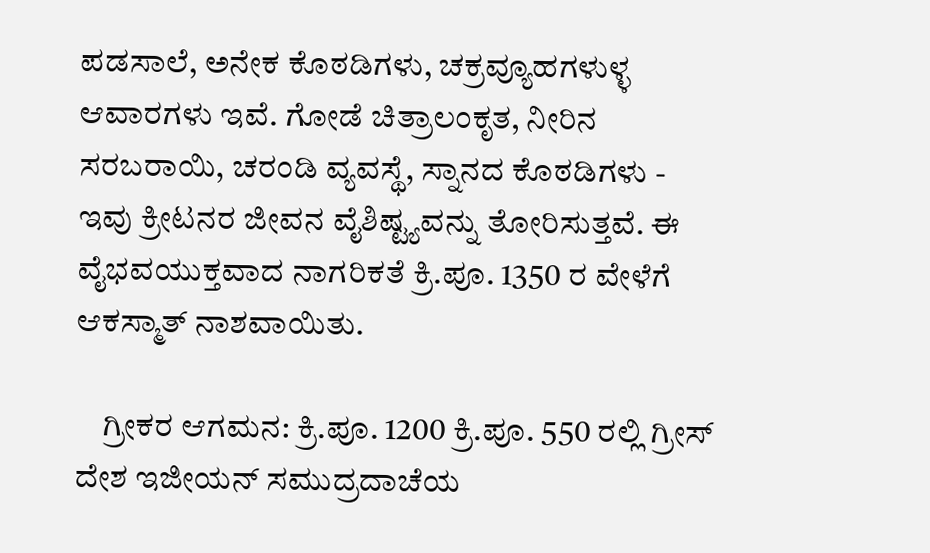ಪಡಸಾಲೆ, ಅನೇಕ ಕೊಠಡಿಗಳು, ಚಕ್ರವ್ಯೂಹಗಳುಳ್ಳ ಆವಾರಗಳು ಇವೆ. ಗೋಡೆ ಚಿತ್ರಾಲಂಕೃತ, ನೀರಿನ ಸರಬರಾಯಿ, ಚರಂಡಿ ವ್ಯವಸ್ಥೆ, ಸ್ನಾನದ ಕೊಠಡಿಗಳು - ಇವು ಕ್ರೀಟನರ ಜೀವನ ವೈಶಿಷ್ಟ್ಯವನ್ನು ತೋರಿಸುತ್ತವೆ. ಈ ವೈಭವಯುಕ್ತವಾದ ನಾಗರಿಕತೆ ಕ್ರಿ.ಪೂ. 1350 ರ ವೇಳೆಗೆ ಆಕಸ್ಮಾತ್ ನಾಶವಾಯಿತು.

    ಗ್ರೀಕರ ಆಗಮನ: ಕ್ರಿ.ಪೂ. 1200 ಕ್ರಿ.ಪೂ. 550 ರಲ್ಲಿ ಗ್ರೀಸ್ ದೇಶ ಇಜೀಯನ್ ಸಮುದ್ರದಾಚೆಯ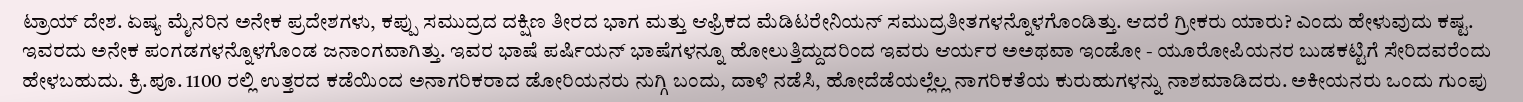ಟ್ರಾಯ್ ದೇಶ. ಏಷ್ಯ ಮೈನರಿನ ಅನೇಕ ಪ್ರದೇಶಗಳು, ಕಪ್ಪು ಸಮುದ್ರದ ದಕ್ಷಿಣ ತೀರದ ಭಾಗ ಮತ್ತು ಆಫ್ರಿಕದ ಮೆಡಿಟರೇನಿಯನ್ ಸಮುದ್ರತೀತಗಳನ್ನೊಳಗೊಂಡಿತ್ತು. ಆದರೆ ಗ್ರೀಕರು ಯಾರು? ಎಂದು ಹೇಳುವುದು ಕಷ್ಟ. ಇವರದು ಅನೇಕ ಪಂಗಡಗಳನ್ನೊಳಗೊಂಡ ಜನಾಂಗವಾಗಿತ್ತು. ಇವರ ಭಾಷೆ ಪರ್ಷಿಯನ್ ಭಾಷೆಗಳನ್ನೂ ಹೋಲುತ್ತಿದ್ದುದರಿಂದ ಇವರು ಆರ್ಯರ ಅಅಥವಾ ಇಂಡೋ - ಯೂರೋಪಿಯನರ ಬುಡಕಟ್ಟಿಗೆ ಸೇರಿದವರೆಂದು ಹೇಳಬಹುದು. ಕ್ರಿ.ಪೂ. 1100 ರಲ್ಲಿ ಉತ್ತರದ ಕಡೆಯಿಂದ ಅನಾಗರಿಕರಾದ ಡೋರಿಯನರು ನುಗ್ಗಿ ಬಂದು, ದಾಳಿ ನಡೆಸಿ, ಹೋದೆಡೆಯಲ್ಲೆಲ್ಲ ನಾಗರಿಕತೆಯ ಕುರುಹುಗಳನ್ನು ನಾಶಮಾಡಿದರು. ಅಕೀಯನರು ಒಂದು ಗುಂಪು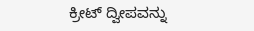ಕ್ರೀಟ್ ದ್ವೀಪವನ್ನು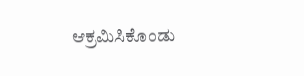ಆಕ್ರಮಿಸಿಕೊಂಡು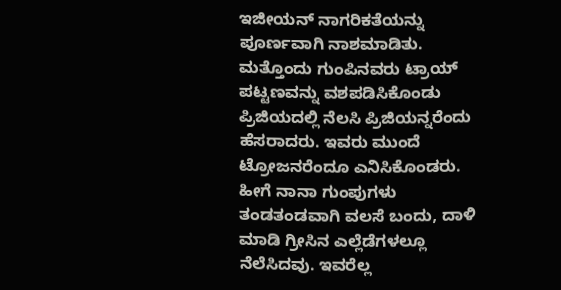ಇಜೀಯನ್ ನಾಗರಿಕತೆಯನ್ನು ಪೂರ್ಣವಾಗಿ ನಾಶಮಾಡಿತು. ಮತ್ತೊಂದು ಗುಂಪಿನವರು ಟ್ರಾಯ್ ಪಟ್ಟಣವನ್ನು ವಶಪಡಿಸಿಕೊಂಡು ಪ್ರಿಜಿಯದಲ್ಲಿ ನೆಲಸಿ ಪ್ರಿಜಿಯನ್ನರೆಂದು ಹೆಸರಾದರು. ಇವರು ಮುಂದೆ ಟ್ರೋಜನರೆಂದೂ ಎನಿಸಿಕೊಂಡರು. ಹೀಗೆ ನಾನಾ ಗುಂಪುಗಳು ತಂಡತಂಡವಾಗಿ ವಲಸೆ ಬಂದು, ದಾಳಿ ಮಾಡಿ ಗ್ರೀಸಿನ ಎಲ್ಲೆಡೆಗಳಲ್ಲೂ ನೆಲೆಸಿದವು. ಇವರೆಲ್ಲ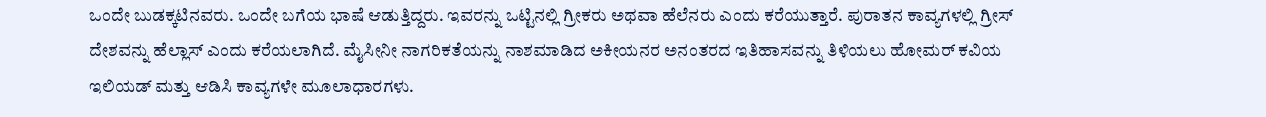ಒಂದೇ ಬುಡಕ್ಕಟಿನವರು. ಒಂದೇ ಬಗೆಯ ಭಾಷೆ ಆಡುತ್ತಿದ್ದರು. ಇವರನ್ನು ಒಟ್ಟಿನಲ್ಲಿ ಗ್ರೀಕರು ಅಥವಾ ಹೆಲೆನರು ಎಂದು ಕರೆಯುತ್ತಾರೆ. ಪುರಾತನ ಕಾವ್ಯಗಳಲ್ಲಿ ಗ್ರೀಸ್ ದೇಶವನ್ನು ಹೆಲ್ಲಾಸ್ ಎಂದು ಕರೆಯಲಾಗಿದೆ. ಮೈಸೀನೀ ನಾಗರಿಕತೆಯನ್ನು ನಾಶಮಾಡಿದ ಅಕೀಯನರ ಅನಂತರದ ಇತಿಹಾಸವನ್ನು ತಿಳಿಯಲು ಹೋಮರ್ ಕವಿಯ ಇಲಿಯಡ್ ಮತ್ತು ಆಡಿಸಿ ಕಾವ್ಯಗಳೇ ಮೂಲಾಧಾರಗಳು.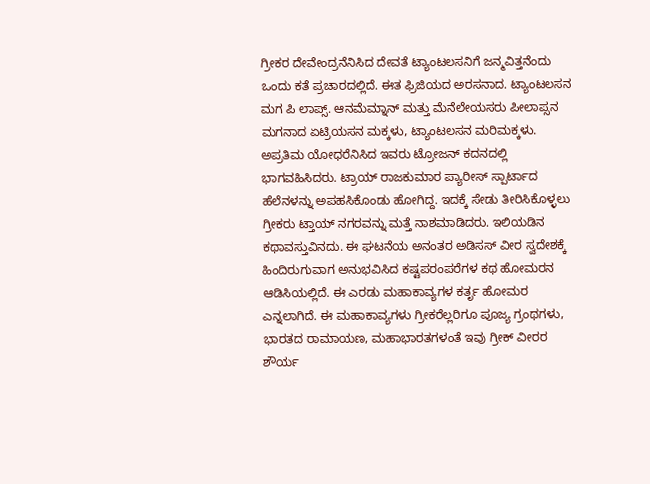ಗ್ರೀಕರ ದೇವೇಂದ್ರನೆನಿಸಿದ ದೇವತೆ ಟ್ಯಾಂಟಲಸನಿಗೆ ಜನ್ಮವಿತ್ತನೆಂದು ಒಂದು ಕತೆ ಪ್ರಚಾರದಲ್ಲಿದೆ. ಈತ ಫ್ರಿಜಿಯದ ಅರಸನಾದ. ಟ್ಯಾಂಟಲಸನ ಮಗ ಪಿ ಲಾಪ್ಸ್. ಆನಮೆಮ್ನಾನ್ ಮತ್ತು ಮೆನೆಲೇಯಸರು ಪೀಲಾಪ್ಸನ ಮಗನಾದ ಏಟ್ರಿಯಸನ ಮಕ್ಕಳು, ಟ್ಯಾಂಟಲಸನ ಮರಿಮಕ್ಕಳು. ಅಪ್ರತಿಮ ಯೋಧರೆನಿಸಿದ ಇವರು ಟ್ರೋಜನ್ ಕದನದಲ್ಲಿ ಭಾಗವಹಿಸಿದರು. ಟ್ರಾಯ್ ರಾಜಕುಮಾರ ಪ್ಯಾರೀಸ್ ಸ್ಪಾರ್ಟಾದ ಹೆಲೆನಳನ್ನು ಅಪಹಸಿಕೊಂಡು ಹೋಗಿದ್ದ. ಇದಕ್ಕೆ ಸೇಡು ತೀರಿಸಿಕೊಳ್ಳಲು ಗ್ರೀಕರು ಟ್ತಾಯ್ ನಗರವನ್ನು ಮತ್ತೆ ನಾಶಮಾಡಿದರು. ಇಲಿಯಡಿನ ಕಥಾವಸ್ತುವಿನದು. ಈ ಘಟನೆಯ ಅನಂತರ ಅಡಿಸಸ್ ವೀರ ಸ್ವದೇಶಕ್ಕೆ ಹಿಂದಿರುಗುವಾಗ ಅನುಭವಿಸಿದ ಕಷ್ಟಪರಂಪರೆಗಳ ಕಥ ಹೋಮರನ ಆಡಿಸಿಯಲ್ಲಿದೆ. ಈ ಎರಡು ಮಹಾಕಾವ್ಯಗಳ ಕರ್ತೃ ಹೋಮರ ಎನ್ನಲಾಗಿದೆ. ಈ ಮಹಾಕಾವ್ಯಗಳು ಗ್ರೀಕರೆಲ್ಲರಿಗೂ ಪೂಜ್ಯ ಗ್ರಂಥಗಳು, ಭಾರತದ ರಾಮಾಯಣ, ಮಹಾಭಾರತಗಳಂತೆ ಇವು ಗ್ರೀಕ್ ವೀರರ ಶೌರ್ಯ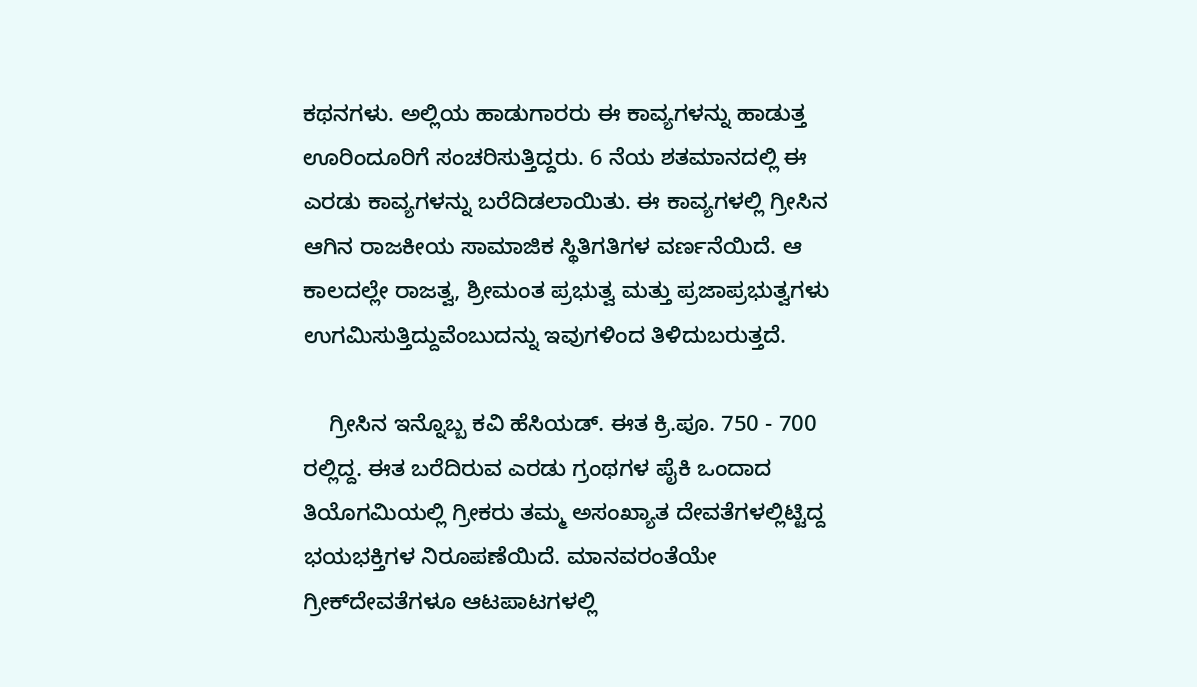ಕಥನಗಳು. ಅಲ್ಲಿಯ ಹಾಡುಗಾರರು ಈ ಕಾವ್ಯಗಳನ್ನು ಹಾಡುತ್ತ ಊರಿಂದೂರಿಗೆ ಸಂಚರಿಸುತ್ತಿದ್ದರು. 6 ನೆಯ ಶತಮಾನದಲ್ಲಿ ಈ ಎರಡು ಕಾವ್ಯಗಳನ್ನು ಬರೆದಿಡಲಾಯಿತು. ಈ ಕಾವ್ಯಗಳಲ್ಲಿ ಗ್ರೀಸಿನ ಆಗಿನ ರಾಜಕೀಯ ಸಾಮಾಜಿಕ ಸ್ಥಿತಿಗತಿಗಳ ವರ್ಣನೆಯಿದೆ. ಆ ಕಾಲದಲ್ಲೇ ರಾಜತ್ವ, ಶ್ರೀಮಂತ ಪ್ರಭುತ್ವ ಮತ್ತು ಪ್ರಜಾಪ್ರಭುತ್ವಗಳು ಉಗಮಿಸುತ್ತಿದ್ದುವೆಂಬುದನ್ನು ಇವುಗಳಿಂದ ತಿಳಿದುಬರುತ್ತದೆ.

    ಗ್ರೀಸಿನ ಇನ್ನೊಬ್ಬ ಕವಿ ಹೆಸಿಯಡ್. ಈತ ಕ್ರಿ.ಪೂ. 750 - 700 ರಲ್ಲಿದ್ದ. ಈತ ಬರೆದಿರುವ ಎರಡು ಗ್ರಂಥಗಳ ಪೈಕಿ ಒಂದಾದ ತಿಯೊಗಮಿಯಲ್ಲಿ ಗ್ರೀಕರು ತಮ್ಮ ಅಸಂಖ್ಯಾತ ದೇವತೆಗಳಲ್ಲಿಟ್ಟಿದ್ದ ಭಯಭಕ್ತಿಗಳ ನಿರೂಪಣೆಯಿದೆ. ಮಾನವರಂತೆಯೇ ಗ್ರೀಕ್‍ದೇವತೆಗಳೂ ಆಟಪಾಟಗಳಲ್ಲಿ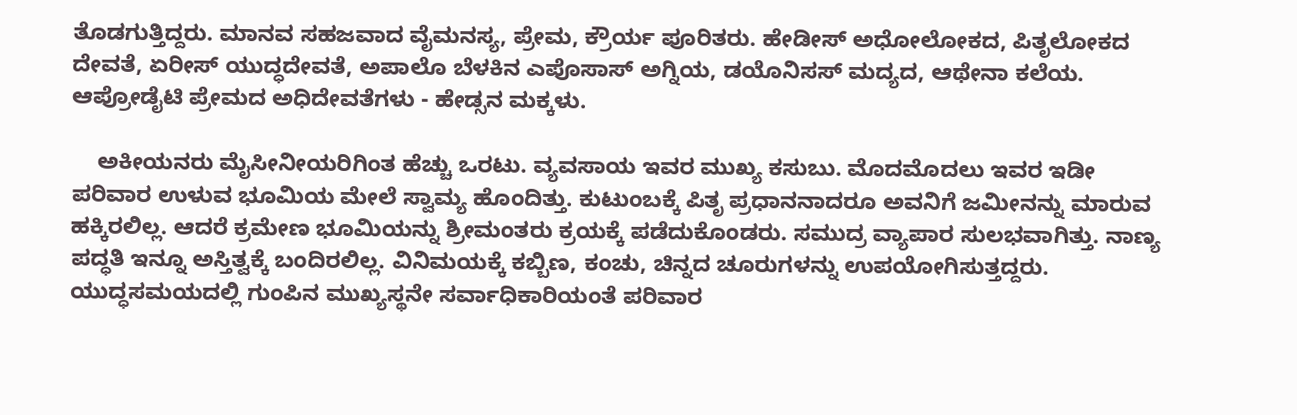ತೊಡಗುತ್ತಿದ್ದರು. ಮಾನವ ಸಹಜವಾದ ವೈಮನಸ್ಯ, ಪ್ರೇಮ, ಕ್ರೌರ್ಯ ಪೂರಿತರು. ಹೇಡೀಸ್ ಅಧೋಲೋಕದ, ಪಿತೃಲೋಕದ ದೇವತೆ, ಏರೀಸ್ ಯುದ್ಧದೇವತೆ, ಅಪಾಲೊ ಬೆಳಕಿನ ಎಪೊಸಾಸ್ ಅಗ್ನಿಯ, ಡಯೊನಿಸಸ್ ಮದ್ಯದ, ಆಥೇನಾ ಕಲೆಯ. ಆಪ್ರೋಡೈಟಿ ಪ್ರೇಮದ ಅಧಿದೇವತೆಗಳು - ಹೇಡ್ಸನ ಮಕ್ಕಳು.

    ಅಕೀಯನರು ಮೈಸೀನೀಯರಿಗಿಂತ ಹೆಚ್ಚು ಒರಟು. ವ್ಯವಸಾಯ ಇವರ ಮುಖ್ಯ ಕಸುಬು. ಮೊದಮೊದಲು ಇವರ ಇಡೀ ಪರಿವಾರ ಉಳುವ ಭೂಮಿಯ ಮೇಲೆ ಸ್ವಾಮ್ಯ ಹೊಂದಿತ್ತು. ಕುಟುಂಬಕ್ಕೆ ಪಿತೃ ಪ್ರಧಾನನಾದರೂ ಅವನಿಗೆ ಜಮೀನನ್ನು ಮಾರುವ ಹಕ್ಕಿರಲಿಲ್ಲ. ಆದರೆ ಕ್ರಮೇಣ ಭೂಮಿಯನ್ನು ಶ್ರೀಮಂತರು ಕ್ರಯಕ್ಕೆ ಪಡೆದುಕೊಂಡರು. ಸಮುದ್ರ ವ್ಯಾಪಾರ ಸುಲಭವಾಗಿತ್ತು. ನಾಣ್ಯ ಪದ್ಧತಿ ಇನ್ನೂ ಅಸ್ತಿತ್ವಕ್ಕೆ ಬಂದಿರಲಿಲ್ಲ. ವಿನಿಮಯಕ್ಕೆ ಕಬ್ಬಿಣ, ಕಂಚು, ಚಿನ್ನದ ಚೂರುಗಳನ್ನು ಉಪಯೋಗಿಸುತ್ತದ್ದರು. ಯುದ್ಧಸಮಯದಲ್ಲಿ ಗುಂಪಿನ ಮುಖ್ಯಸ್ಥನೇ ಸರ್ವಾಧಿಕಾರಿಯಂತೆ ಪರಿವಾರ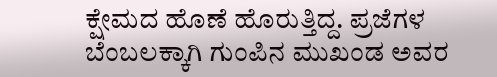ಕ್ಷೇಮದ ಹೊಣೆ ಹೊರುತ್ತಿದ್ದ. ಪ್ರಜೆಗಳ ಬೆಂಬಲಕ್ಕಾಗಿ ಗುಂಪಿನ ಮುಖಂಡ ಅವರ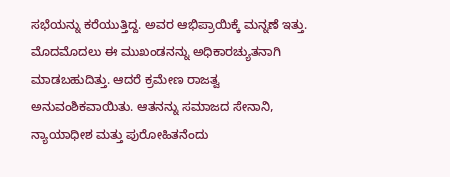ಸಭೆಯನ್ನು ಕರೆಯುತ್ತಿದ್ದ. ಅವರ ಆಭಿಪ್ರಾಯಿಕ್ಕೆ ಮನ್ನಣೆ ಇತ್ತು. ಮೊದಮೊದಲು ಈ ಮುಖಂಡನನ್ನು ಅಧಿಕಾರಚ್ಯುತನಾಗಿ ಮಾಡಬಹುದಿತ್ತು. ಆದರೆ ಕ್ರಮೇಣ ರಾಜತ್ವ ಅನುವಂಶಿಕವಾಯಿತು. ಆತನನ್ನು ಸಮಾಜದ ಸೇನಾನಿ, ನ್ಯಾಯಾಧೀಶ ಮತ್ತು ಪುರೋಹಿತನೆಂದು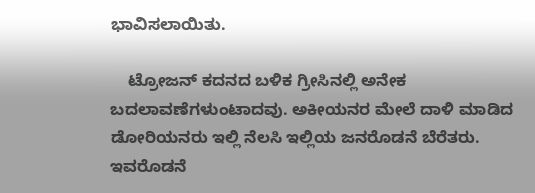ಭಾವಿಸಲಾಯಿತು.

    ಟ್ರೋಜನ್ ಕದನದ ಬಳಿಕ ಗ್ರೀಸಿನಲ್ಲಿ ಅನೇಕ ಬದಲಾವಣೆಗಳುಂಟಾದವು. ಅಕೀಯನರ ಮೇಲೆ ದಾಳಿ ಮಾಡಿದ ಡೋರಿಯನರು ಇಲ್ಲಿ ನೆಲಸಿ ಇಲ್ಲಿಯ ಜನರೊಡನೆ ಬೆರೆತರು. ಇವರೊಡನೆ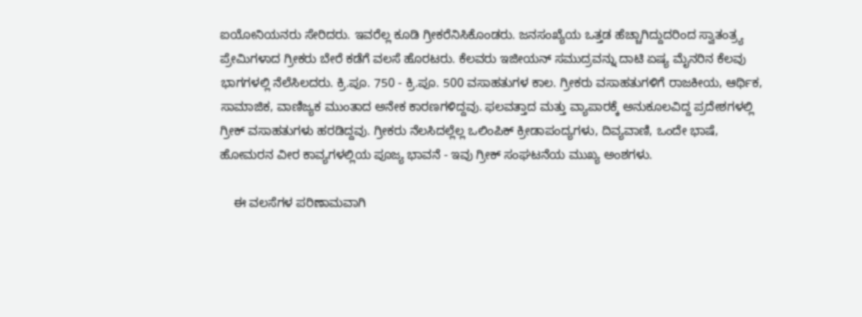ಐಯೋನಿಯನರು ಸೇರಿದರು. ಇವರೆಲ್ಲ ಕೂಡಿ ಗ್ರೀಕರೆನಿಸಿಕೊಂಡರು. ಜನಸಂಖ್ಯೆಯ ಒತ್ತಡ ಹೆಚ್ಚಾಗಿದ್ದುದರಿಂದ ಸ್ವಾತಂತ್ರ್ಯ ಪ್ರೇಮಿಗಳಾದ ಗ್ರೀಕರು ಬೇರೆ ಕಡೆಗೆ ವಲಸೆ ಹೊರಟರು. ಕೆಲವರು ಇಜೀಯನ್ ಸಮುದ್ರವನ್ನು ದಾಟಿ ಏಷ್ಯ ಮೈನರಿನ ಕೆಲವು ಭಾಗಗಳಲ್ಲಿ ನೆಲೆಸಿಲದರು. ಕ್ರಿ.ಪೂ. 750 - ಕ್ರಿ.ಪೂ. 500 ವಸಾಹತುಗಳ ಕಾಲ. ಗ್ರೀಕರು ವಸಾಹತುಗಳಿಗೆ ರಾಜಕೀಯ, ಆರ್ಥಿಕ, ಸಾಮಾಜಿಕ, ವಾಣಿಜ್ಯಕ ಮುಂತಾದ ಅನೇಕ ಕಾರಣಗಳಿದ್ದವು. ಫಲವತ್ತಾದ ಮತ್ತು ವ್ಯಾಪಾರಕ್ಕೆ ಅನುಕೂಲವಿದ್ದ ಪ್ರದೇಶಗಳಲ್ಲಿ ಗ್ರೀಕ್ ವಸಾಹತುಗಳು ಹರಡಿದ್ದವು. ಗ್ರೀಕರು ನೆಲಸಿದಲ್ಲೆಲ್ಲ ಒಲಿಂಪಿಕ್ ಕ್ರೀಡಾಪಂದ್ಯಗಳು, ದಿವ್ಯವಾಣಿ, ಒಂದೇ ಭಾಷೆ, ಹೋಮರನ ವೀರ ಕಾವ್ಯಗಳಲ್ಲಿಯ ಪೂಜ್ಯ ಭಾವನೆ - ಇವು ಗ್ರೀಕ್ ಸಂಘಟನೆಯ ಮುಖ್ಯ ಅಂಶಗಳು.

    ಈ ವಲಸೆಗಳ ಪರಿಣಾಮವಾಗಿ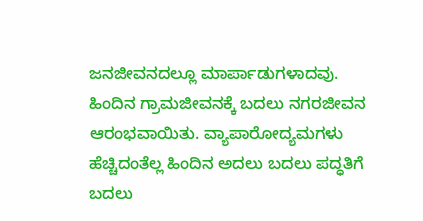ಜನಜೀವನದಲ್ಲೂ ಮಾರ್ಪಾಡುಗಳಾದವು. ಹಿಂದಿನ ಗ್ರಾಮಜೀವನಕ್ಕೆ ಬದಲು ನಗರಜೀವನ ಆರಂಭವಾಯಿತು. ವ್ಯಾಪಾರೋದ್ಯಮಗಳು ಹೆಚ್ಚಿದಂತೆಲ್ಲ ಹಿಂದಿನ ಅದಲು ಬದಲು ಪದ್ಧತಿಗೆ ಬದಲು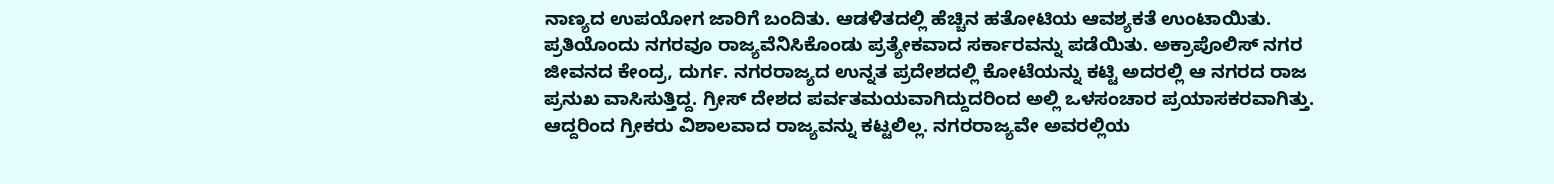ನಾಣ್ಯದ ಉಪಯೋಗ ಜಾರಿಗೆ ಬಂದಿತು. ಆಡಳಿತದಲ್ಲಿ ಹೆಚ್ಚಿನ ಹತೋಟಿಯ ಆವಶ್ಯಕತೆ ಉಂಟಾಯಿತು. ಪ್ರತಿಯೊಂದು ನಗರವೂ ರಾಜ್ಯವೆನಿಸಿಕೊಂಡು ಪ್ರತ್ಯೇಕವಾದ ಸರ್ಕಾರವನ್ನು ಪಡೆಯಿತು. ಅಕ್ರಾಪೊಲಿಸ್ ನಗರ ಜೀವನದ ಕೇಂದ್ರ, ದುರ್ಗ. ನಗರರಾಜ್ಯದ ಉನ್ನತ ಪ್ರದೇಶದಲ್ಲಿ ಕೋಟೆಯನ್ನು ಕಟ್ಟಿ ಅದರಲ್ಲಿ ಆ ನಗರದ ರಾಜ ಪ್ರನುಖ ವಾಸಿಸುತ್ತಿದ್ದ. ಗ್ರೀಸ್ ದೇಶದ ಪರ್ವತಮಯವಾಗಿದ್ದುದರಿಂದ ಅಲ್ಲಿ ಒಳಸಂಚಾರ ಪ್ರಯಾಸಕರವಾಗಿತ್ತು. ಆದ್ದರಿಂದ ಗ್ರೀಕರು ವಿಶಾಲವಾದ ರಾಜ್ಯವನ್ನು ಕಟ್ಟಲಿಲ್ಲ. ನಗರರಾಜ್ಯವೇ ಅವರಲ್ಲಿಯ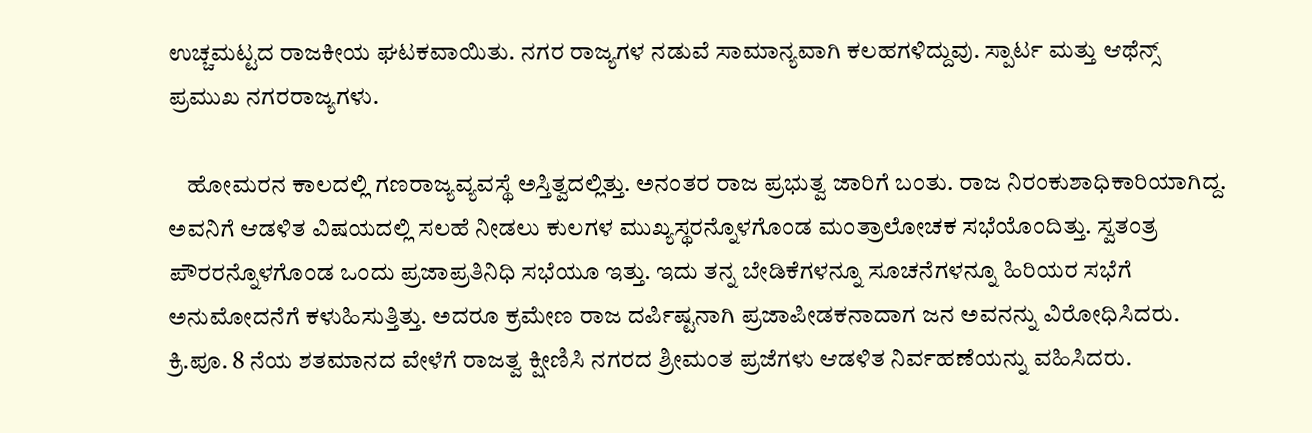ಉಚ್ಚಮಟ್ಟದ ರಾಜಕೀಯ ಘಟಕವಾಯಿತು. ನಗರ ರಾಜ್ಯಗಳ ನಡುವೆ ಸಾಮಾನ್ಯವಾಗಿ ಕಲಹಗಳಿದ್ದುವು. ಸ್ಪಾರ್ಟ ಮತ್ತು ಆಥೆನ್ಸ್ ಪ್ರಮುಖ ನಗರರಾಜ್ಯಗಳು.

    ಹೋಮರನ ಕಾಲದಲ್ಲಿ ಗಣರಾಜ್ಯವ್ಯವಸ್ಥೆ ಅಸ್ತಿತ್ವದಲ್ಲಿತ್ತು. ಅನಂತರ ರಾಜ ಪ್ರಭುತ್ವ ಜಾರಿಗೆ ಬಂತು. ರಾಜ ನಿರಂಕುಶಾಧಿಕಾರಿಯಾಗಿದ್ದ. ಅವನಿಗೆ ಆಡಳಿತ ವಿಷಯದಲ್ಲಿ ಸಲಹೆ ನೀಡಲು ಕುಲಗಳ ಮುಖ್ಯಸ್ಥರನ್ನೊಳಗೊಂಡ ಮಂತ್ರಾಲೋಚಕ ಸಭೆಯೊಂದಿತ್ತು. ಸ್ವತಂತ್ರ ಪೌರರನ್ನೊಳಗೊಂಡ ಒಂದು ಪ್ರಜಾಪ್ರತಿನಿಧಿ ಸಭೆಯೂ ಇತ್ತು. ಇದು ತನ್ನ ಬೇಡಿಕೆಗಳನ್ನೂ ಸೂಚನೆಗಳನ್ನೂ ಹಿರಿಯರ ಸಭೆಗೆ ಅನುಮೋದನೆಗೆ ಕಳುಹಿಸುತ್ತಿತ್ತು. ಅದರೂ ಕ್ರಮೇಣ ರಾಜ ದರ್ಪಿಷ್ಟನಾಗಿ ಪ್ರಜಾಪೀಡಕನಾದಾಗ ಜನ ಅವನನ್ನು ವಿರೋಧಿಸಿದರು. ಕ್ರಿ.ಪೂ. 8 ನೆಯ ಶತಮಾನದ ವೇಳೆಗೆ ರಾಜತ್ವ ಕ್ಷೀಣಿಸಿ ನಗರದ ಶ್ರೀಮಂತ ಪ್ರಜೆಗಳು ಆಡಳಿತ ನಿರ್ವಹಣೆಯನ್ನು ವಹಿಸಿದರು.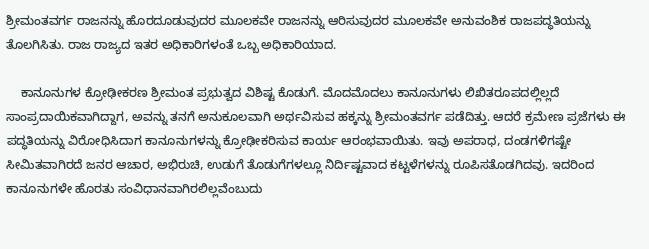ಶ್ರೀಮಂತವರ್ಗ ರಾಜನನ್ನು ಹೊರದೂಡುವುದರ ಮೂಲಕವೇ ರಾಜನನ್ನು ಆರಿಸುವುದರ ಮೂಲಕವೇ ಅನುವಂಶಿಕ ರಾಜಪದ್ಧತಿಯನ್ನು ತೊಲಗಿಸಿತು. ರಾಜ ರಾಜ್ಯದ ಇತರ ಅಧಿಕಾರಿಗಳಂತೆ ಒಬ್ಬ ಅಧಿಕಾರಿಯಾದ.

    ಕಾನೂನುಗಳ ಕ್ರೋಢೀಕರಣ ಶ್ರೀಮಂತ ಪ್ರಭುತ್ವದ ವಿಶಿಷ್ಟ ಕೊಡುಗೆ. ಮೊದಮೊದಲು ಕಾನೂನುಗಳು ಲಿಖಿತರೂಪದಲ್ಲಿಲ್ಲದೆ ಸಾಂಪ್ರದಾಯಿಕವಾಗಿದ್ದಾಗ, ಅವನ್ನು ತನಗೆ ಅನುಕೂಲವಾಗಿ ಅರ್ಥವಿಸುವ ಹಕ್ಕನ್ನು ಶ್ರೀಮಂತವರ್ಗ ಪಡೆದಿತ್ತು. ಆದರೆ ಕ್ರಮೇಣ ಪ್ರಜೆಗಳು ಈ ಪದ್ಧತಿಯನ್ನು ವಿರೋಧಿಸಿದಾಗ ಕಾನೂನುಗಳನ್ನು ಕ್ರೋಢೀಕರಿಸುವ ಕಾರ್ಯ ಆರಂಭವಾಯಿತು. ಇವು ಅಪರಾಧ, ದಂಡಗಳಿಗಷ್ಟೇ ಸೀಮಿತವಾಗಿರದೆ ಜನರ ಆಚಾರ, ಅಭಿರುಚಿ, ಉಡುಗೆ ತೊಡುಗೆಗಳಲ್ಲೂ ನಿರ್ದಿಷ್ಟವಾದ ಕಟ್ಟಳೆಗಳನ್ನು ರೂಪಿಸತೊಡಗಿದವು. ಇದರಿಂದ ಕಾನೂನುಗಳೇ ಹೊರತು ಸಂವಿಧಾನವಾಗಿರಲಿಲ್ಲವೆಂಬುದು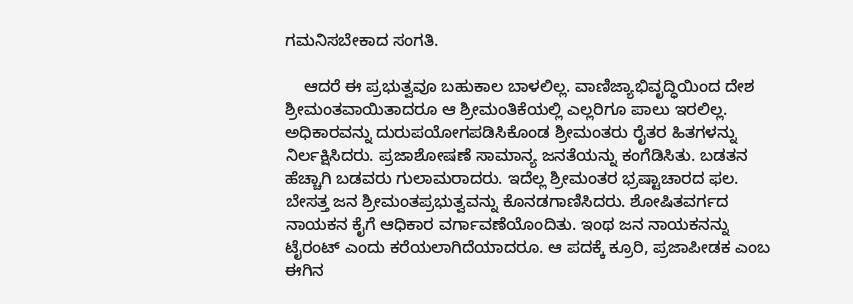ಗಮನಿಸಬೇಕಾದ ಸಂಗತಿ.

    ಆದರೆ ಈ ಪ್ರಭುತ್ವವೂ ಬಹುಕಾಲ ಬಾಳಲಿಲ್ಲ. ವಾಣಿಜ್ಯಾಭಿವೃದ್ಧಿಯಿಂದ ದೇಶ ಶ್ರೀಮಂತವಾಯಿತಾದರೂ ಆ ಶ್ರೀಮಂತಿಕೆಯಲ್ಲಿ ಎಲ್ಲರಿಗೂ ಪಾಲು ಇರಲಿಲ್ಲ. ಅಧಿಕಾರವನ್ನು ದುರುಪಯೋಗಪಡಿಸಿಕೊಂಡ ಶ್ರೀಮಂತರು ರೈತರ ಹಿತಗಳನ್ನು ನಿರ್ಲಕ್ಷಿಸಿದರು. ಪ್ರಜಾಶೋಷಣೆ ಸಾಮಾನ್ಯ ಜನತೆಯನ್ನು ಕಂಗೆಡಿಸಿತು. ಬಡತನ ಹೆಚ್ಚಾಗಿ ಬಡವರು ಗುಲಾಮರಾದರು. ಇದೆಲ್ಲ ಶ್ರೀಮಂತರ ಭ್ರಷ್ಟಾಚಾರದ ಫಲ. ಬೇಸತ್ತ ಜನ ಶ್ರೀಮಂತಪ್ರಭುತ್ವವನ್ನು ಕೊನಡಗಾಣಿಸಿದರು. ಶೋಷಿತವರ್ಗದ ನಾಯಕನ ಕೈಗೆ ಆಧಿಕಾರ ವರ್ಗಾವಣೆಯೊಂದಿತು. ಇಂಥ ಜನ ನಾಯಕನನ್ನು ಟೈರಂಟ್ ಎಂದು ಕರೆಯಲಾಗಿದೆಯಾದರೂ. ಆ ಪದಕ್ಕೆ ಕ್ರೂರಿ, ಪ್ರಜಾಪೀಡಕ ಎಂಬ ಈಗಿನ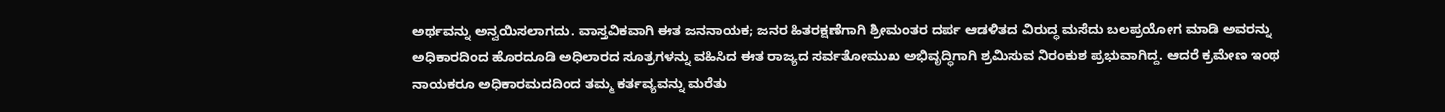ಅರ್ಥವನ್ನು ಅನ್ವಯಿಸಲಾಗದು. ವಾಸ್ತವಿಕವಾಗಿ ಈತ ಜನನಾಯಕ; ಜನರ ಹಿತರಕ್ಷಣೆಗಾಗಿ ಶ್ರೀಮಂತರ ದರ್ಪ ಆಡಳಿತದ ವಿರುದ್ಧ ಮಸೆದು ಬಲಪ್ರಯೋಗ ಮಾಡಿ ಅವರನ್ನು ಅಧಿಕಾರದಿಂದ ಹೊರದೂಡಿ ಅಧಿಲಾರದ ಸೂತ್ರಗಳನ್ನು ವಹಿಸಿದ ಈತ ರಾಜ್ಯದ ಸರ್ವತೋಮುಖ ಅಭಿವೃದ್ಧಿಗಾಗಿ ಶ್ರಮಿಸುವ ನಿರಂಕುಶ ಪ್ರಭುವಾಗಿದ್ದ. ಆದರೆ ಕ್ರಮೇಣ ಇಂಥ ನಾಯಕರೂ ಅಧಿಕಾರಮದದಿಂದ ತಮ್ಮ ಕರ್ತವ್ಯವನ್ನು ಮರೆತು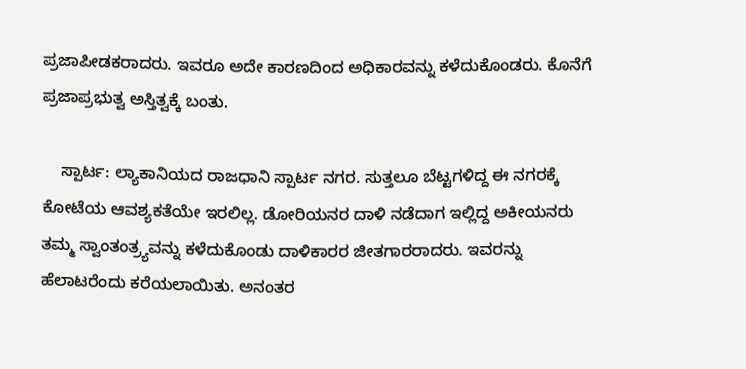ಪ್ರಜಾಪೀಡಕರಾದರು. ಇವರೂ ಅದೇ ಕಾರಣದಿಂದ ಅಧಿಕಾರವನ್ನು ಕಳೆದುಕೊಂಡರು. ಕೊನೆಗೆ ಪ್ರಜಾಪ್ರಭುತ್ವ ಅಸ್ತಿತ್ವಕ್ಕೆ ಬಂತು.

    ಸ್ಪಾರ್ಟ: ಲ್ಯಾಕಾನಿಯದ ರಾಜಧಾನಿ ಸ್ಪಾರ್ಟ ನಗರ. ಸುತ್ತಲೂ ಬೆಟ್ಟಗಳಿದ್ದ ಈ ನಗರಕ್ಕೆ ಕೋಟೆಯ ಆವಶ್ಯಕತೆಯೇ ಇರಲಿಲ್ಲ. ಡೋರಿಯನರ ದಾಳಿ ನಡೆದಾಗ ಇಲ್ಲಿದ್ದ ಅಕೀಯನರು ತಮ್ಮ ಸ್ವಾಂತಂತ್ರ್ಯವನ್ನು ಕಳೆದುಕೊಂಡು ದಾಳಿಕಾರರ ಜೀತಗಾರರಾದರು. ಇವರನ್ನು ಹೆಲಾಟರೆಂದು ಕರೆಯಲಾಯಿತು. ಅನಂತರ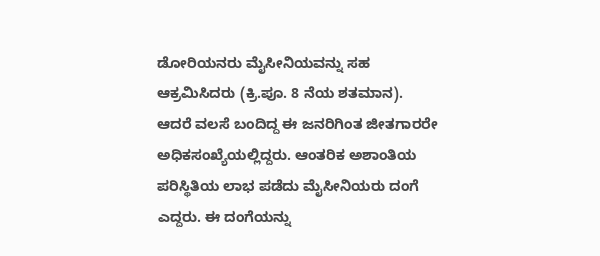ಡೋರಿಯನರು ಮೈಸೀನಿಯವನ್ನು ಸಹ ಆಕ್ರಮಿಸಿದರು (ಕ್ರಿ.ಪೂ. 8 ನೆಯ ಶತಮಾನ). ಆದರೆ ವಲಸೆ ಬಂದಿದ್ದ ಈ ಜನರಿಗಿಂತ ಜೀತಗಾರರೇ ಅಧಿಕಸಂಖ್ಯೆಯಲ್ಲಿದ್ದರು. ಆಂತರಿಕ ಅಶಾಂತಿಯ ಪರಿಸ್ಥಿತಿಯ ಲಾಭ ಪಡೆದು ಮೈಸೀನಿಯರು ದಂಗೆ ಎದ್ದರು. ಈ ದಂಗೆಯನ್ನು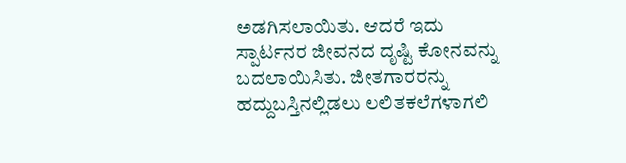ಅಡಗಿಸಲಾಯಿತು. ಆದರೆ ಇದು ಸ್ಪಾರ್ಟನರ ಜೀವನದ ದೃಷ್ಟಿ ಕೋನವನ್ನು ಬದಲಾಯಿಸಿತು. ಜೀತಗಾರರನ್ನು ಹದ್ದುಬಸ್ತಿನಲ್ಲಿಡಲು ಲಲಿತಕಲೆಗಳಾಗಲಿ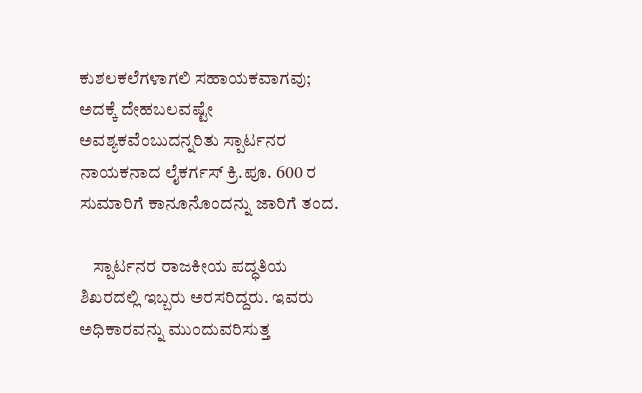ಕುಶಲಕಲೆಗಳಾಗಲಿ ಸಹಾಯಕವಾಗವು; ಅದಕ್ಕೆ ದೇಹಬಲವಷ್ಟೇ ಅವಶ್ಯಕವೆಂಬುದನ್ನರಿತು ಸ್ಪಾರ್ಟನರ ನಾಯಕನಾದ ಲೈಕರ್ಗಸ್ ಕ್ರಿ.ಪೂ. 600 ರ ಸುಮಾರಿಗೆ ಕಾನೂನೊಂದನ್ನು ಜಾರಿಗೆ ತಂದ.

    ಸ್ಪಾರ್ಟನರ ರಾಜಕೀಯ ಪದ್ಧತಿಯ ಶಿಖರದಲ್ಲಿ ಇಬ್ಬರು ಅರಸರಿದ್ದರು. ಇವರು ಅಧಿಕಾರವನ್ನು ಮುಂದುವರಿಸುತ್ತ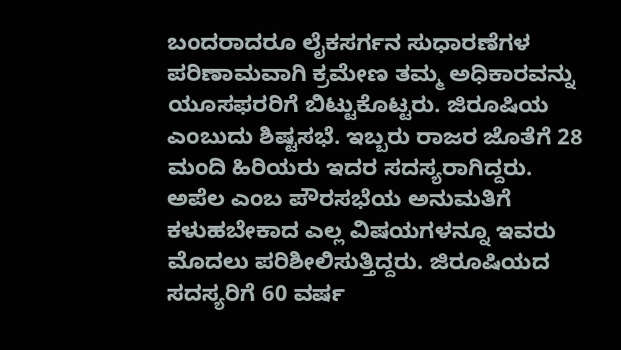ಬಂದರಾದರೂ ಲೈಕಸರ್ಗನ ಸುಧಾರಣೆಗಳ ಪರಿಣಾಮವಾಗಿ ಕ್ರಮೇಣ ತಮ್ಮ ಅಧಿಕಾರವನ್ನು ಯೂಸಫರರಿಗೆ ಬಿಟ್ಟುಕೊಟ್ಟರು. ಜಿರೂಷಿಯ ಎಂಬುದು ಶಿಷ್ಟಸಭೆ. ಇಬ್ಬರು ರಾಜರ ಜೊತೆಗೆ 28 ಮಂದಿ ಹಿರಿಯರು ಇದರ ಸದಸ್ಯರಾಗಿದ್ದರು. ಅಪೆಲ ಎಂಬ ಪೌರಸಭೆಯ ಅನುಮತಿಗೆ ಕಳುಹಬೇಕಾದ ಎಲ್ಲ ವಿಷಯಗಳನ್ನೂ ಇವರು ಮೊದಲು ಪರಿಶೀಲಿಸುತ್ತಿದ್ದರು. ಜಿರೂಷಿಯದ ಸದಸ್ಯರಿಗೆ 60 ವರ್ಷ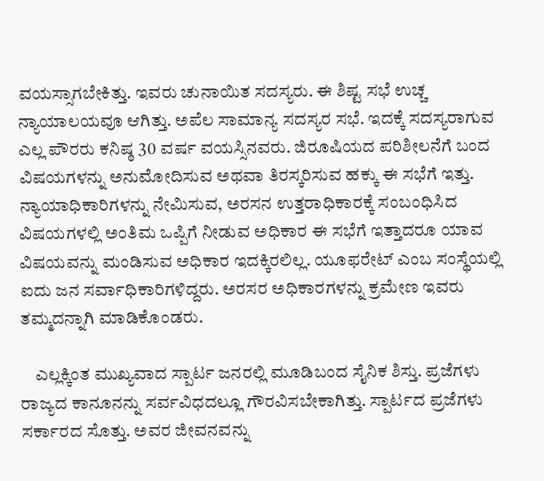ವಯಸ್ಸಾಗಬೇಕಿತ್ತು. ಇವರು ಚುನಾಯಿತ ಸದಸ್ಯರು. ಈ ಶಿಷ್ಟ ಸಭೆ ಉಚ್ಚ ನ್ಯಾಯಾಲಯವೂ ಆಗಿತ್ತು. ಅಪೆಲ ಸಾಮಾನ್ಯ ಸದಸ್ಯರ ಸಭೆ. ಇದಕ್ಕೆ ಸದಸ್ಯರಾಗುವ ಎಲ್ಲ ಪೌರರು ಕನಿಷ್ಠ 30 ವರ್ಷ ವಯಸ್ಸಿನವರು. ಜಿರೂಷಿಯದ ಪರಿಶೀಲನೆಗೆ ಬಂದ ವಿಷಯಗಳನ್ನು ಅನುಮೋದಿಸುವ ಅಥವಾ ತಿರಸ್ಕರಿಸುವ ಹಕ್ಕು ಈ ಸಭೆಗೆ ಇತ್ತು. ನ್ಯಾಯಾಧಿಕಾರಿಗಳನ್ನು ನೇಮಿಸುವ, ಅರಸನ ಉತ್ತರಾಧಿಕಾರಕ್ಕೆ ಸಂಬಂಧಿಸಿದ ವಿಷಯಗಳಲ್ಲಿ ಅಂತಿಮ ಒಪ್ಪಿಗೆ ನೀಡುವ ಅಧಿಕಾರ ಈ ಸಭೆಗೆ ಇತ್ತಾದರೂ ಯಾವ ವಿಷಯವನ್ನು ಮಂಡಿಸುವ ಅಧಿಕಾರ ಇದಕ್ಕಿರಲಿಲ್ಲ. ಯೂಫರೇಟ್ ಎಂಬ ಸಂಸ್ಥೆಯಲ್ಲಿ ಐದು ಜನ ಸರ್ವಾಧಿಕಾರಿಗಳಿದ್ದರು. ಅರಸರ ಅಧಿಕಾರಗಳನ್ನು ಕ್ರಮೇಣ ಇವರು ತಮ್ಮದನ್ನಾಗಿ ಮಾಡಿಕೊಂಡರು.

    ಎಲ್ಲಕ್ಕಿಂತ ಮುಖ್ಯವಾದ ಸ್ಪಾರ್ಟ ಜನರಲ್ಲಿ ಮೂಡಿಬಂದ ಸೈನಿಕ ಶಿಸ್ತು. ಪ್ರಜೆಗಳು ರಾಜ್ಯದ ಕಾನೂನನ್ನು ಸರ್ವವಿಧದಲ್ಲೂ ಗೌರವಿಸಬೇಕಾಗಿತ್ತು. ಸ್ಪಾರ್ಟದ ಪ್ರಜೆಗಳು ಸರ್ಕಾರದ ಸೊತ್ತು. ಅವರ ಜೀವನವನ್ನು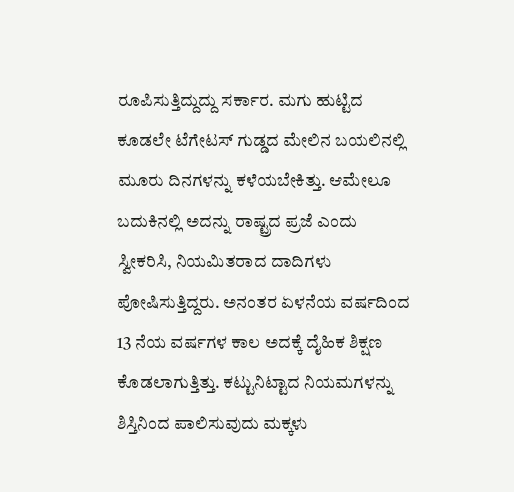ರೂಪಿಸುತ್ತಿದ್ದುದ್ದು ಸರ್ಕಾರ. ಮಗು ಹುಟ್ಟಿದ ಕೂಡಲೇ ಟೆಗೇಟಸ್ ಗುಡ್ಡದ ಮೇಲಿನ ಬಯಲಿನಲ್ಲಿ ಮೂರು ದಿನಗಳನ್ನು ಕಳೆಯಬೇಕಿತ್ತು. ಆಮೇಲೂ ಬದುಕಿನಲ್ಲಿ ಅದನ್ನು ರಾಷ್ಟ್ರದ ಪ್ರಜೆ ಎಂದು ಸ್ವೀಕರಿಸಿ, ನಿಯಮಿತರಾದ ದಾದಿಗಳು ಪೋಷಿಸುತ್ತಿದ್ದರು. ಅನಂತರ ಏಳನೆಯ ವರ್ಷದಿಂದ 13 ನೆಯ ವರ್ಷಗಳ ಕಾಲ ಅದಕ್ಕೆ ದೈಹಿಕ ಶಿಕ್ಷಣ ಕೊಡಲಾಗುತ್ತಿತ್ತು. ಕಟ್ಟುನಿಟ್ಟಾದ ನಿಯಮಗಳನ್ನು ಶಿಸ್ತಿನಿಂದ ಪಾಲಿಸುವುದು ಮಕ್ಕಳು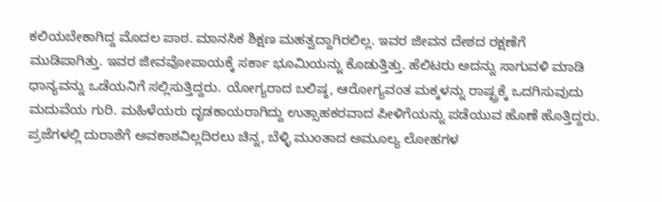ಕಲಿಯಬೇಕಾಗಿದ್ದ ಮೊದಲ ಪಾಠ. ಮಾನಸಿಕ ಶಿಕ್ಷಣ ಮಹತ್ವದ್ದಾಗಿರಲಿಲ್ಲ. ಇವರ ಜೀವನ ದೇಶದ ರಕ್ಷಣೆಗೆ ಮುಡಿಪಾಗಿತ್ತು. ಇವರ ಜೀವವೋಪಾಯಕ್ಕೆ ಸರ್ಕಾ ಭೂಮಿಯನ್ನು ಕೊಡುತ್ತಿತ್ತು. ಹೆಲಿಟರು ಅದನ್ನು ಸಾಗುವಳಿ ಮಾಡಿ ಧಾನ್ಯವನ್ನು ಒಡೆಯನಿಗೆ ಸಲ್ಲಿಸುತ್ತಿದ್ದರು. ಯೋಗ್ಯರಾದ ಬಲಿಷ್ಠ, ಆರೋಗ್ಯವಂತ ಮಕ್ಕಳನ್ನು ರಾಷ್ಟ್ರಕ್ಕೆ ಒದಗಿಸುವುದು ಮದುವೆಯ ಗುರಿ. ಮಹಿಳೆಯರು ದೃಡಕಾಯರಾಗಿದ್ದು ಉತ್ಸಾಹಕರವಾದ ಪೀಳಿಗೆಯನ್ನು ಪಡೆಯುವ ಹೊಣೆ ಹೊತ್ತಿದ್ದರು. ಪ್ರಜೆಗಳಲ್ಲಿ ದುರಾಶೆಗೆ ಅವಕಾಶವಿಲ್ಲದಿರಲು ಚಿನ್ನ, ಬೆಳ್ಳಿ ಮುಂತಾದ ಅಮೂಲ್ಯ ಲೋಹಗಳ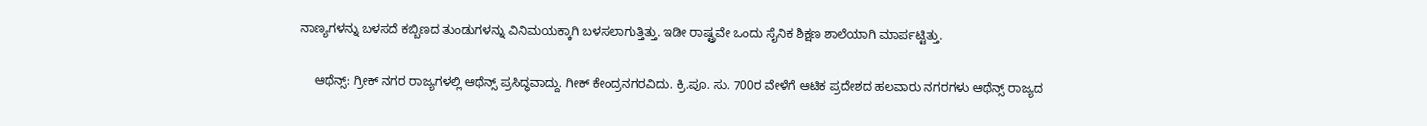ನಾಣ್ಯಗಳನ್ನು ಬಳಸದೆ ಕಬ್ಬಿಣದ ತುಂಡುಗಳನ್ನು ವಿನಿಮಯಕ್ಕಾಗಿ ಬಳಸಲಾಗುತ್ತಿತ್ತು. ಇಡೀ ರಾಷ್ಟ್ರವೇ ಒಂದು ಸೈನಿಕ ಶಿಕ್ಷಣ ಶಾಲೆಯಾಗಿ ಮಾರ್ಪಟ್ಟಿತ್ತು.

    ಆಥೆನ್ಸ್: ಗ್ರೀಕ್ ನಗರ ರಾಜ್ಯಗಳಲ್ಲಿ ಆಥೆನ್ಸ್ ಪ್ರಸಿದ್ಧವಾದ್ದು. ಗೀಕ್ ಕೇಂದ್ರನಗರವಿದು. ಕ್ರಿ.ಪೂ. ಸು. 700ರ ವೇಳೆಗೆ ಆಟಿಕ ಪ್ರದೇಶದ ಹಲವಾರು ನಗರಗಳು ಆಥೆನ್ಸ್ ರಾಜ್ಯದ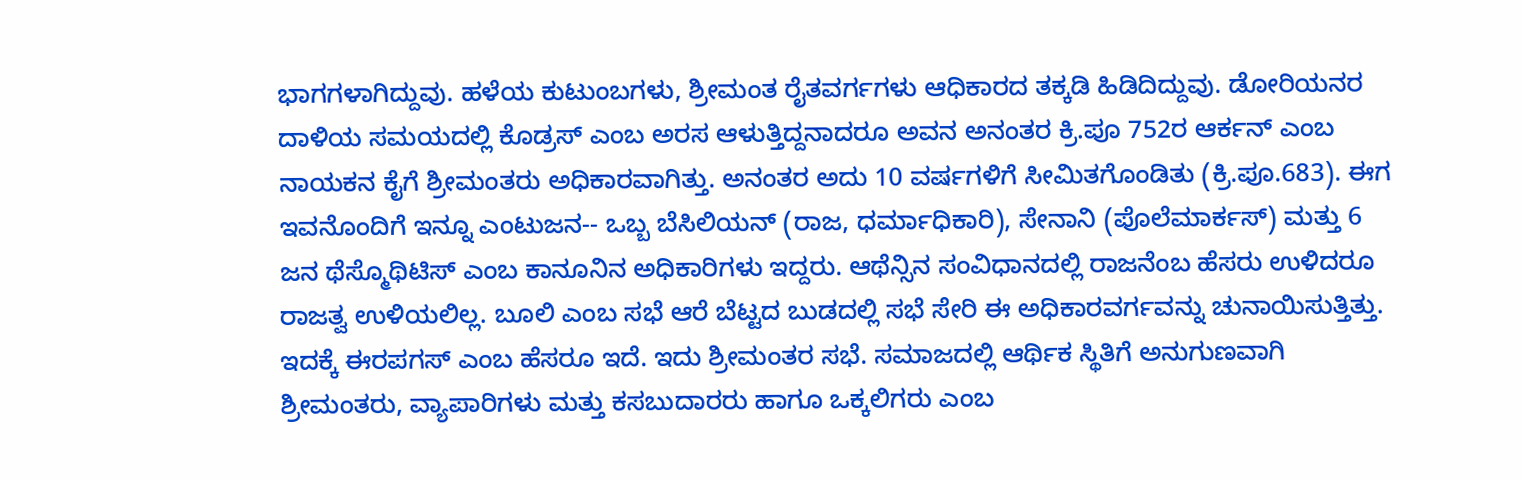ಭಾಗಗಳಾಗಿದ್ದುವು. ಹಳೆಯ ಕುಟುಂಬಗಳು, ಶ್ರೀಮಂತ ರೈತವರ್ಗಗಳು ಆಧಿಕಾರದ ತಕ್ಕಡಿ ಹಿಡಿದಿದ್ದುವು. ಡೋರಿಯನರ ದಾಳಿಯ ಸಮಯದಲ್ಲಿ ಕೊಡ್ರಸ್ ಎಂಬ ಅರಸ ಆಳುತ್ತಿದ್ದನಾದರೂ ಅವನ ಅನಂತರ ಕ್ರಿ.ಪೂ 752ರ ಆರ್ಕನ್ ಎಂಬ ನಾಯಕನ ಕೈಗೆ ಶ್ರೀಮಂತರು ಅಧಿಕಾರವಾಗಿತ್ತು. ಅನಂತರ ಅದು 10 ವರ್ಷಗಳಿಗೆ ಸೀಮಿತಗೊಂಡಿತು (ಕ್ರಿ.ಪೂ.683). ಈಗ ಇವನೊಂದಿಗೆ ಇನ್ನೂ ಎಂಟುಜನ-- ಒಬ್ಬ ಬೆಸಿಲಿಯನ್ (ರಾಜ, ಧರ್ಮಾಧಿಕಾರಿ), ಸೇನಾನಿ (ಪೊಲೆಮಾರ್ಕಸ್) ಮತ್ತು 6 ಜನ ಥೆಸ್ಮೊಥಿಟಿಸ್ ಎಂಬ ಕಾನೂನಿನ ಅಧಿಕಾರಿಗಳು ಇದ್ದರು. ಆಥೆನ್ಸಿನ ಸಂವಿಧಾನದಲ್ಲಿ ರಾಜನೆಂಬ ಹೆಸರು ಉಳಿದರೂ ರಾಜತ್ವ ಉಳಿಯಲಿಲ್ಲ. ಬೂಲಿ ಎಂಬ ಸಭೆ ಆರೆ ಬೆಟ್ಟದ ಬುಡದಲ್ಲಿ ಸಭೆ ಸೇರಿ ಈ ಅಧಿಕಾರವರ್ಗವನ್ನು ಚುನಾಯಿಸುತ್ತಿತ್ತು. ಇದಕ್ಕೆ ಈರಪಗಸ್ ಎಂಬ ಹೆಸರೂ ಇದೆ. ಇದು ಶ್ರೀಮಂತರ ಸಭೆ. ಸಮಾಜದಲ್ಲಿ ಆರ್ಥಿಕ ಸ್ಥಿತಿಗೆ ಅನುಗುಣವಾಗಿ ಶ್ರೀಮಂತರು, ವ್ಯಾಪಾರಿಗಳು ಮತ್ತು ಕಸಬುದಾರರು ಹಾಗೂ ಒಕ್ಕಲಿಗರು ಎಂಬ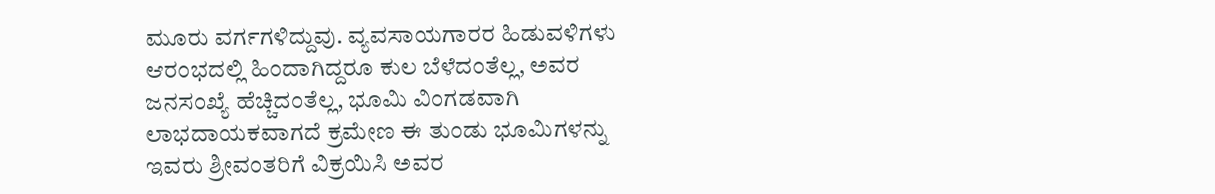ಮೂರು ವರ್ಗಗಳಿದ್ದುವು. ವ್ಯವಸಾಯಗಾರರ ಹಿಡುವಳಿಗಳು ಆರಂಭದಲ್ಲಿ ಹಿಂದಾಗಿದ್ದರೂ ಕುಲ ಬೆಳೆದಂತೆಲ್ಲ, ಅವರ ಜನಸಂಖ್ಯೆ ಹೆಚ್ಚಿದಂತೆಲ್ಲ, ಭೂಮಿ ವಿಂಗಡವಾಗಿ ಲಾಭದಾಯಕವಾಗದೆ ಕ್ರಮೇಣ ಈ ತುಂಡು ಭೂಮಿಗಳನ್ನು ಇವರು ಶ್ರೀವಂತರಿಗೆ ವಿಕ್ರಯಿಸಿ ಅವರ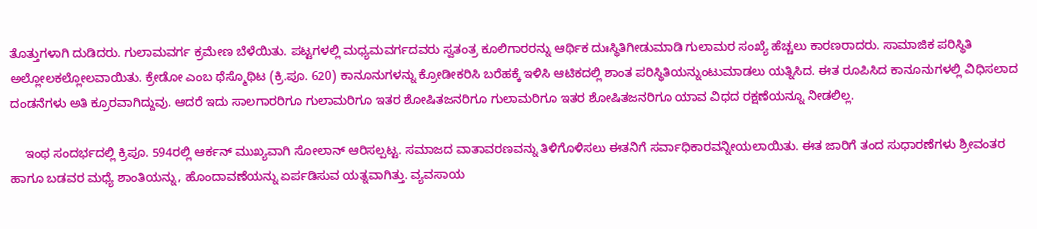ತೊತ್ತುಗಳಾಗಿ ದುಡಿದರು. ಗುಲಾಮವರ್ಗ ಕ್ರಮೇಣ ಬೆಳೆಯಿತು. ಪಟ್ಟಗಳಲ್ಲಿ ಮಧ್ಯಮವರ್ಗದವರು ಸ್ವತಂತ್ರ ಕೂಲಿಗಾರರನ್ನು ಆರ್ಥಿಕ ದುಃಸ್ಥಿತಿಗೀಡುಮಾಡಿ ಗುಲಾಮರ ಸಂಖ್ಯೆ ಹೆಚ್ಚಲು ಕಾರಣರಾದರು. ಸಾಮಾಜಿಕ ಪರಿಸ್ಥಿತಿ ಅಲ್ಲೋಲಕಲ್ಲೋಲವಾಯಿತು. ಕ್ರೇಡೋ ಎಂಬ ಥೆಸ್ಮೊಥಿಟ (ಕ್ರಿ.ಪೂ. 620) ಕಾನೂನುಗಳನ್ನು ಕ್ರೋಡೀಕರಿಸಿ ಬರೆಹಕ್ಕೆ ಇಳಿಸಿ ಆಟಿಕದಲ್ಲಿ ಶಾಂತ ಪರಿಸ್ಥಿತಿಯನ್ನುಂಟುಮಾಡಲು ಯತ್ನಿಸಿದ. ಈತ ರೂಪಿಸಿದ ಕಾನೂನುಗಳಲ್ಲಿ ವಿಧಿಸಲಾದ ದಂಡನೆಗಳು ಅತಿ ಕ್ರೂರವಾಗಿದ್ದುವು. ಆದರೆ ಇದು ಸಾಲಗಾರರಿಗೂ ಗುಲಾಮರಿಗೂ ಇತರ ಶೋಷಿತಜನರಿಗೂ ಗುಲಾಮರಿಗೂ ಇತರ ಶೋಷಿತಜನರಿಗೂ ಯಾವ ವಿಧದ ರಕ್ಷಣೆಯನ್ನೂ ನೀಡಲಿಲ್ಲ.

    ಇಂಥ ಸಂದರ್ಭದಲ್ಲಿ ಕ್ರಿಪೂ. 594ರಲ್ಲಿ ಆರ್ಕನ್ ಮುಖ್ಯವಾಗಿ ಸೋಲಾನ್ ಆರಿಸಲ್ಪಟ್ಟ. ಸಮಾಜದ ವಾತಾವರಣವನ್ನು ತಿಳಿಗೊಳಿಸಲು ಈತನಿಗೆ ಸರ್ವಾಧಿಕಾರವನ್ನೀಯಲಾಯಿತು. ಈತ ಜಾರಿಗೆ ತಂದ ಸುಧಾರಣೆಗಳು ಶ್ರೀವಂತರ ಹಾಗೂ ಬಡವರ ಮಧ್ಯೆ ಶಾಂತಿಯನ್ನು, ಹೊಂದಾವಣೆಯನ್ನು ಏರ್ಪಡಿಸುವ ಯತ್ನವಾಗಿತ್ತು. ವ್ಯವಸಾಯ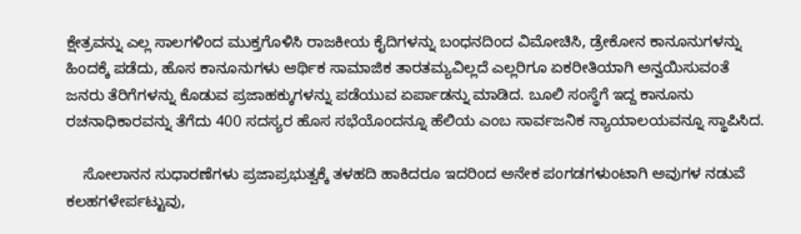ಕ್ಷೇತ್ರವನ್ನು ಎಲ್ಲ ಸಾಲಗಳಿಂದ ಮುಕ್ತಗೊಳಿಸಿ ರಾಜಕೀಯ ಕೈದಿಗಳನ್ನು ಬಂಧನದಿಂದ ವಿಮೋಚಿಸಿ, ಡ್ರೇಕೋನ ಕಾನೂನುಗಳನ್ನು ಹಿಂದಕ್ಕೆ ಪಡೆದು, ಹೊಸ ಕಾನೂನುಗಳು ಆರ್ಥಿಕ ಸಾಮಾಜಿಕ ತಾರತಮ್ಯವಿಲ್ಲದೆ ಎಲ್ಲರಿಗೂ ಏಕರೀತಿಯಾಗಿ ಅನ್ವಯಿಸುವಂತೆ ಜನರು ತೆರಿಗೆಗಳನ್ನು ಕೊಡುವ ಪ್ರಜಾಹಕ್ಕುಗಳನ್ನು ಪಡೆಯುವ ಏರ್ಪಾಡನ್ನು ಮಾಡಿದ. ಬೂಲಿ ಸಂಸ್ಥೆಗೆ ಇದ್ದ ಕಾನೂನು ರಚನಾಧಿಕಾರವನ್ನು ತೆಗೆದು 400 ಸದಸ್ಯರ ಹೊಸ ಸಭೆಯೊಂದನ್ನೂ ಹೆಲಿಯ ಎಂಬ ಸಾರ್ವಜನಿಕ ನ್ಯಾಯಾಲಯವನ್ನೂ ಸ್ಥಾಪಿಸಿದ.

    ಸೋಲಾನನ ಸುಧಾರಣೆಗಳು ಪ್ರಜಾಪ್ರಭುತ್ವಕ್ಕೆ ತಳಹದಿ ಹಾಕಿದರೂ ಇದರಿಂದ ಅನೇಕ ಪಂಗಡಗಳುಂಟಾಗಿ ಅವುಗಳ ನಡುವೆ ಕಲಹಗಳೇರ್ಪಟ್ಟುವು,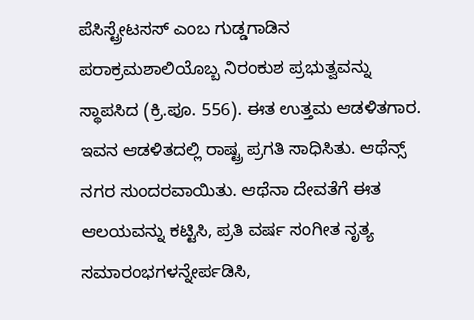ಪೆಸಿಸ್ಟ್ರೇಟಸಸ್ ಎಂಬ ಗುಡ್ಡಗಾಡಿನ ಪರಾಕ್ರಮಶಾಲಿಯೊಬ್ಬ ನಿರಂಕುಶ ಪ್ರಭುತ್ವವನ್ನು ಸ್ಥಾಪಸಿದ (ಕ್ರಿ.ಪೂ. 556). ಈತ ಉತ್ತಮ ಆಡಳಿತಗಾರ. ಇವನ ಆಡಳಿತದಲ್ಲಿ ರಾಷ್ಟ್ರ ಪ್ರಗತಿ ಸಾಧಿಸಿತು. ಆಥೆನ್ಸ್ ನಗರ ಸುಂದರವಾಯಿತು. ಆಥೆನಾ ದೇವತೆಗೆ ಈತ ಆಲಯವನ್ನು ಕಟ್ಟಿಸಿ, ಪ್ರತಿ ವರ್ಷ ಸಂಗೀತ ನೃತ್ಯ ಸಮಾರಂಭಗಳನ್ನೇರ್ಪಡಿಸಿ,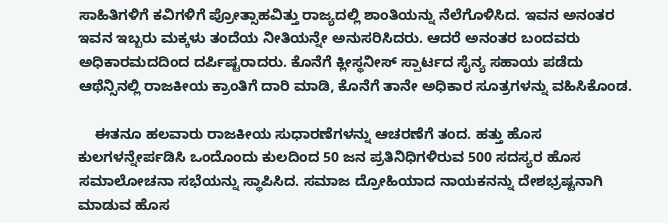ಸಾಹಿತಿಗಳಿಗೆ ಕವಿಗಳಿಗೆ ಪ್ರೋತ್ಸಾಹವಿತ್ತು ರಾಜ್ಯದಲ್ಲಿ ಶಾಂತಿಯನ್ನು ನೆಲೆಗೊಳಿಸಿದ. ಇವನ ಅನಂತರ ಇವನ ಇಬ್ಬರು ಮಕ್ಕಳು ತಂದೆಯ ನೀತಿಯನ್ನೇ ಅನುಸರಿಸಿದರು. ಆದರೆ ಅನಂತರ ಬಂದವರು ಅಧಿಕಾರಮದದಿಂದ ದರ್ಪಿಷ್ಟರಾದರು. ಕೊನೆಗೆ ಕ್ಲೀಸ್ಥನೀಸ್ ಸ್ಪಾರ್ಟದ ಸೈನ್ಯ ಸಹಾಯ ಪಡೆದು ಆಥೆನ್ಸಿನಲ್ಲಿ ರಾಜಕೀಯ ಕ್ರಾಂತಿಗೆ ದಾರಿ ಮಾಡಿ, ಕೊನೆಗೆ ತಾನೇ ಅಧಿಕಾರ ಸೂತ್ರಗಳನ್ನು ವಹಿಸಿಕೊಂಡ.

    ಈತನೂ ಹಲವಾರು ರಾಜಕೀಯ ಸುಧಾರಣೆಗಳನ್ನು ಆಚರಣೆಗೆ ತಂದ. ಹತ್ತು ಹೊಸ ಕುಲಗಳನ್ನೇರ್ಪಡಿಸಿ ಒಂದೊಂದು ಕುಲದಿಂದ 50 ಜನ ಪ್ರತಿನಿಧಿಗಳಿರುವ 500 ಸದಸ್ಯರ ಹೊಸ ಸಮಾಲೋಚನಾ ಸಭೆಯನ್ನು ಸ್ಥಾಪಿಸಿದ. ಸಮಾಜ ದ್ರೋಹಿಯಾದ ನಾಯಕನನ್ನು ದೇಶಭ್ರಷ್ಟನಾಗಿ ಮಾಡುವ ಹೊಸ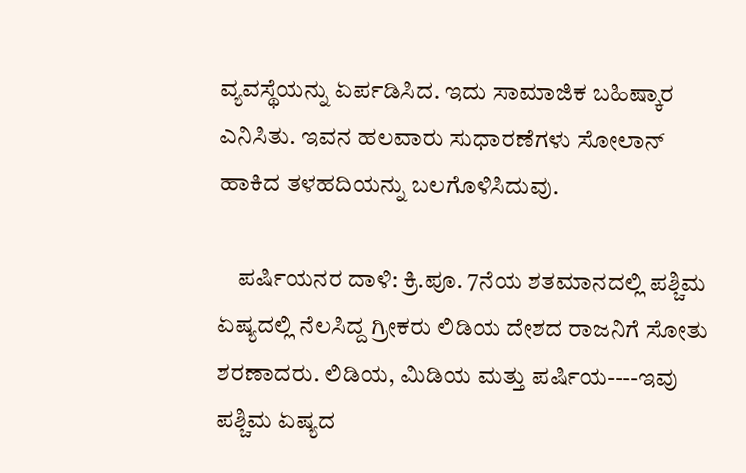ವ್ಯವಸ್ಥೆಯನ್ನು ಏರ್ಪಡಿಸಿದ. ಇದು ಸಾಮಾಜಿಕ ಬಹಿಷ್ಕಾರ ಎನಿಸಿತು. ಇವನ ಹಲವಾರು ಸುಧಾರಣೆಗಳು ಸೋಲಾನ್ ಹಾಕಿದ ತಳಹದಿಯನ್ನು ಬಲಗೊಳಿಸಿದುವು.

    ಪರ್ಷಿಯನರ ದಾಳಿ: ಕ್ರಿ.ಪೂ. 7ನೆಯ ಶತಮಾನದಲ್ಲಿ ಪಶ್ಚಿಮ ಏಷ್ಯದಲ್ಲಿ ನೆಲಸಿದ್ದ ಗ್ರೀಕರು ಲಿಡಿಯ ದೇಶದ ರಾಜನಿಗೆ ಸೋತು ಶರಣಾದರು. ಲಿಡಿಯ, ಮಿಡಿಯ ಮತ್ತು ಪರ್ಷಿಯ----ಇವು ಪಶ್ಚಿಮ ಏಷ್ಯದ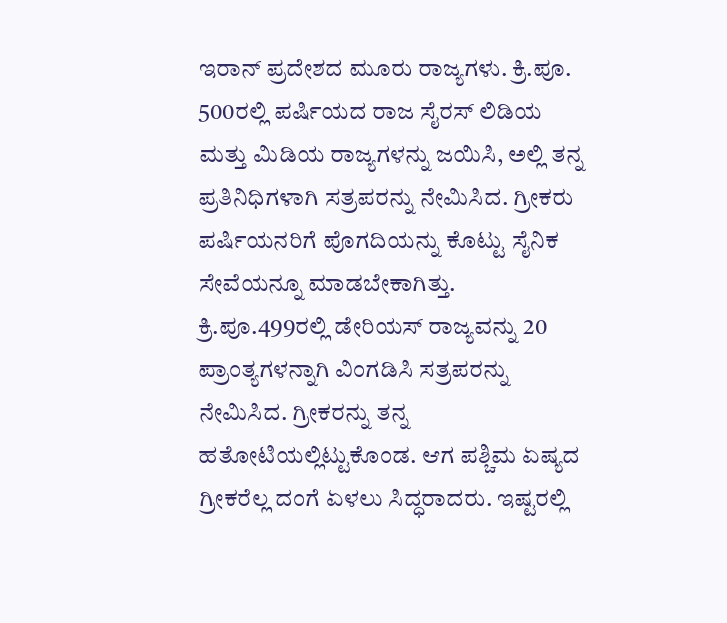ಇರಾನ್ ಪ್ರದೇಶದ ಮೂರು ರಾಜ್ಯಗಳು. ಕ್ರಿ.ಪೂ. 500ರಲ್ಲಿ ಪರ್ಷಿಯದ ರಾಜ ಸೈರಸ್ ಲಿಡಿಯ ಮತ್ತು ಮಿಡಿಯ ರಾಜ್ಯಗಳನ್ನು ಜಯಿಸಿ, ಅಲ್ಲಿ ತನ್ನ ಪ್ರತಿನಿಧಿಗಳಾಗಿ ಸತ್ರಪರನ್ನು ನೇಮಿಸಿದ. ಗ್ರೀಕರು ಪರ್ಷಿಯನರಿಗೆ ಪೊಗದಿಯನ್ನು ಕೊಟ್ಟು ಸೈನಿಕ ಸೇವೆಯನ್ನೂ ಮಾಡಬೇಕಾಗಿತ್ತು. ಕ್ರಿ.ಪೂ.499ರಲ್ಲಿ ಡೇರಿಯಸ್ ರಾಜ್ಯವನ್ನು 20 ಪ್ರಾಂತ್ಯಗಳನ್ನಾಗಿ ವಿಂಗಡಿಸಿ ಸತ್ರಪರನ್ನು ನೇಮಿಸಿದ. ಗ್ರೀಕರನ್ನು ತನ್ನ ಹತೋಟಿಯಲ್ಲಿಟ್ಟುಕೊಂಡ. ಆಗ ಪಶ್ಚಿಮ ಏಷ್ಯದ ಗ್ರೀಕರೆಲ್ಲ ದಂಗೆ ಏಳಲು ಸಿದ್ಧರಾದರು. ಇಷ್ಟರಲ್ಲಿ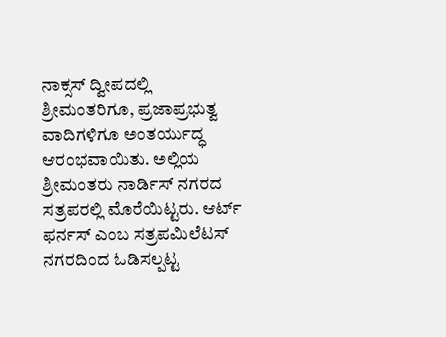ನಾಕ್ಸಸ್ ದ್ವೀಪದಲ್ಲಿ ಶ್ರೀಮಂತರಿಗೂ, ಪ್ರಜಾಪ್ರಭುತ್ವ ವಾದಿಗಳಿಗೂ ಅಂತರ್ಯುದ್ಧ ಆರಂಭವಾಯಿತು. ಅಲ್ಲಿಯ ಶ್ರೀಮಂತರು ನಾರ್ಡಿಸ್ ನಗರದ ಸತ್ರಪರಲ್ಲಿ ಮೊರೆಯಿಟ್ಟರು. ಆರ್ಟ್ ಫರ್ನಸ್ ಎಂಬ ಸತ್ರಪಮಿಲೆಟಸ್ ನಗರದಿಂದ ಓಡಿಸಲ್ಪಟ್ಟ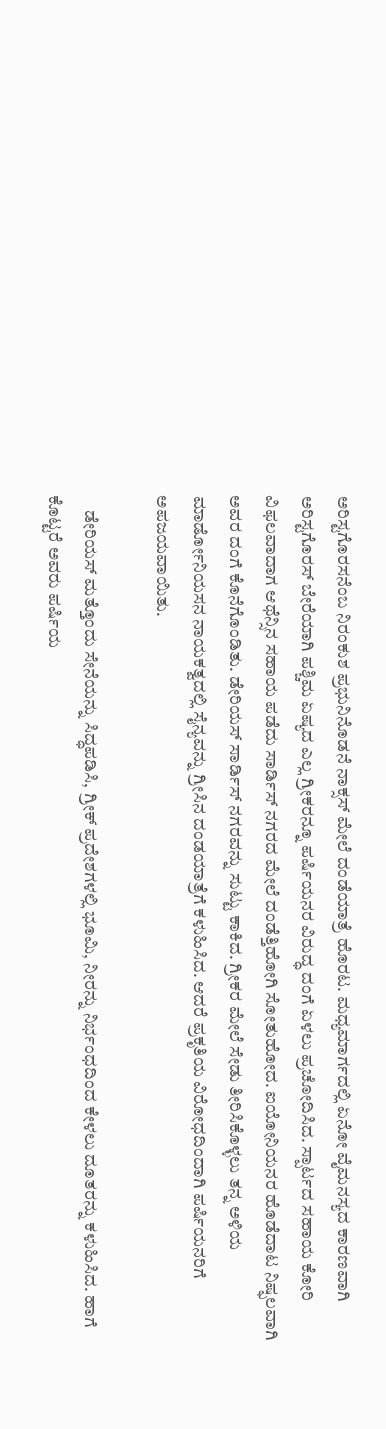ಅರಿಸ್ಟಗೊರಸನೆಂಬ ನಿರಂಕುಶ ಪ್ರಭುನಿನೊಡನೆ ನಾಕ್ಸಸ್ ಮೇಲೆ ದಂಡೆಯಾತ್ರೆ ಹೊರಟ. ಮಧ್ಯಮಾರ್ಗದಲ್ಲಿ ಏನೋ ವೈಮನಸ್ಯದ ಕಾರಣವಾಗಿ ಅರಿಸ್ಟಗೊರಸ್ ಬೇರೆಯಾಗಿ ಪಶ್ಚಿಮ ಏಷ್ಯದ ಎಲ್ಲ ಗ್ರೀಕರನ್ನೂ ಪರ್ಷಿಯನರ ವಿರುದ್ಧ ದಂಗೆ ಏಳಲು ಪ್ರಚೋದಿಸಿದ. ಸ್ಪಾರ್ಟದ ಸಹಾಯ ಕೋರಿ ವಿಫಲವಾದಾಗ ಆಥೆನ್ಸಿನ ಸಹಾಯ ಪಡೆದು ಸಾರ್ಡಿಸ್ ನಗರದ ಮೇಲೆ ದಂಡೆತ್ತಿಹೋಗಿ ಸೋತುಹೋದ. ಐಯೋನಿಯನರ ಹೊಡೆದಾಟ ನಿಷ್ಫಲವಾಗಿ ಅವರ ದಂಗೆ ಕೊನೆಗೊಂಡಿತು. ಡೇರಿಯಸ್ ಸಾರ್ಡಿಸ್ ನಗರವನ್ನು ಸುಟ್ಟು ಕಾಕಿದ. ಗ್ರೀಕರ ಮೇಲೆ ಸೇಡು ತೀರಿಸಿಕೊಳ್ಳಲು ತನ್ನ ಅಳಿಯ ಮಾರ್ಡೋನಿಯಸನ ನಾಯಕತ್ವದಲ್ಲಿ ಸೈನ್ಯವನ್ನು ಗ್ರೀಸಿನ ದಂಡಯಾತ್ರೆಗೆ ಕಳುಹಿಸಿದ. ಆದರೆ ಪ್ರಕೃತಿಯ ವಿರೋಧದಿಂದಾಗಿ ಪರ್ಷಿಯನರಿಗೆ ಅಪಜಯವಾಯಿತು.

    ಡೇರಿಯಸ್ ಮತ್ತೊಂದು ಸೇನೆಯನ್ನು ಸಿದ್ಧಪಡಿಸಿ, ಗ್ರೀಕ್ ಪ್ರದೇಶಗಳಲ್ಲಿ ಭೂಮಿ, ನೀರನ್ನು ನಿರ್ಭಂಧದಿಂದ ಕೇಳಲು ದೂತರನ್ನು ಕಳುಹಿಸಿದ. ಹಾಗೆ ಕೊಟ್ಟರೆ ಅವರು ಪರ್ಷಿಯ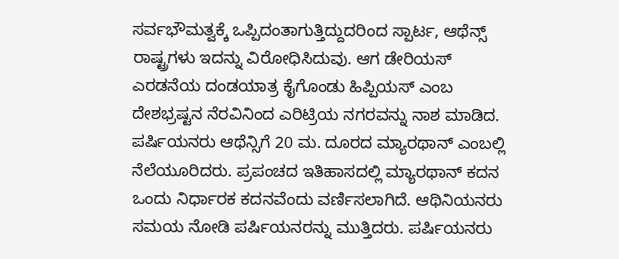ಸರ್ವಭೌಮತ್ವಕ್ಕೆ ಒಪ್ಪಿದಂತಾಗುತ್ತಿದ್ದುದರಿಂದ ಸ್ಪಾರ್ಟ, ಆಥೆನ್ಸ್ ರಾಷ್ಟ್ರಗಳು ಇದನ್ನು ವಿರೋಧಿಸಿದುವು. ಆಗ ಡೇರಿಯಸ್ ಎರಡನೆಯ ದಂಡಯಾತ್ರ ಕೈಗೊಂಡು ಹಿಪ್ಪಿಯಸ್ ಎಂಬ ದೇಶಭ್ರಷ್ಟನ ನೆರವಿನಿಂದ ಎರಿಟ್ರಿಯ ನಗರವನ್ನು ನಾಶ ಮಾಡಿದ. ಪರ್ಷಿಯನರು ಆಥೆನ್ಸಿಗೆ 20 ಮ. ದೂರದ ಮ್ಯಾರಥಾನ್ ಎಂಬಲ್ಲಿ ನೆಲೆಯೂರಿದರು. ಪ್ರಪಂಚದ ಇತಿಹಾಸದಲ್ಲಿ ಮ್ಯಾರಥಾನ್ ಕದನ ಒಂದು ನಿರ್ಧಾರಕ ಕದನವೆಂದು ವರ್ಣಿಸಲಾಗಿದೆ. ಆಥಿನಿಯನರು ಸಮಯ ನೋಡಿ ಪರ್ಷಿಯನರನ್ನು ಮುತ್ತಿದರು. ಪರ್ಷಿಯನರು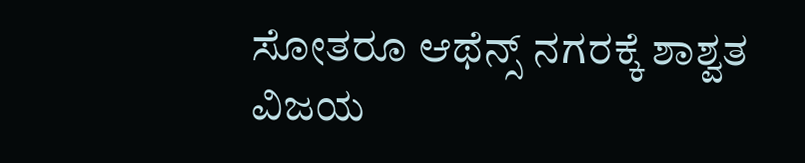ಸೋತರೂ ಆಥೆನ್ಸ್ ನಗರಕ್ಕೆ ಶಾಶ್ವತ ವಿಜಯ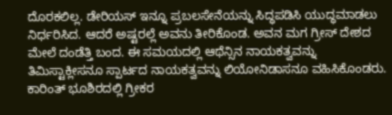ದೊರಕಲಿಲ್ಲ. ಡೇರಿಯಸ್ ಇನ್ನೂ ಪ್ರಬಲಸೇನೆಯನ್ನು ಸಿದ್ಧಪಡಿಸಿ ಯುದ್ಧಮಾಡಲು ನಿರ್ಧರಿಸಿದ. ಆದರೆ ಅಷ್ಟರಲ್ಲೆ ಅವನು ತೀರಿಕೊಂಡ. ಅವನ ಮಗ ಗ್ರೀಸ್ ದೇಶದ ಮೇಲೆ ದಂಡೆತ್ತಿ ಬಂದ. ಈ ಸಮಯದಲ್ಲಿ ಆಥೆನ್ಸಿನ ನಾಯಕತ್ವವನ್ನು ತಿಮಿಸ್ಟಾಕ್ಲೀಸನೂ ಸ್ಪಾರ್ಟದ ನಾಯಕತ್ವವನ್ನು ಲಿಯೋನಿಡಾಸನೂ ವಹಿಸಿಕೊಂಡರು. ಕಾರಿಂತ್ ಭೂಶಿರದಲ್ಲಿ ಗ್ರೀಕರ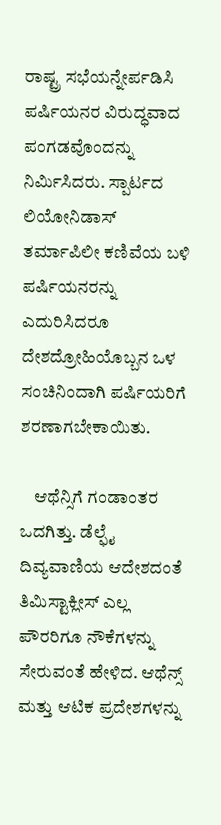ರಾಷ್ಟ್ರ ಸಭೆಯನ್ನೇರ್ಪಡಿಸಿ ಪರ್ಷಿಯನರ ವಿರುದ್ಧವಾದ ಪಂಗಡವೊಂದನ್ನು ನಿರ್ಮಿಸಿದರು. ಸ್ಪಾರ್ಟದ ಲಿಯೋನಿಡಾಸ್ ತರ್ಮಾಪಿಲೀ ಕಣಿವೆಯ ಬಳಿ ಪರ್ಷಿಯನರನ್ನು ಎದುರಿಸಿದರೂ ದೇಶದ್ರೋಹಿಯೊಬ್ಬನ ಒಳ ಸಂಚಿನಿಂದಾಗಿ ಪರ್ಷಿಯರಿಗೆ ಶರಣಾಗಬೇಕಾಯಿತು.

    ಆಥೆನ್ಸಿಗೆ ಗಂಡಾಂತರ ಒದಗಿತ್ತು. ಡೆಲ್ಫೈ ದಿವ್ಯವಾಣಿಯ ಆದೇಶದಂತೆ ತಿಮಿಸ್ಟಾಕ್ಲೀಸ್ ಎಲ್ಲ ಪೌರರಿಗೂ ನೌಕೆಗಳನ್ನು ಸೇರುವಂತೆ ಹೇಳಿದ. ಆಥೆನ್ಸ್ ಮತ್ತು ಆಟಿಕ ಪ್ರದೇಶಗಳನ್ನು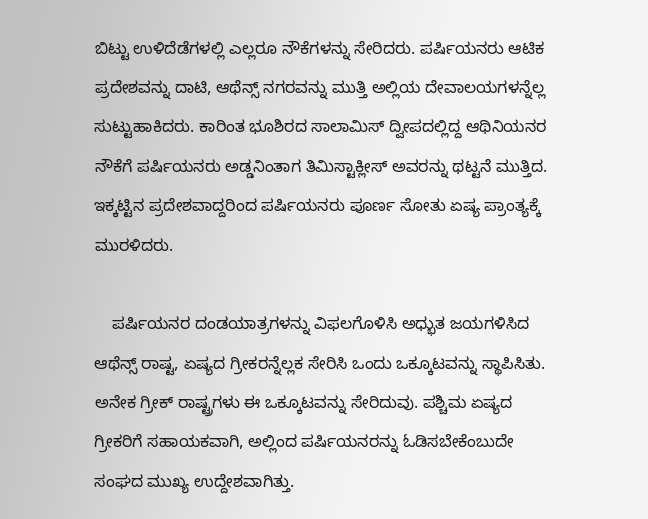ಬಿಟ್ಟು ಉಳಿದೆಡೆಗಳಲ್ಲಿ ಎಲ್ಲರೂ ನೌಕೆಗಳನ್ನು ಸೇರಿದರು. ಪರ್ಷಿಯನರು ಆಟಿಕ ಪ್ರದೇಶವನ್ನು ದಾಟಿ, ಆಥೆನ್ಸ್ ನಗರವನ್ನು ಮುತ್ತಿ ಅಲ್ಲಿಯ ದೇವಾಲಯಗಳನ್ನೆಲ್ಲ ಸುಟ್ಟುಹಾಕಿದರು. ಕಾರಿಂತ ಭೂಶಿರದ ಸಾಲಾಮಿಸ್ ದ್ವೀಪದಲ್ಲಿದ್ದ ಆಥಿನಿಯನರ ನೌಕೆಗೆ ಪರ್ಷಿಯನರು ಅಡ್ಡನಿಂತಾಗ ತಿಮಿಸ್ಟಾಕ್ಲೀಸ್ ಅವರನ್ನು ಥಟ್ಟನೆ ಮುತ್ತಿದ. ಇಕ್ಕಟ್ಟಿನ ಪ್ರದೇಶವಾದ್ದರಿಂದ ಪರ್ಷಿಯನರು ಪೂರ್ಣ ಸೋತು ಏಷ್ಯ ಪ್ರಾಂತ್ಯಕ್ಕೆ ಮುರಳಿದರು.

    ಪರ್ಷಿಯನರ ದಂಡಯಾತ್ರಗಳನ್ನು ವಿಫಲಗೊಳಿಸಿ ಅಧ್ಭುತ ಜಯಗಳಿಸಿದ ಆಥೆನ್ಸ್ ರಾಷ್ಟ, ಏಷ್ಯದ ಗ್ರೀಕರನ್ನೆಲ್ಲಕ ಸೇರಿಸಿ ಒಂದು ಒಕ್ಕೂಟವನ್ನು ಸ್ಥಾಪಿಸಿತು. ಅನೇಕ ಗ್ರೀಕ್ ರಾಷ್ಟ್ರಗಳು ಈ ಒಕ್ಕೂಟವನ್ನು ಸೇರಿದುವು. ಪಶ್ಚಿಮ ಏಷ್ಯದ ಗ್ರೀಕರಿಗೆ ಸಹಾಯಕವಾಗಿ, ಅಲ್ಲಿಂದ ಪರ್ಷಿಯನರನ್ನು ಓಡಿಸಬೇಕೆಂಬುದೇ ಸಂಘದ ಮುಖ್ಯ ಉದ್ದೇಶವಾಗಿತ್ತು.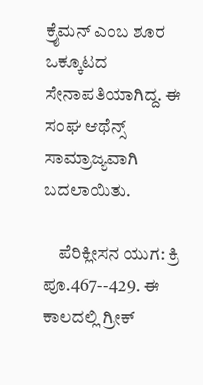ಕ್ರೈಮನ್ ಎಂಬ ಶೂರ ಒಕ್ಕೂಟದ ಸೇನಾಪತಿಯಾಗಿದ್ದ. ಈ ಸಂಘ ಆಥೆನ್ಸ್ ಸಾಮ್ರಾಜ್ಯವಾಗಿ ಬದಲಾಯಿತು.

    ಪೆರಿಕ್ಲೀಸನ ಯುಗ: ಕ್ರಿ ಪೂ.467--429. ಈ ಕಾಲದಲ್ಲಿ ಗ್ರೀಕ್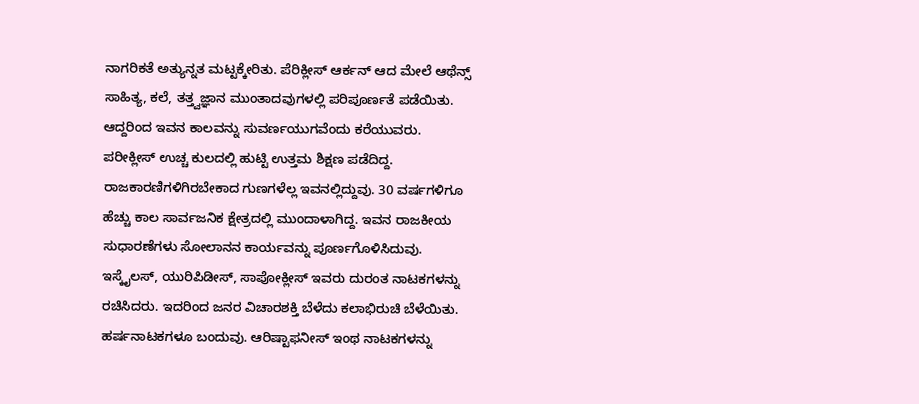ನಾಗರಿಕತೆ ಅತ್ಯುನ್ನತ ಮಟ್ಟಕ್ಕೇರಿತು. ಪೆರಿಕ್ಲೀಸ್ ಆರ್ಕನ್ ಆದ ಮೇಲೆ ಆಥೆನ್ಸ್ ಸಾಹಿತ್ಯ, ಕಲೆ, ತತ್ತ್ವಜ್ಞಾನ ಮುಂತಾದವುಗಳಲ್ಲಿ ಪರಿಪೂರ್ಣತೆ ಪಡೆಯಿತು. ಆದ್ದರಿಂದ ಇವನ ಕಾಲವನ್ನು ಸುವರ್ಣಯುಗವೆಂದು ಕರೆಯುವರು. ಪರೀಕ್ಲೀಸ್ ಉಚ್ಚ ಕುಲದಲ್ಲಿ ಹುಟ್ಟಿ ಉತ್ತಮ ಶಿಕ್ಷಣ ಪಡೆದಿದ್ದ. ರಾಜಕಾರಣಿಗಳಿಗಿರಬೇಕಾದ ಗುಣಗಳೆಲ್ಲ ಇವನಲ್ಲಿದ್ದುವು. 30 ವರ್ಷಗಳಿಗೂ ಹೆಚ್ಚು ಕಾಲ ಸಾರ್ವಜನಿಕ ಕ್ಷೇತ್ರದಲ್ಲಿ ಮುಂದಾಳಾಗಿದ್ದ. ಇವನ ರಾಜಕೀಯ ಸುಧಾರಣೆಗಳು ಸೋಲಾನನ ಕಾರ್ಯವನ್ನು ಪೂರ್ಣಗೊಳಿಸಿದುವು. ಇಸ್ಕೈಲಸ್, ಯುರಿಪಿಡೀಸ್, ಸಾಪೋಕ್ಲೀಸ್ ಇವರು ದುರಂತ ನಾಟಕಗಳನ್ನು ರಚಿಸಿದರು. ಇದರಿಂದ ಜನರ ವಿಚಾರಶಕ್ತಿ ಬೆಳೆದು ಕಲಾಭಿರುಚಿ ಬೆಳೆಯಿತು. ಹರ್ಷನಾಟಕಗಳೂ ಬಂದುವು. ಆರಿಷ್ಟಾಫನೀಸ್ ಇಂಥ ನಾಟಕಗಳನ್ನು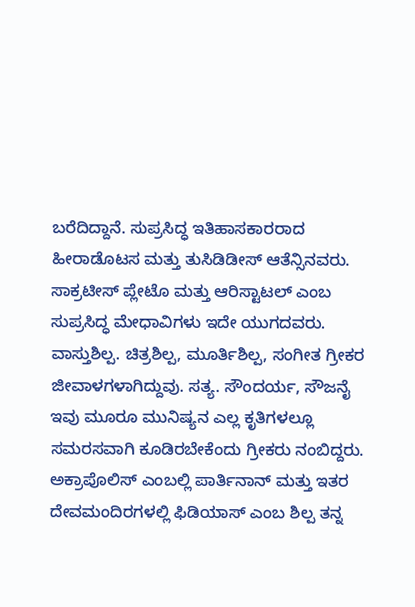ಬರೆದಿದ್ದಾನೆ. ಸುಪ್ರಸಿದ್ಧ ಇತಿಹಾಸಕಾರರಾದ ಹೀರಾಡೊಟಸ ಮತ್ತು ತುಸಿಡಿಡೀಸ್ ಆತೆನ್ಸಿನವರು. ಸಾಕ್ರಟೀಸ್ ಪ್ಲೇಟೊ ಮತ್ತು ಆರಿಸ್ಟಾಟಲ್ ಎಂಬ ಸುಪ್ರಸಿದ್ಧ ಮೇಧಾವಿಗಳು ಇದೇ ಯುಗದವರು. ವಾಸ್ತುಶಿಲ್ಪ. ಚಿತ್ರಶಿಲ್ಪ, ಮೂರ್ತಿಶಿಲ್ಪ, ಸಂಗೀತ ಗ್ರೀಕರ ಜೀವಾಳಗಳಾಗಿದ್ದುವು. ಸತ್ಯ. ಸೌಂದರ್ಯ, ಸೌಜನೈ ಇವು ಮೂರೂ ಮುನಿಷ್ಯನ ಎಲ್ಲ ಕೃತಿಗಳಲ್ಲೂ ಸಮರಸವಾಗಿ ಕೂಡಿರಬೇಕೆಂದು ಗ್ರೀಕರು ನಂಬಿದ್ದರು. ಅಕ್ರಾಪೊಲಿಸ್ ಎಂಬಲ್ಲಿ ಪಾರ್ತಿನಾನ್ ಮತ್ತು ಇತರ ದೇವಮಂದಿರಗಳಲ್ಲಿ ಫಿಡಿಯಾಸ್ ಎಂಬ ಶಿಲ್ಪ ತನ್ನ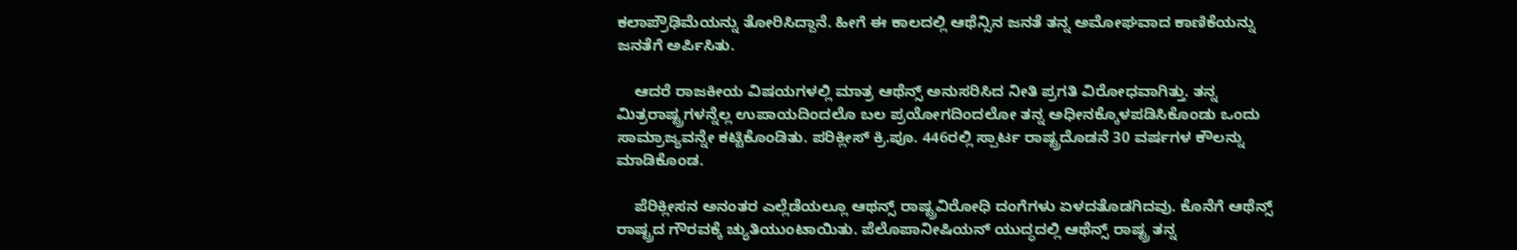ಕಲಾಪ್ರೌಢಿಮೆಯನ್ನು ತೋರಿಸಿದ್ದಾನೆ. ಹೀಗೆ ಈ ಕಾಲದಲ್ಲಿ ಆಥೆನ್ಸಿನ ಜನತೆ ತನ್ನ ಅಮೋಘವಾದ ಕಾಣಿಕೆಯನ್ನು ಜನತೆಗೆ ಅರ್ಪಿಸಿತು.

    ಆದರೆ ರಾಜಕೀಯ ವಿಷಯಗಳಲ್ಲಿ ಮಾತ್ರ ಆಥೆನ್ಸ್ ಅನುಸರಿಸಿದ ನೀತಿ ಪ್ರಗತಿ ವಿರೋಧವಾಗಿತ್ತು. ತನ್ನ ಮಿತ್ರರಾಷ್ಟ್ರಗಳನ್ನೆಲ್ಲ ಉಪಾಯದಿಂದಲೊ ಬಲ ಪ್ರಯೋಗದಿಂದಲೋ ತನ್ನ ಅಧೀನಕ್ಕೊಳಪಡಿಸಿಕೊಂಡು ಒಂದು ಸಾಮ್ರಾಜ್ಯವನ್ನೇ ಕಟ್ಟಿಕೊಂಡಿತು. ಪರಿಕ್ಲೀಸ್ ಕ್ರಿ.ಪೂ. 446ರಲ್ಲಿ ಸ್ಪಾರ್ಟ ರಾಷ್ಟ್ರದೊಡನೆ 30 ವರ್ಷಗಳ ಕೌಲನ್ನು ಮಾಡಿಕೊಂಡ.

    ಪೆರಿಕ್ಲೀಸನ ಅನಂತರ ಎಲ್ಲೆಡೆಯಲ್ಲೂ ಆಥನ್ಸ್ ರಾಷ್ಟ್ರವಿರೋಧಿ ದಂಗೆಗಳು ಏಳದತೊಡಗಿದವು. ಕೊನೆಗೆ ಆಥೆನ್ಸ್ ರಾಷ್ಟ್ರದ ಗೌರವಕ್ಕೆ ಚ್ಯುತಿಯುಂಟಾಯಿತು. ಪೆಲೊಪಾನೀಷಿಯನ್ ಯುದ್ಧದಲ್ಲಿ ಆಥೆನ್ಸ್ ರಾಷ್ಟ್ರ ತನ್ನ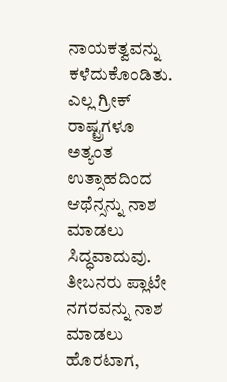ನಾಯಕತ್ವವನ್ನು ಕಳೆದುಕೊಂಡಿತು. ಎಲ್ಲ ಗ್ರೀಕ್ ರಾಷ್ಟ್ರಗಳೂ ಅತ್ಯಂತ ಉತ್ಸಾಹದಿಂದ ಆಥೆನ್ಸನ್ನು ನಾಶ ಮಾಡಲು ಸಿದ್ಧವಾದುವು. ತೀಬನರು ಪ್ಲಾಟೇ ನಗರವನ್ನು ನಾಶ ಮಾಡಲು ಹೊರಟಾಗ,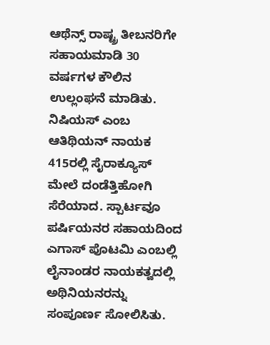ಆಥೆನ್ಸ್ ರಾಷ್ಟ್ರ ತೀಬನರಿಗೇ ಸಹಾಯಮಾಡಿ 30 ವರ್ಷಗಳ ಕೌಲಿನ ಉಲ್ಲಂಘನೆ ಮಾಡಿತು. ನಿಷಿಯಸ್ ಎಂಬ ಆತಿಥಿಯನ್ ನಾಯಕ 415ರಲ್ಲಿ ಸೈರಾಕ್ಯೂಸ್ ಮೇಲೆ ದಂಡೆತ್ತಿಹೋಗಿ ಸೆರೆಯಾದ. ಸ್ಪಾರ್ಟವೂ ಪರ್ಷಿಯನರ ಸಹಾಯದಿಂದ ಎಗಾಸ್ ಪೊಟಮಿ ಎಂಬಲ್ಲಿ ಲೈನಾಂಡರ ನಾಯಕತ್ವದಲ್ಲಿ ಅಥಿನಿಯನರನ್ನು ಸಂಪೂರ್ಣ ಸೋಲಿಸಿತು.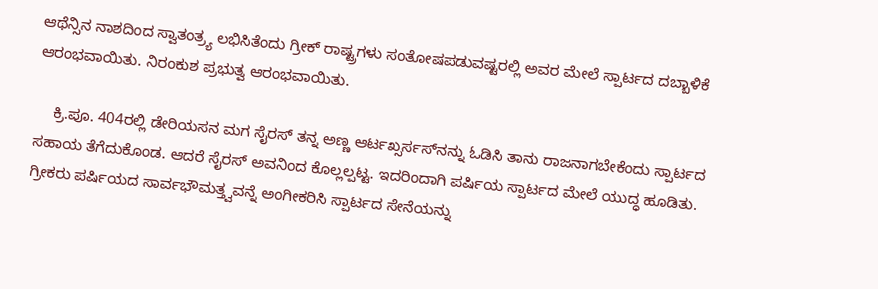ಆಥೆನ್ಸಿನ ನಾಶದಿಂದ ಸ್ವಾತಂತ್ರ್ಯ ಲಭಿಸಿತೆಂದು ಗ್ರೀಕ್ ರಾಷ್ಟ್ರಗಳು ಸಂತೋಷಪಡುವಷ್ಟರಲ್ಲಿ ಅವರ ಮೇಲೆ ಸ್ಪಾರ್ಟದ ದಬ್ಬಾಳಿಕೆ ಆರಂಭವಾಯಿತು. ನಿರಂಕುಶ ಪ್ರಭುತ್ವ ಆರಂಭವಾಯಿತು.

    ಕ್ರಿ.ಪೂ. 404ರಲ್ಲಿ ಡೇರಿಯಸನ ಮಗ ಸೈರಸ್ ತನ್ನ ಅಣ್ಣ ಆರ್ಟಖ್ಸರ್ಸಸ್‍ನನ್ನು ಓಡಿಸಿ ತಾನು ರಾಜನಾಗಬೇಕೆಂದು ಸ್ಪಾರ್ಟದ ಸಹಾಯ ತೆಗೆದುಕೊಂಡ. ಆದರೆ ಸೈರಸ್ ಅವನಿಂದ ಕೊಲ್ಲಲ್ಪಟ್ಟ. ಇದರಿಂದಾಗಿ ಪರ್ಷಿಯ ಸ್ಪಾರ್ಟದ ಮೇಲೆ ಯುದ್ಧ ಹೂಡಿತು. ಗ್ರೀಕರು ಪರ್ಷಿಯದ ಸಾರ್ವಭೌಮತ್ತ್ವವನ್ನೆ ಅಂಗೀಕರಿಸಿ ಸ್ಪಾರ್ಟದ ಸೇನೆಯನ್ನು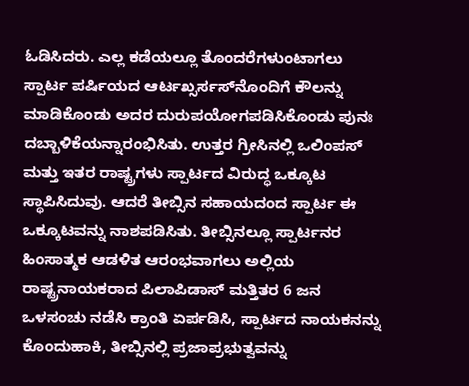ಓಡಿಸಿದರು. ಎಲ್ಲ ಕಡೆಯಲ್ಲೂ ತೊಂದರೆಗಳುಂಟಾಗಲು ಸ್ಪಾರ್ಟ ಪರ್ಷಿಯದ ಆರ್ಟಖ್ಸರ್ಸಸ್‍ನೊಂದಿಗೆ ಕೌಲನ್ನು ಮಾಡಿಕೊಂಡು ಅದರ ದುರುಪಯೋಗಪಡಿಸಿಕೊಂಡು ಪುನಃ ದಬ್ಬಾಳಿಕೆಯನ್ನಾರಂಭಿಸಿತು. ಉತ್ತರ ಗ್ರೀಸಿನಲ್ಲಿ ಒಲಿಂಪಸ್ ಮತ್ತು ಇತರ ರಾಷ್ಟ್ರಗಳು ಸ್ಪಾರ್ಟದ ವಿರುದ್ಧ ಒಕ್ಕೂಟ ಸ್ಥಾಪಿಸಿದುವು. ಆದರೆ ತೀಬ್ಸಿನ ಸಹಾಯದಂದ ಸ್ಪಾರ್ಟ ಈ ಒಕ್ಕೂಟವನ್ನು ನಾಶಪಡಿಸಿತು. ತೀಬ್ಸಿನಲ್ಲೂ ಸ್ಪಾರ್ಟನರ ಹಿಂಸಾತ್ಮಕ ಆಡಳಿತ ಆರಂಭವಾಗಲು ಅಲ್ಲಿಯ ರಾಷ್ಟ್ರನಾಯಕರಾದ ಪಿಲಾಪಿಡಾಸ್ ಮತ್ತಿತರ 6 ಜನ ಒಳಸಂಚು ನಡೆಸಿ ಕ್ರಾಂತಿ ಏರ್ಪಡಿಸಿ, ಸ್ಪಾರ್ಟದ ನಾಯಕನನ್ನು ಕೊಂದುಹಾಕಿ, ತೀಬ್ಸಿನಲ್ಲಿ ಪ್ರಜಾಪ್ರಭುತ್ವವನ್ನು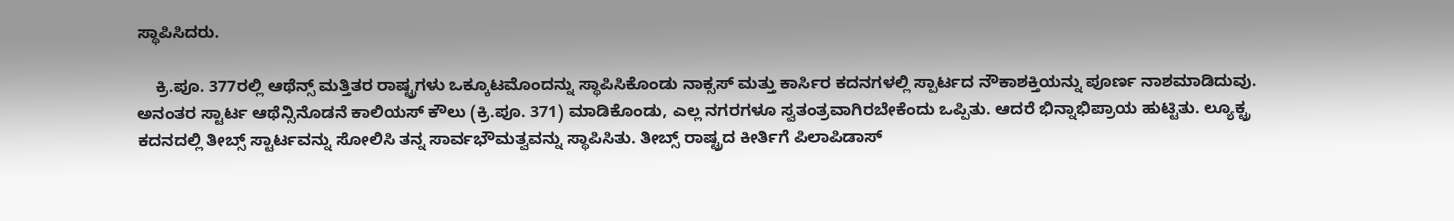ಸ್ಥಾಪಿಸಿದರು.

    ಕ್ರಿ.ಪೂ. 377ರಲ್ಲಿ ಆಥೆನ್ಸ್ ಮತ್ತಿತರ ರಾಷ್ಟ್ರಗಳು ಒಕ್ಕೂಟಮೊಂದನ್ನು ಸ್ಥಾಪಿಸಿಕೊಂಡು ನಾಕ್ಸಸ್ ಮತ್ತು ಕಾರ್ಸಿರ ಕದನಗಳಲ್ಲಿ ಸ್ಪಾರ್ಟದ ನೌಕಾಶಕ್ತಿಯನ್ನು ಪೂರ್ಣ ನಾಶಮಾಡಿದುವು. ಅನಂತರ ಸ್ಟಾರ್ಟ ಆಥೆನ್ಸಿನೊಡನೆ ಕಾಲಿಯಸ್ ಕೌಲು (ಕ್ರಿ.ಪೂ. 371) ಮಾಡಿಕೊಂಡು, ಎಲ್ಲ ನಗರಗಳೂ ಸ್ವತಂತ್ರವಾಗಿರಬೇಕೆಂದು ಒಪ್ಪಿತು. ಆದರೆ ಭಿನ್ನಾಭಿಪ್ರಾಯ ಹುಟ್ಟಿತು. ಲ್ಯೂಕ್ಟ್ರ ಕದನದಲ್ಲಿ ತೀಬ್ಸ್ ಸ್ಟಾರ್ಟವನ್ನು ಸೋಲಿಸಿ ತನ್ನ ಸಾರ್ವಭೌಮತ್ವವನ್ನು ಸ್ಥಾಪಿಸಿತು. ತೀಬ್ಸ್ ರಾಷ್ಟ್ರದ ಕೀರ್ತಿಗೆ ಪಿಲಾಪಿಡಾಸ್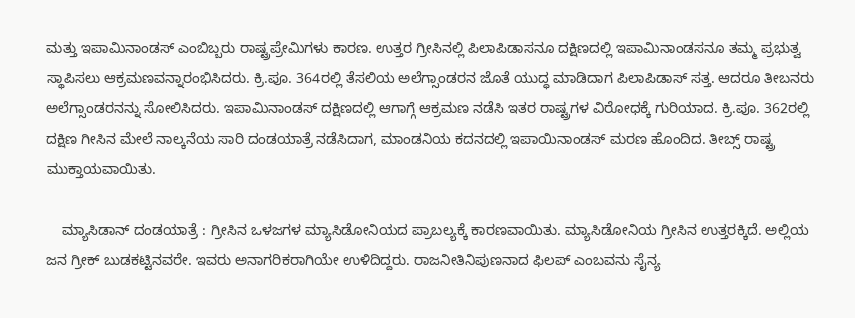ಮತ್ತು ಇಪಾಮಿನಾಂಡಸ್ ಎಂಬಿಬ್ಬರು ರಾಷ್ಟ್ರಪ್ರೇಮಿಗಳು ಕಾರಣ. ಉತ್ತರ ಗ್ರೀಸಿನಲ್ಲಿ ಪಿಲಾಪಿಡಾಸನೂ ದಕ್ಷಿಣದಲ್ಲಿ ಇಪಾಮಿನಾಂಡಸನೂ ತಮ್ಮ ಪ್ರಭುತ್ವ ಸ್ಥಾಪಿಸಲು ಆಕ್ರಮಣವನ್ನಾರಂಭಿಸಿದರು. ಕ್ರಿ.ಪೂ. 364ರಲ್ಲಿ ತೆಸಲಿಯ ಅಲೆಗ್ಸಾಂಡರನ ಜೊತೆ ಯುದ್ಧ ಮಾಡಿದಾಗ ಪಿಲಾಪಿಡಾಸ್ ಸತ್ತ. ಆದರೂ ತೀಬನರು ಅಲೆಗ್ಸಾಂಡರನನ್ನು ಸೋಲಿಸಿದರು. ಇಪಾಮಿನಾಂಡಸ್ ದಕ್ಷಿಣದಲ್ಲಿ ಆಗಾಗ್ಗೆ ಆಕ್ರಮಣ ನಡೆಸಿ ಇತರ ರಾಷ್ಟ್ರಗಳ ವಿರೋಧಕ್ಕೆ ಗುರಿಯಾದ. ಕ್ರಿ.ಪೂ. 362ರಲ್ಲಿ ದಕ್ಷಿಣ ಗೀಸಿನ ಮೇಲೆ ನಾಲ್ಕನೆಯ ಸಾರಿ ದಂಡಯಾತ್ರೆ ನಡೆಸಿದಾಗ, ಮಾಂಡನಿಯ ಕದನದಲ್ಲಿ ಇಪಾಯಿನಾಂಡಸ್ ಮರಣ ಹೊಂದಿದ. ತೀಬ್ಸ್ ರಾಷ್ಟ್ರ ಮುಕ್ತಾಯವಾಯಿತು.

    ಮ್ಯಾಸಿಡಾನ್ ದಂಡಯಾತ್ರೆ : ಗ್ರೀಸಿನ ಒಳಜಗಳ ಮ್ಯಾಸಿಡೋನಿಯದ ಪ್ರಾಬಲ್ಯಕ್ಕೆ ಕಾರಣವಾಯಿತು. ಮ್ಯಾಸಿಡೋನಿಯ ಗ್ರೀಸಿನ ಉತ್ತರಕ್ಕಿದೆ. ಅಲ್ಲಿಯ ಜನ ಗ್ರೀಕ್ ಬುಡಕಟ್ಟಿನವರೇ. ಇವರು ಅನಾಗರಿಕರಾಗಿಯೇ ಉಳಿದಿದ್ದರು. ರಾಜನೀತಿನಿಪುಣನಾದ ಫಿಲಪ್ ಎಂಬವನು ಸೈನ್ಯ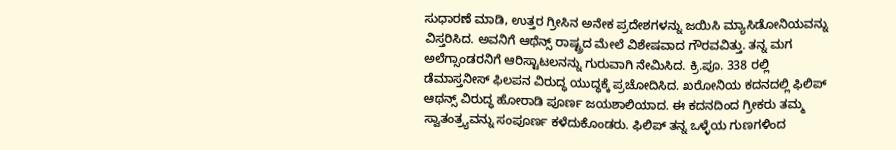ಸುಧಾರಣೆ ಮಾಡಿ, ಉತ್ತರ ಗ್ರೀಸಿನ ಅನೇಕ ಪ್ರದೇಶಗಳನ್ನು ಜಯಿಸಿ ಮ್ಯಾಸಿಡೋನಿಯವನ್ನು ವಿಸ್ತರಿಸಿದ. ಅವನಿಗೆ ಆಥೆನ್ಸ್ ರಾಷ್ಟ್ರದ ಮೇಲೆ ವಿಶೇಷವಾದ ಗೌರವವಿತ್ತು. ತನ್ನ ಮಗ ಅಲೆಗ್ಸಾಂಡರನಿಗೆ ಆರಿಸ್ಟಾಟಲನನ್ನು ಗುರುವಾಗಿ ನೇಮಿಸಿದ. ಕ್ರಿ.ಪೂ. 338 ರಲ್ಲಿ ಡೆಮಾಸ್ತನೀಸ್ ಫಿಲಪನ ವಿರುದ್ಧ ಯುದ್ಧಕ್ಕೆ ಪ್ರಚೋದಿಸಿದ. ಖರೋನಿಯ ಕದನದಲ್ಲಿ ಫಿಲಿಪ್ ಆಥನ್ಸ್ ವಿರುದ್ಧ ಹೋರಾಡಿ ಪೂರ್ಣ ಜಯಶಾಲಿಯಾದ. ಈ ಕದನದಿಂದ ಗ್ರೀಕರು ತಮ್ಮ ಸ್ವಾತಂತ್ರ್ಯವನ್ನು ಸಂಪೂರ್ಣ ಕಳೆದುಕೊಂಡರು. ಫಿಲಿಪ್ ತನ್ನ ಒಳ್ಳೆಯ ಗುಣಗಳಿಂದ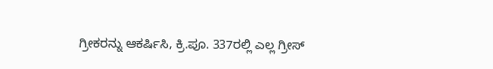ಗ್ರೀಕರನ್ನು ಆಕರ್ಷಿಸಿ, ಕ್ರಿ.ಪೂ. 337ರಲ್ಲಿ ಎಲ್ಲ ಗ್ರೀಸ್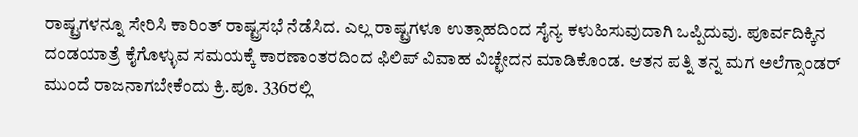ರಾಷ್ಟ್ರಗಳನ್ನೂ ಸೇರಿಸಿ ಕಾರಿಂತ್ ರಾಷ್ಟ್ರಸಭೆ ನೆಡೆಸಿದ. ಎಲ್ಲ ರಾಷ್ಟ್ರಗಳೂ ಉತ್ಸಾಹದಿಂದ ಸೈನ್ಯ ಕಳುಹಿಸುವುದಾಗಿ ಒಪ್ಪಿದುವು. ಪೂರ್ವದಿಕ್ಕಿನ ದಂಡಯಾತ್ರೆ ಕೈಗೊಳ್ಳುವ ಸಮಯಕ್ಕೆ ಕಾರಣಾಂತರದಿಂದ ಫಿಲಿಪ್ ವಿವಾಹ ವಿಚ್ಛೇದನ ಮಾಡಿಕೊಂಡ. ಆತನ ಪತ್ನಿ ತನ್ನ ಮಗ ಅಲೆಗ್ಸಾಂಡರ್ ಮುಂದೆ ರಾಜನಾಗಬೇಕೆಂದು ಕ್ರಿ.ಪೂ. 336ರಲ್ಲಿ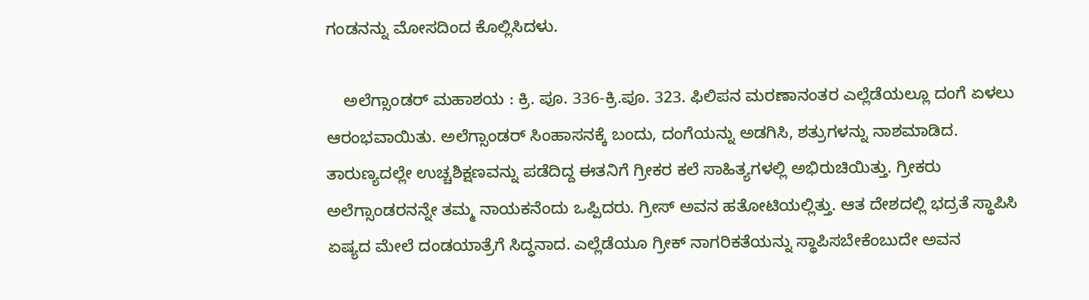ಗಂಡನನ್ನು ಮೋಸದಿಂದ ಕೊಲ್ಲಿಸಿದಳು.

    ಅಲೆಗ್ಸಾಂಡರ್ ಮಹಾಶಯ : ಕ್ರಿ. ಪೂ. 336-ಕ್ರಿ.ಪೂ. 323. ಫಿಲಿಪನ ಮರಣಾನಂತರ ಎಲ್ಲೆಡೆಯಲ್ಲೂ ದಂಗೆ ಏಳಲು ಆರಂಭವಾಯಿತು. ಅಲೆಗ್ಸಾಂಡರ್ ಸಿಂಹಾಸನಕ್ಕೆ ಬಂದು, ದಂಗೆಯನ್ನು ಅಡಗಿಸಿ, ಶತ್ರುಗಳನ್ನು ನಾಶಮಾಡಿದ. ತಾರುಣ್ಯದಲ್ಲೇ ಉಚ್ಚಶಿಕ್ಷಣವನ್ನು ಪಡೆದಿದ್ದ ಈತನಿಗೆ ಗ್ರೀಕರ ಕಲೆ ಸಾಹಿತ್ಯಗಳಲ್ಲಿ ಅಭಿರುಚಿಯಿತ್ತು. ಗ್ರೀಕರು ಅಲೆಗ್ಸಾಂಡರನನ್ನೇ ತಮ್ಮ ನಾಯಕನೆಂದು ಒಪ್ಪಿದರು. ಗ್ರೀಸ್ ಅವನ ಹತೋಟಿಯಲ್ಲಿತ್ತು. ಆತ ದೇಶದಲ್ಲಿ ಭದ್ರತೆ ಸ್ಥಾಪಿಸಿ ಏಷ್ಯದ ಮೇಲೆ ದಂಡಯಾತ್ರೆಗೆ ಸಿದ್ಧನಾದ. ಎಲ್ಲೆಡೆಯೂ ಗ್ರೀಕ್ ನಾಗರಿಕತೆಯನ್ನು ಸ್ಥಾಪಿಸಬೇಕೆಂಬುದೇ ಅವನ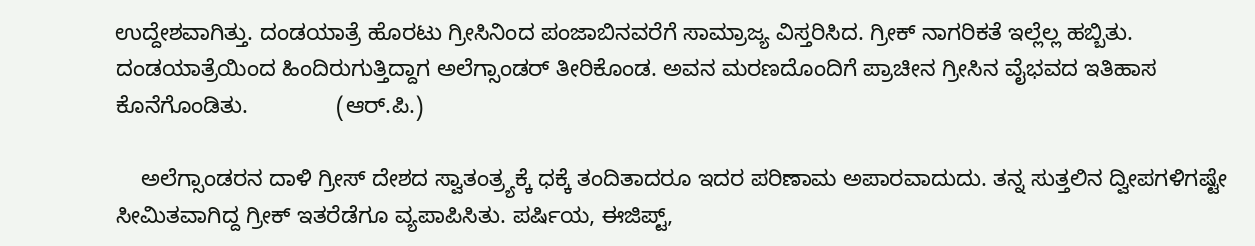ಉದ್ದೇಶವಾಗಿತ್ತು. ದಂಡಯಾತ್ರೆ ಹೊರಟು ಗ್ರೀಸಿನಿಂದ ಪಂಜಾಬಿನವರೆಗೆ ಸಾಮ್ರಾಜ್ಯ ವಿಸ್ತರಿಸಿದ. ಗ್ರೀಕ್ ನಾಗರಿಕತೆ ಇಲ್ಲೆಲ್ಲ ಹಬ್ಬಿತು. ದಂಡಯಾತ್ರೆಯಿಂದ ಹಿಂದಿರುಗುತ್ತಿದ್ದಾಗ ಅಲೆಗ್ಸಾಂಡರ್ ತೀರಿಕೊಂಡ. ಅವನ ಮರಣದೊಂದಿಗೆ ಪ್ರಾಚೀನ ಗ್ರೀಸಿನ ವೈಭವದ ಇತಿಹಾಸ ಕೊನೆಗೊಂಡಿತು.              (ಆರ್.ಪಿ.)

    ಅಲೆಗ್ಸಾಂಡರನ ದಾಳಿ ಗ್ರೀಸ್ ದೇಶದ ಸ್ವಾತಂತ್ರ್ಯಕ್ಕೆ ಧಕ್ಕೆ ತಂದಿತಾದರೂ ಇದರ ಪರಿಣಾಮ ಅಪಾರವಾದುದು. ತನ್ನ ಸುತ್ತಲಿನ ದ್ವೀಪಗಳಿಗಷ್ಟೇ ಸೀಮಿತವಾಗಿದ್ದ ಗ್ರೀಕ್ ಇತರೆಡೆಗೂ ವ್ಯಪಾಪಿಸಿತು. ಪರ್ಷಿಯ, ಈಜಿಪ್ಟ್,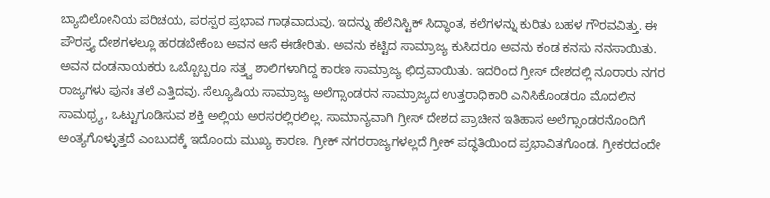ಬ್ಯಾಬಿಲೋನಿಯ ಪರಿಚಯ, ಪರಸ್ಪರ ಪ್ರಭಾವ ಗಾಢವಾದುವು. ಇದನ್ನು ಹೆಲೆನಿಸ್ಟಿಕ್ ಸಿದ್ಧಾಂತ, ಕಲೆಗಳನ್ನು ಕುರಿತು ಬಹಳ ಗೌರವವಿತ್ತು. ಈ ಪೌರಸ್ತ್ಯ ದೇಶಗಳಲ್ಲೂ ಹರಡಬೇಕೆಂಬ ಅವನ ಆಸೆ ಈಡೇರಿತು. ಅವನು ಕಟ್ಟಿದ ಸಾಮ್ರಾಜ್ಯ ಕುಸಿದರೂ ಅವನು ಕಂಡ ಕನಸು ನನಸಾಯಿತು. ಅವನ ದಂಡನಾಯಕರು ಒಬ್ಬೊಬ್ಬರೂ ಸತ್ತ್ವ ಶಾಲಿಗಳಾಗಿದ್ದ ಕಾರಣ ಸಾಮ್ರಾಜ್ಯ ಛಿದ್ರವಾಯಿತು. ಇದರಿಂದ ಗ್ರೀಸ್ ದೇಶದಲ್ಲಿ ನೂರಾರು ನಗರ ರಾಜ್ಯಗಳು ಪುನಃ ತಲೆ ಎತ್ತಿದವು. ಸೆಲ್ಯೂಷಿಯ ಸಾಮ್ರಾಜ್ಯ ಅಲೆಗ್ಸಾಂಡರನ ಸಾಮ್ರಾಜ್ಯದ ಉತ್ತರಾಧಿಕಾರಿ ಎನಿಸಿಕೊಂಡರೂ ಮೊದಲಿನ ಸಾಮಥ್ರ್ಯ, ಒಟ್ಟುಗೂಡಿಸುವ ಶಕ್ತಿ ಅಲ್ಲಿಯ ಅರಸರಲ್ಲಿರಲಿಲ್ಲ. ಸಾಮಾನ್ಯವಾಗಿ ಗ್ರೀಸ್ ದೇಶದ ಪ್ರಾಚೀನ ಇತಿಹಾಸ ಅಲೆಗ್ಸಾಂಡರನೊಂದಿಗೆ ಅಂತ್ಯಗೊಳ್ಳುತ್ತದೆ ಎಂಬುದಕ್ಕೆ ಇದೊಂದು ಮುಖ್ಯ ಕಾರಣ. ಗ್ರೀಕ್ ನಗರರಾಜ್ಯಗಳಲ್ಲದೆ ಗ್ರೀಕ್ ಪದ್ಧತಿಯಿಂದ ಪ್ರಭಾವಿತಗೊಂಡ. ಗ್ರೀಕರದಂದೇ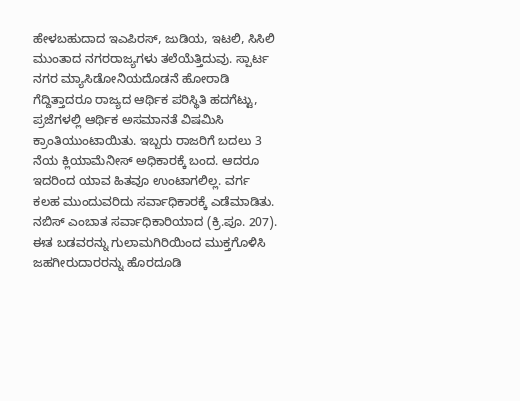ಹೇಳಬಹುದಾದ ಇಎಪಿರಸ್, ಜುಡಿಯ, ಇಟಲಿ, ಸಿಸಿಲಿ ಮುಂತಾದ ನಗರರಾಜ್ಯಗಳು ತಲೆಯೆತ್ತಿದುವು. ಸ್ಪಾರ್ಟ ನಗರ ಮ್ಯಾಸಿಡೋನಿಯದೊಡನೆ ಹೋರಾಡಿ ಗೆದ್ದಿತ್ತಾದರೂ ರಾಜ್ಯದ ಆರ್ಥಿಕ ಪರಿಸ್ಥಿತಿ ಹದಗೆಟ್ಟು, ಪ್ರಜೆಗಳಲ್ಲಿ ಆರ್ಥಿಕ ಅಸಮಾನತೆ ವಿಷಮಿಸಿ ಕ್ರಾಂತಿಯುಂಟಾಯಿತು. ಇಬ್ಬರು ರಾಜರಿಗೆ ಬದಲು 3 ನೆಯ ಕ್ಲಿಯಾಮೆನೀಸ್ ಅಧಿಕಾರಕ್ಕೆ ಬಂದ. ಆದರೂ ಇದರಿಂದ ಯಾವ ಹಿತವೂ ಉಂಟಾಗಲಿಲ್ಲ. ವರ್ಗ ಕಲಹ ಮುಂದುವರಿದು ಸರ್ವಾಧಿಕಾರಕ್ಕೆ ಎಡೆಮಾಡಿತು. ನಬಿಸ್ ಎಂಬಾತ ಸರ್ವಾಧಿಕಾರಿಯಾದ (ಕ್ರಿ.ಪೂ. 207). ಈತ ಬಡವರನ್ನು ಗುಲಾಮಗಿರಿಯಿಂದ ಮುಕ್ತಗೊಳಿಸಿ ಜಹಗೀರುದಾರರನ್ನು ಹೊರದೂಡಿ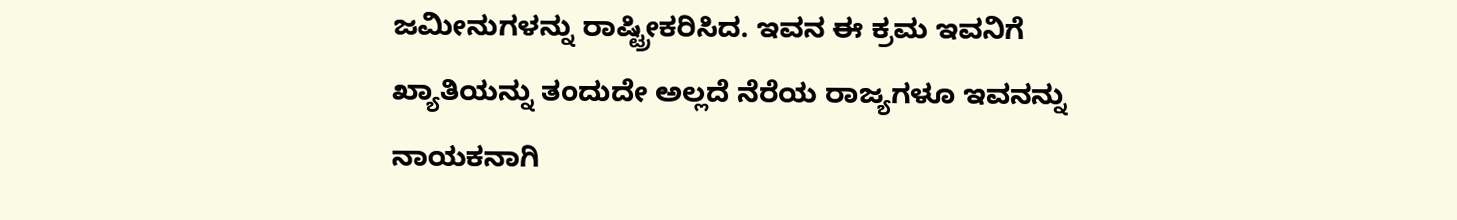ಜಮೀನುಗಳನ್ನು ರಾಷ್ಟ್ರೀಕರಿಸಿದ. ಇವನ ಈ ಕ್ರಮ ಇವನಿಗೆ ಖ್ಯಾತಿಯನ್ನು ತಂದುದೇ ಅಲ್ಲದೆ ನೆರೆಯ ರಾಜ್ಯಗಳೂ ಇವನನ್ನು ನಾಯಕನಾಗಿ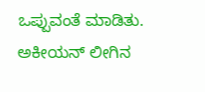ಒಪ್ಪುವಂತೆ ಮಾಡಿತು. ಅಕೀಯನ್ ಲೀಗಿನ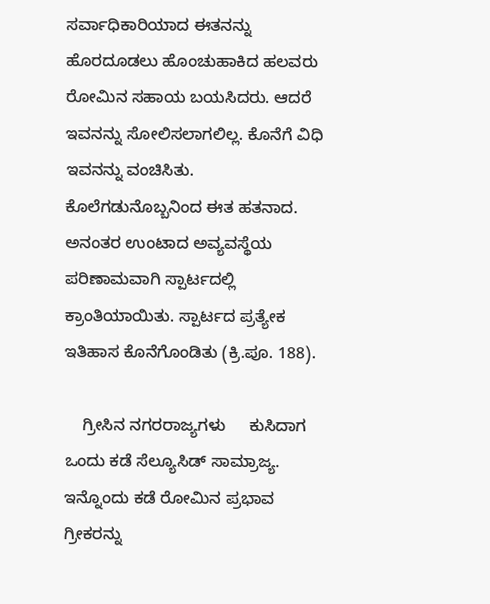ಸರ್ವಾಧಿಕಾರಿಯಾದ ಈತನನ್ನು ಹೊರದೂಡಲು ಹೊಂಚುಹಾಕಿದ ಹಲವರು ರೋಮಿನ ಸಹಾಯ ಬಯಸಿದರು. ಆದರೆ ಇವನನ್ನು ಸೋಲಿಸಲಾಗಲಿಲ್ಲ. ಕೊನೆಗೆ ವಿಧಿ ಇವನನ್ನು ವಂಚಿಸಿತು. ಕೊಲೆಗಡುನೊಬ್ಬನಿಂದ ಈತ ಹತನಾದ. ಅನಂತರ ಉಂಟಾದ ಅವ್ಯವಸ್ಥೆಯ ಪರಿಣಾಮವಾಗಿ ಸ್ಪಾರ್ಟದಲ್ಲಿ ಕ್ರಾಂತಿಯಾಯಿತು. ಸ್ಪಾರ್ಟದ ಪ್ರತ್ಯೇಕ ಇತಿಹಾಸ ಕೊನೆಗೊಂಡಿತು (ಕ್ರಿ.ಪೂ. 188).

    ಗ್ರೀಸಿನ ನಗರರಾಜ್ಯಗಳು     ಕುಸಿದಾಗ ಒಂದು ಕಡೆ ಸೆಲ್ಯೂಸಿಡ್ ಸಾಮ್ರಾಜ್ಯ. ಇನ್ನೊಂದು ಕಡೆ ರೋಮಿನ ಪ್ರಭಾವ ಗ್ರೀಕರನ್ನು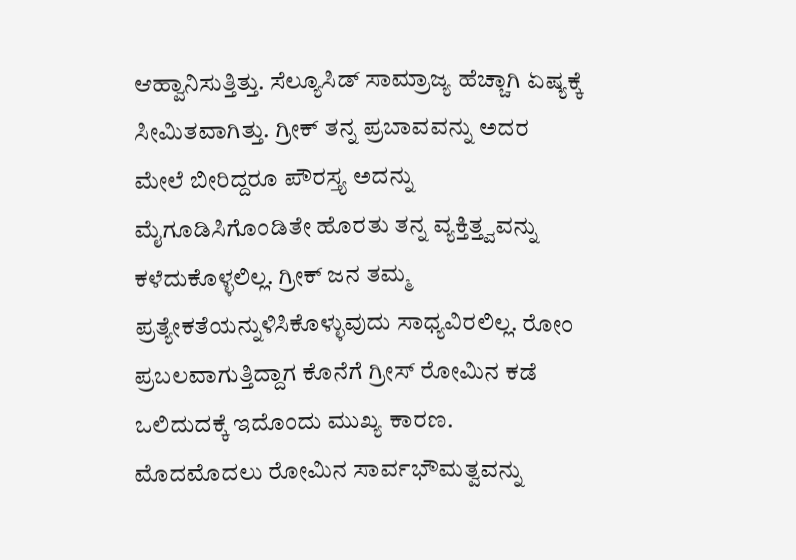ಆಹ್ವಾನಿಸುತ್ತಿತ್ತು. ಸೆಲ್ಯೂಸಿಡ್ ಸಾಮ್ರಾಜ್ಯ ಹೆಚ್ಚಾಗಿ ಏಷ್ಯಕ್ಕೆ ಸೀಮಿತವಾಗಿತ್ತು. ಗ್ರೀಕ್ ತನ್ನ ಪ್ರಬಾವವನ್ನು ಅದರ ಮೇಲೆ ಬೀರಿದ್ದರೂ ಪೌರಸ್ತ್ಯ ಅದನ್ನು ಮೈಗೂಡಿಸಿಗೊಂಡಿತೇ ಹೊರತು ತನ್ನ ವ್ಯಕ್ತಿತ್ತ್ವವನ್ನು ಕಳೆದುಕೊಳ್ಳಲಿಲ್ಲ. ಗ್ರೀಕ್ ಜನ ತಮ್ಮ ಪ್ರತ್ಯೇಕತೆಯನ್ನುಳಿಸಿಕೊಳ್ಳುವುದು ಸಾಧ್ಯವಿರಲಿಲ್ಲ. ರೋಂ ಪ್ರಬಲವಾಗುತ್ತಿದ್ದಾಗ ಕೊನೆಗೆ ಗ್ರೀಸ್ ರೋಮಿನ ಕಡೆ ಒಲಿದುದಕ್ಕೆ ಇದೊಂದು ಮುಖ್ಯ ಕಾರಣ. ಮೊದಮೊದಲು ರೋಮಿನ ಸಾರ್ವಭೌಮತ್ವವನ್ನು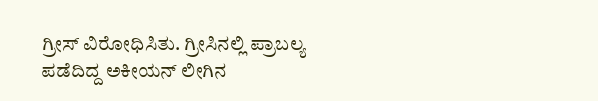ಗ್ರೀಸ್ ವಿರೋಧಿಸಿತು. ಗ್ರೀಸಿನಲ್ಲಿ ಪ್ರಾಬಲ್ಯ ಪಡೆದಿದ್ದ ಅಕೀಯನ್ ಲೀಗಿನ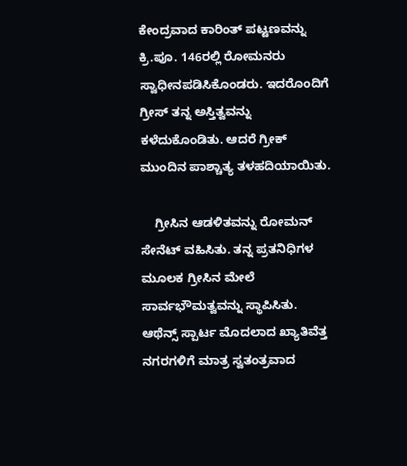ಕೇಂದ್ರವಾದ ಕಾರಿಂತ್ ಪಟ್ಟಣವನ್ನು ಕ್ರಿ.ಪೂ. 146ರಲ್ಲಿ ರೋಮನರು ಸ್ವಾಧೀನಪಡಿಸಿಕೊಂಡರು. ಇದರೊಂದಿಗೆ ಗ್ರೀಸ್ ತನ್ನ ಅಸ್ತಿತ್ವವನ್ನು ಕಳೆದುಕೊಂಡಿತು. ಆದರೆ ಗ್ರೀಕ್ ಮುಂದಿನ ಪಾಶ್ಚಾತ್ಯ ತಳಹದಿಯಾಯಿತು.

    ಗ್ರೀಸಿನ ಆಡಳಿತವನ್ನು ರೋಮನ್ ಸೇನೆಟ್ ವಹಿಸಿತು. ತನ್ನ ಪ್ರತನಿಧಿಗಳ ಮೂಲಕ ಗ್ರೀಸಿನ ಮೇಲೆ ಸಾರ್ವಭೌಮತ್ವವನ್ನು ಸ್ಥಾಪಿಸಿತು. ಆಥೆನ್ಸ್ ಸ್ಪಾರ್ಟ ಮೊದಲಾದ ಖ್ಯಾತಿವೆತ್ತ ನಗರಗಳಿಗೆ ಮಾತ್ರ ಸ್ವತಂತ್ರವಾದ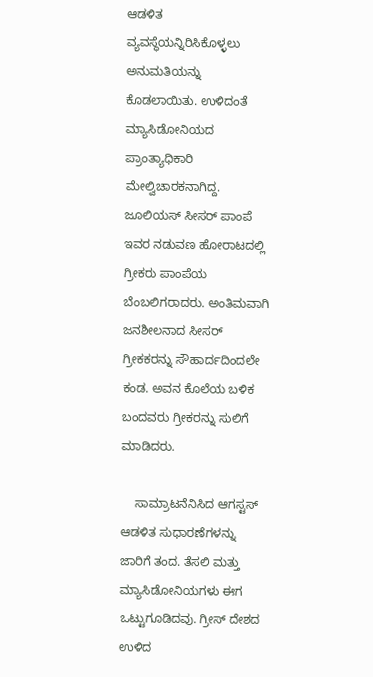ಆಡಳಿತ ವ್ಯವಸ್ಥೆಯನ್ನಿರಿಸಿಕೊಳ್ಳಲು ಅನುಮತಿಯನ್ನು ಕೊಡಲಾಯಿತು. ಉಳಿದಂತೆ ಮ್ಯಾಸಿಡೋನಿಯದ ಪ್ರಾಂತ್ಯಾಧಿಕಾರಿ ಮೇಲ್ವಿಚಾರಕನಾಗಿದ್ದ. ಜೂಲಿಯಸ್ ಸೀಸರ್ ಪಾಂಪೆ ಇವರ ನಡುವಣ ಹೋರಾಟದಲ್ಲಿ ಗ್ರೀಕರು ಪಾಂಪೆಯ ಬೆಂಬಲಿಗರಾದರು. ಅಂತಿಮವಾಗಿ ಜನಶೀಲನಾದ ಸೀಸರ್ ಗ್ರೀಕಕರನ್ನು ಸೌಹಾರ್ದದಿಂದಲೇ ಕಂಡ. ಅವನ ಕೊಲೆಯ ಬಳಿಕ ಬಂದವರು ಗ್ರೀಕರನ್ನು ಸುಲಿಗೆ ಮಾಡಿದರು.

    ಸಾಮ್ರಾಟನೆನಿಸಿದ ಆಗಸ್ಟಸ್ ಆಡಳಿತ ಸುಧಾರಣೆಗಳನ್ನು ಜಾರಿಗೆ ತಂದ. ತೆಸಲಿ ಮತ್ತು ಮ್ಯಾಸಿಡೋನಿಯಗಳು ಈಗ ಒಟ್ಟುಗೂಡಿದವು. ಗ್ರೀಸ್ ದೇಶದ ಉಳಿದ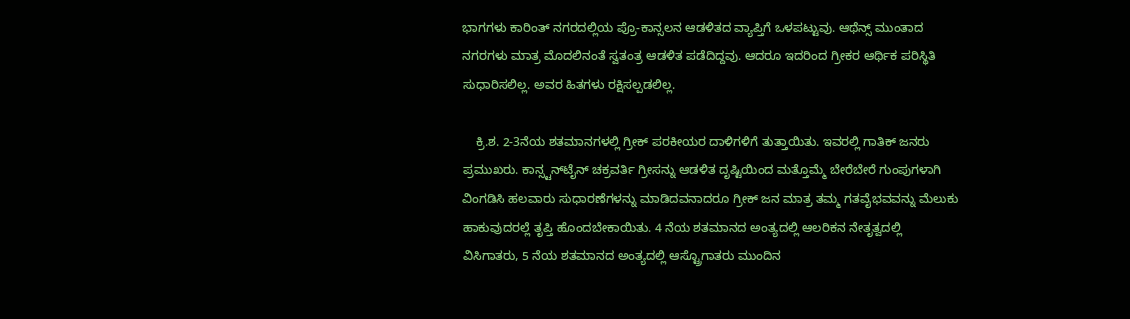ಭಾಗಗಳು ಕಾರಿಂತ್ ನಗರದಲ್ಲಿಯ ಪ್ರೊ-ಕಾನ್ಸಲನ ಆಡಳಿತದ ವ್ಯಾಪ್ತಿಗೆ ಒಳಪಟ್ಟುವು. ಆಥೆನ್ಸ್ ಮುಂತಾದ ನಗರಗಳು ಮಾತ್ರ ಮೊದಲಿನಂತೆ ಸ್ವತಂತ್ರ ಆಡಳಿತ ಪಡೆದಿದ್ದವು. ಆದರೂ ಇದರಿಂದ ಗ್ರೀಕರ ಆರ್ಥಿಕ ಪರಿಸ್ಥಿತಿ ಸುಧಾರಿಸಲಿಲ್ಲ. ಅವರ ಹಿತಗಳು ರಕ್ಷಿಸಲ್ಪಡಲಿಲ್ಲ.

    ಕ್ರಿ.ಶ. 2-3ನೆಯ ಶತಮಾನಗಳಲ್ಲಿ ಗ್ರೀಕ್ ಪರಕೀಯರ ದಾಳಿಗಳಿಗೆ ತುತ್ತಾಯಿತು. ಇವರಲ್ಲಿ ಗಾತಿಕ್ ಜನರು ಪ್ರಮುಖರು. ಕಾನ್ಸ್ಟನ್‍ಟೈನ್ ಚಕ್ರವರ್ತಿ ಗ್ರೀಸನ್ನು ಆಡಳಿತ ದೃಷ್ಟಿಯಿಂದ ಮತ್ತೊಮ್ಮೆ ಬೇರೆಬೇರೆ ಗುಂಪುಗಳಾಗಿ ವಿಂಗಡಿಸಿ ಹಲವಾರು ಸುಧಾರಣೆಗಳನ್ನು ಮಾಡಿದವನಾದರೂ ಗ್ರೀಕ್ ಜನ ಮಾತ್ರ ತಮ್ಮ ಗತವೈಭವವನ್ನು ಮೆಲುಕು ಹಾಕುವುದರಲ್ಲೆ ತೃಪ್ತಿ ಹೊಂದಬೇಕಾಯಿತು. 4 ನೆಯ ಶತಮಾನದ ಅಂತ್ಯದಲ್ಲಿ ಆಲರಿಕನ ನೇತೃತ್ವದಲ್ಲಿ ವಿಸಿಗಾತರು, 5 ನೆಯ ಶತಮಾನದ ಅಂತ್ಯದಲ್ಲಿ ಆಸ್ಟ್ರೊಗಾತರು ಮುಂದಿನ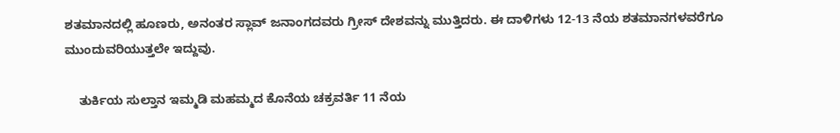ಶತಮಾನದಲ್ಲಿ ಹೂಣರು, ಅನಂತರ ಸ್ಲಾವ್ ಜನಾಂಗದವರು ಗ್ರೀಸ್ ದೇಶವನ್ನು ಮುತ್ತಿದರು. ಈ ದಾಳಿಗಳು 12-13 ನೆಯ ಶತಮಾನಗಳವರೆಗೂ ಮುಂದುವರಿಯುತ್ತಲೇ ಇದ್ದುವು.

    ತುರ್ಕಿಯ ಸುಲ್ತಾನ ಇಮ್ಮಡಿ ಮಹಮ್ಮದ ಕೊನೆಯ ಚಕ್ರವರ್ತಿ 11 ನೆಯ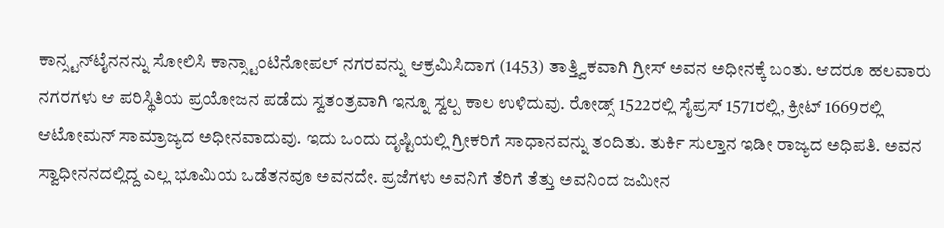ಕಾನ್ಸ್ಟನ್‍ಟೈನನನ್ನು ಸೋಲಿಸಿ ಕಾನ್ಸ್ಟಾಂಟಿನೋಪಲ್ ನಗರವನ್ನು ಆಕ್ರಮಿಸಿದಾಗ (1453) ತಾತ್ತ್ವಿಕವಾಗಿ ಗ್ರೀಸ್ ಅವನ ಅಧೀನಕ್ಕೆ ಬಂತು. ಆದರೂ ಹಲವಾರು ನಗರಗಳು ಆ ಪರಿಸ್ಥಿತಿಯ ಪ್ರಯೋಜನ ಪಡೆದು ಸ್ವತಂತ್ರವಾಗಿ ಇನ್ನೂ ಸ್ವಲ್ಪ ಕಾಲ ಉಳಿದುವು. ರೋಡ್ಸ್ 1522ರಲ್ಲಿ ಸೈಪ್ರಸ್ 1571ರಲ್ಲಿ, ಕ್ರೀಟ್ 1669ರಲ್ಲಿ ಆಟೋಮನ್ ಸಾಮ್ರಾಜ್ಯದ ಅಧೀನವಾದುವು. ಇದು ಒಂದು ದೃಷ್ಟಿಯಲ್ಲಿ ಗ್ರೀಕರಿಗೆ ಸಾಧಾನವನ್ನು ತಂದಿತು. ತುರ್ಕಿ ಸುಲ್ತಾನ ಇಡೀ ರಾಜ್ಯದ ಅಧಿಪತಿ. ಅವನ ಸ್ವಾಧೀನನದಲ್ಲಿದ್ದ ಎಲ್ಲ ಭೂಮಿಯ ಒಡೆತನವೂ ಅವನದೇ. ಪ್ರಜೆಗಳು ಅವನಿಗೆ ತೆರಿಗೆ ತೆತ್ತು ಅವನಿಂದ ಜಮೀನ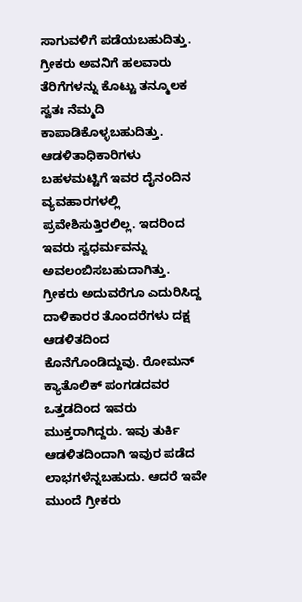ಸಾಗುವಳಿಗೆ ಪಡೆಯಬಹುದಿತ್ತು. ಗ್ರೀಕರು ಅವನಿಗೆ ಹಲವಾರು ತೆರಿಗೆಗಳನ್ನು ಕೊಟ್ಟು ತನ್ಮೂಲಕ ಸ್ವತಃ ನೆಮ್ಮದಿ ಕಾಪಾಡಿಕೊಳ್ಳಬಹುದಿತ್ತು. ಆಡಳಿತಾಧಿಕಾರಿಗಳು ಬಹಳಮಟ್ಟಿಗೆ ಇವರ ದೈನಂದಿನ ವ್ಯವಹಾರಗಳಲ್ಲಿ ಪ್ರವೇಶಿಸುತ್ತಿರಲಿಲ್ಲ. ಇದರಿಂದ ಇವರು ಸ್ವಧರ್ಮವನ್ನು ಅವಲಂಬಿಸಬಹುದಾಗಿತ್ತು. ಗ್ರೀಕರು ಅದುವರೆಗೂ ಎದುರಿಸಿದ್ದ ದಾಳಿಕಾರರ ತೊಂದರೆಗಳು ದಕ್ಷ ಆಡಳಿತದಿಂದ ಕೊನೆಗೊಂಡಿದ್ದುವು. ರೋಮನ್ ಕ್ಯಾತೊಲಿಕ್ ಪಂಗಡದವರ ಒತ್ತಡದಿಂದ ಇವರು ಮುಕ್ತರಾಗಿದ್ದರು. ಇವು ತುರ್ಕಿ ಆಡಳಿತದಿಂದಾಗಿ ಇವುರ ಪಡೆದ ಲಾಭಗಳೆನ್ನಬಹುದು. ಆದರೆ ಇವೇ ಮುಂದೆ ಗ್ರೀಕರು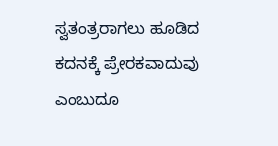ಸ್ವತಂತ್ರರಾಗಲು ಹೂಡಿದ ಕದನಕ್ಕೆ ಪ್ರೇರಕವಾದುವು ಎಂಬುದೂ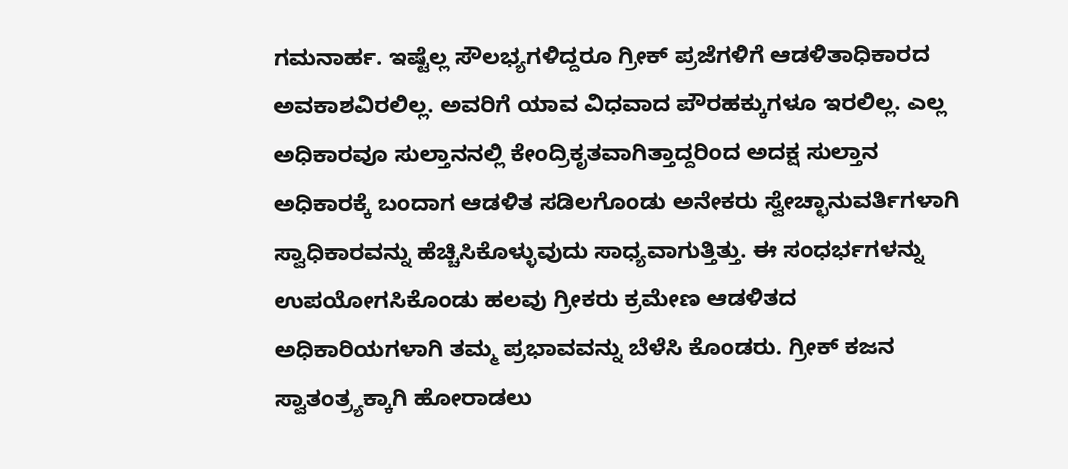ಗಮನಾರ್ಹ. ಇಷ್ಟೆಲ್ಲ ಸೌಲಭ್ಯಗಳಿದ್ದರೂ ಗ್ರೀಕ್ ಪ್ರಜೆಗಳಿಗೆ ಆಡಳಿತಾಧಿಕಾರದ ಅವಕಾಶವಿರಲಿಲ್ಲ. ಅವರಿಗೆ ಯಾವ ವಿಧವಾದ ಪೌರಹಕ್ಕುಗಳೂ ಇರಲಿಲ್ಲ. ಎಲ್ಲ ಅಧಿಕಾರವೂ ಸುಲ್ತಾನನಲ್ಲಿ ಕೇಂದ್ರಿಕೃತವಾಗಿತ್ತಾದ್ದರಿಂದ ಅದಕ್ಷ ಸುಲ್ತಾನ ಅಧಿಕಾರಕ್ಕೆ ಬಂದಾಗ ಆಡಳಿತ ಸಡಿಲಗೊಂಡು ಅನೇಕರು ಸ್ವೇಚ್ಛಾನುವರ್ತಿಗಳಾಗಿ ಸ್ವಾಧಿಕಾರವನ್ನು ಹೆಚ್ಚಿಸಿಕೊಳ್ಳುವುದು ಸಾಧ್ಯವಾಗುತ್ತಿತ್ತು. ಈ ಸಂಧರ್ಭಗಳನ್ನು ಉಪಯೋಗಸಿಕೊಂಡು ಹಲವು ಗ್ರೀಕರು ಕ್ರಮೇಣ ಆಡಳಿತದ ಅಧಿಕಾರಿಯಗಳಾಗಿ ತಮ್ಮ ಪ್ರಭಾವವನ್ನು ಬೆಳೆಸಿ ಕೊಂಡರು. ಗ್ರೀಕ್ ಕಜನ ಸ್ವಾತಂತ್ರ್ಯಕ್ಕಾಗಿ ಹೋರಾಡಲು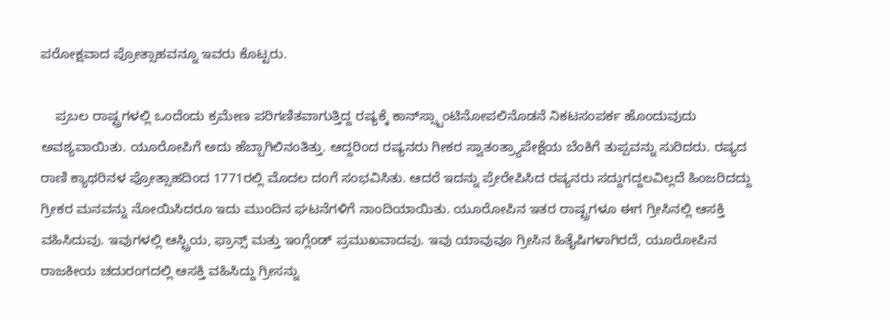ಪರೋಕ್ಷವಾದ ಪ್ರೋತ್ಸಾಹವನ್ನೂ ಇವರು ಕೊಟ್ಟರು.

    ಪ್ರಬಲ ರಾಷ್ಟ್ರಗಳಲ್ಲಿ ಒಂದೆಂದು ಕ್ರಮೇಣ ಪರಿಗಣಿತವಾಗುತ್ತಿದ್ದ ರಷ್ಯಕ್ಕೆ ಕಾನ್‍ಸ್ಸ್ಟಾಂಟಿನೋಪಲಿನೊಡನೆ ನಿಕಟಸಂಪರ್ಕ ಹೊಂದುವುದು ಅವಶ್ಯವಾಯಿತು. ಯೂರೋಪಿಗೆ ಅದು ಹೆಬ್ಬಾಗಿಲಿನಂತಿತ್ತು. ಆದ್ದರಿಂದ ರಷ್ಯನರು ಗೀಕರ ಸ್ವಾತಂತ್ರ್ಯಾಪೇಕ್ಷೆಯ ಬೆಂಕಿಗೆ ತುಪ್ಪವನ್ನು ಸುರಿದರು. ರಷ್ಯದ ರಾಣಿ ಕ್ಯಾಥರಿನಳ ಪ್ರೋತ್ಸಾಹದಿಂದ 1771ರಲ್ಲಿ ಮೊದಲ ದಂಗೆ ಸಂಭವಿಸಿತು. ಆದರೆ ಇದನ್ನು ಪ್ರೇರೇಪಿಸಿದ ರಷ್ಯನರು ಸದ್ದುಗದ್ದಲವಿಲ್ಲದೆ ಹಿಂಜರಿದದ್ದು ಗ್ರೀಕರ ಮನವನ್ನು ನೋಯಿಸಿದರೂ ಇದು ಮುಂದಿನ ಘಟನೆಗಳಿಗೆ ನಾಂದಿಯಾಯಿತು. ಯೂರೋಪಿನ ಇತರ ರಾಷ್ಟ್ರಗಳೂ ಈಗ ಗ್ರೀಸಿನಲ್ಲಿ ಆಸಕ್ತಿ ವಹಿಸಿದುವು. ಇವುಗಳಲ್ಲಿ ಆಸ್ಟ್ರಿಯ, ಫ್ರಾನ್ಸ್ ಮತ್ತು ಇಂಗ್ಲೆಂಡ್ ಪ್ರಮುಖವಾದವು. ಇವು ಯಾವುವೂ ಗ್ರೀಸಿನ ಹಿತೈಷಿಗಳಾಗಿರದೆ, ಯೂರೋಪಿನ ರಾಜಕೀಯ ಚದುರಂಗದಲ್ಲಿ ಆಸಕ್ತಿ ವಹಿಸಿದ್ದು ಗ್ರೀಸನ್ನು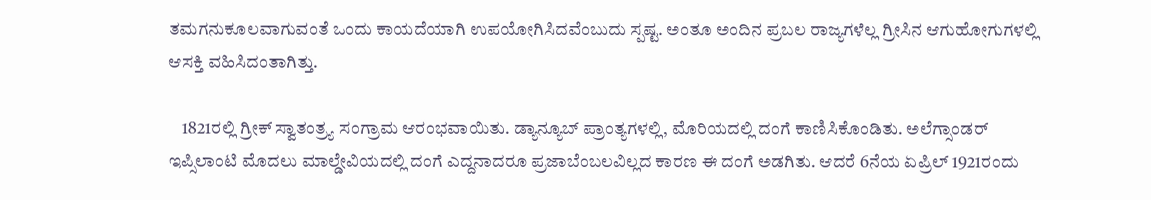ತಮಗನುಕೂಲವಾಗುವಂತೆ ಒಂದು ಕಾಯದೆಯಾಗಿ ಉಪಯೋಗಿಸಿದವೆಂಬುದು ಸ್ಪಷ್ಟ. ಅಂತೂ ಅಂದಿನ ಪ್ರಬಲ ರಾಜ್ಯಗಳೆಲ್ಲ ಗ್ರೀಸಿನ ಆಗುಹೋಗುಗಳಲ್ಲಿ ಆಸಕ್ತಿ ವಹಿಸಿದಂತಾಗಿತ್ತು.

    1821ರಲ್ಲಿ ಗ್ರೀಕ್ ಸ್ವಾತಂತ್ರ್ಯ ಸಂಗ್ರಾಮ ಆರಂಭವಾಯಿತು. ಡ್ಯಾನ್ಯೂಬ್ ಪ್ರಾಂತ್ಯಗಳಲ್ಲಿ, ಮೊರಿಯದಲ್ಲಿ ದಂಗೆ ಕಾಣಿಸಿಕೊಂಡಿತು. ಅಲೆಗ್ಸಾಂಡರ್ ಇಪ್ಸಿಲಾಂಟಿ ಮೊದಲು ಮಾಲ್ಡೇವಿಯದಲ್ಲಿ ದಂಗೆ ಎದ್ದನಾದರೂ ಪ್ರಜಾಬೆಂಬಲವಿಲ್ಲದ ಕಾರಣ ಈ ದಂಗೆ ಅಡಗಿತು. ಆದರೆ 6ನೆಯ ಏಪ್ರಿಲ್ 1921ರಂದು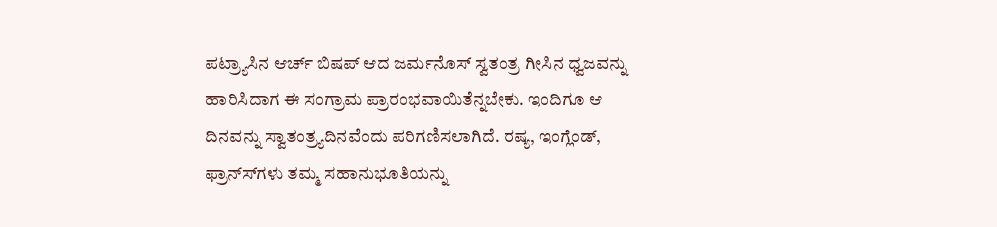ಪಟ್ರ್ಯಾಸಿನ ಆರ್ಚ್ ಬಿಷಪ್ ಆದ ಜರ್ಮನೊಸ್ ಸ್ವತಂತ್ರ ಗೀಸಿನ ಧ್ವಜವನ್ನು ಹಾರಿಸಿದಾಗ ಈ ಸಂಗ್ರಾಮ ಪ್ರಾರಂಭವಾಯಿತೆನ್ನಬೇಕು. ಇಂದಿಗೂ ಆ ದಿನವನ್ನು ಸ್ವಾತಂತ್ರ್ಯದಿನವೆಂದು ಪರಿಗಣಿಸಲಾಗಿದೆ. ರಷ್ಯ, ಇಂಗ್ಲೆಂಡ್, ಫ್ರಾನ್ಸ್‍ಗಳು ತಮ್ಮ ಸಹಾನುಭೂತಿಯನ್ನು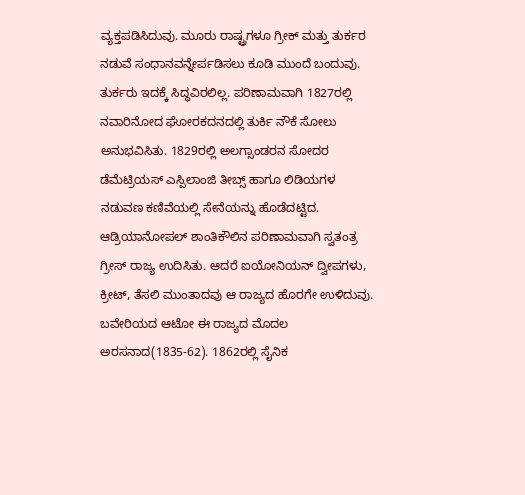ವ್ಯಕ್ತಪಡಿಸಿದುವು. ಮೂರು ರಾಷ್ಟ್ರಗಳೂ ಗ್ರೀಕ್ ಮತ್ತು ತುರ್ಕರ ನಡುವೆ ಸಂಧಾನವನ್ನೇರ್ಪಡಿಸಲು ಕೂಡಿ ಮುಂದೆ ಬಂದುವು. ತುರ್ಕರು ಇದಕ್ಕೆ ಸಿದ್ಧವಿರಲಿಲ್ಲ. ಪರಿಣಾಮವಾಗಿ 1827ರಲ್ಲಿ ನವಾರಿನೋದ ಘೋರಕದನದಲ್ಲಿ ತುರ್ಕಿ ನೌಕೆ ಸೋಲು ಅನುಭವಿಸಿತು. 1829ರಲ್ಲಿ ಅಲಗ್ಸಾಂಡರನ ಸೋದರ ಡೆಮೆಟ್ರಿಯಸ್ ಎಸ್ಪಿಲಾಂಜಿ ತೀಬ್ಸ್ ಹಾಗೂ ಲಿಡಿಯಗಳ ನಡುವಣ ಕಣಿವೆಯಲ್ಲಿ ಸೇನೆಯನ್ನು ಹೊಡೆದಟ್ಟಿದ. ಆಡ್ರಿಯಾನೋಪಲ್ ಶಾಂತಿಕೌಲಿನ ಪರಿಣಾಮವಾಗಿ ಸ್ವತಂತ್ರ ಗ್ರೀಸ್ ರಾಜ್ಯ ಉದಿಸಿತು. ಆದರೆ ಐಯೋನಿಯನ್ ದ್ವೀಪಗಳು, ಕ್ರೀಟ್, ತೆಸಲಿ ಮುಂತಾದವು ಆ ರಾಜ್ಯದ ಹೊರಗೇ ಉಳಿದುವು. ಬವೇರಿಯದ ಆಟೋ ಈ ರಾಜ್ಯದ ಮೊದಲ ಅರಸನಾದ(1835-62). 1862ರಲ್ಲಿ ಸೈನಿಕ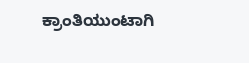ಕ್ರಾಂತಿಯುಂಟಾಗಿ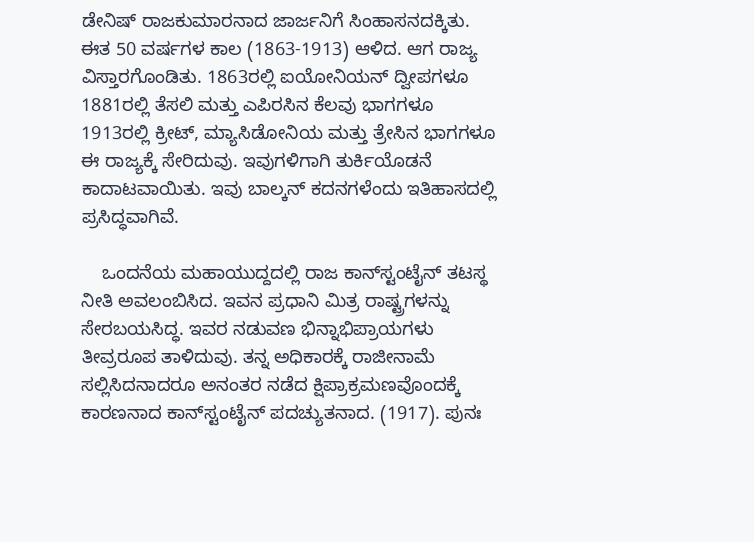ಡೇನಿಷ್ ರಾಜಕುಮಾರನಾದ ಜಾರ್ಜನಿಗೆ ಸಿಂಹಾಸನದಕ್ಕಿತು. ಈತ 50 ವರ್ಷಗಳ ಕಾಲ (1863-1913) ಆಳಿದ. ಆಗ ರಾಜ್ಯ ವಿಸ್ತಾರಗೊಂಡಿತು. 1863ರಲ್ಲಿ ಐಯೋನಿಯನ್ ದ್ವೀಪಗಳೂ 1881ರಲ್ಲಿ ತೆಸಲಿ ಮತ್ತು ಎಪಿರಸಿನ ಕೆಲವು ಭಾಗಗಳೂ 1913ರಲ್ಲಿ ಕ್ರೀಟ್, ಮ್ಯಾಸಿಡೋನಿಯ ಮತ್ತು ತ್ರೇಸಿನ ಭಾಗಗಳೂ ಈ ರಾಜ್ಯಕ್ಕೆ ಸೇರಿದುವು. ಇವುಗಳಿಗಾಗಿ ತುರ್ಕಿಯೊಡನೆ ಕಾದಾಟವಾಯಿತು. ಇವು ಬಾಲ್ಕನ್ ಕದನಗಳೆಂದು ಇತಿಹಾಸದಲ್ಲಿ ಪ್ರಸಿದ್ಧವಾಗಿವೆ.

    ಒಂದನೆಯ ಮಹಾಯುದ್ದದಲ್ಲಿ ರಾಜ ಕಾನ್‍ಸ್ಟಂಟೈನ್ ತಟಸ್ಥ ನೀತಿ ಅವಲಂಬಿಸಿದ. ಇವನ ಪ್ರಧಾನಿ ಮಿತ್ರ ರಾಷ್ಟ್ರಗಳನ್ನು ಸೇರಬಯಸಿದ್ಧ. ಇವರ ನಡುವಣ ಭಿನ್ನಾಭಿಪ್ರಾಯಗಳು ತೀವ್ರರೂಪ ತಾಳಿದುವು. ತನ್ನ ಅಧಿಕಾರಕ್ಕೆ ರಾಜೀನಾಮೆ ಸಲ್ಲಿಸಿದನಾದರೂ ಅನಂತರ ನಡೆದ ಕ್ಷಿಪ್ರಾಕ್ರಮಣವೊಂದಕ್ಕೆ ಕಾರಣನಾದ ಕಾನ್‍ಸ್ಟಂಟೈನ್ ಪದಚ್ಯುತನಾದ. (1917). ಪುನಃ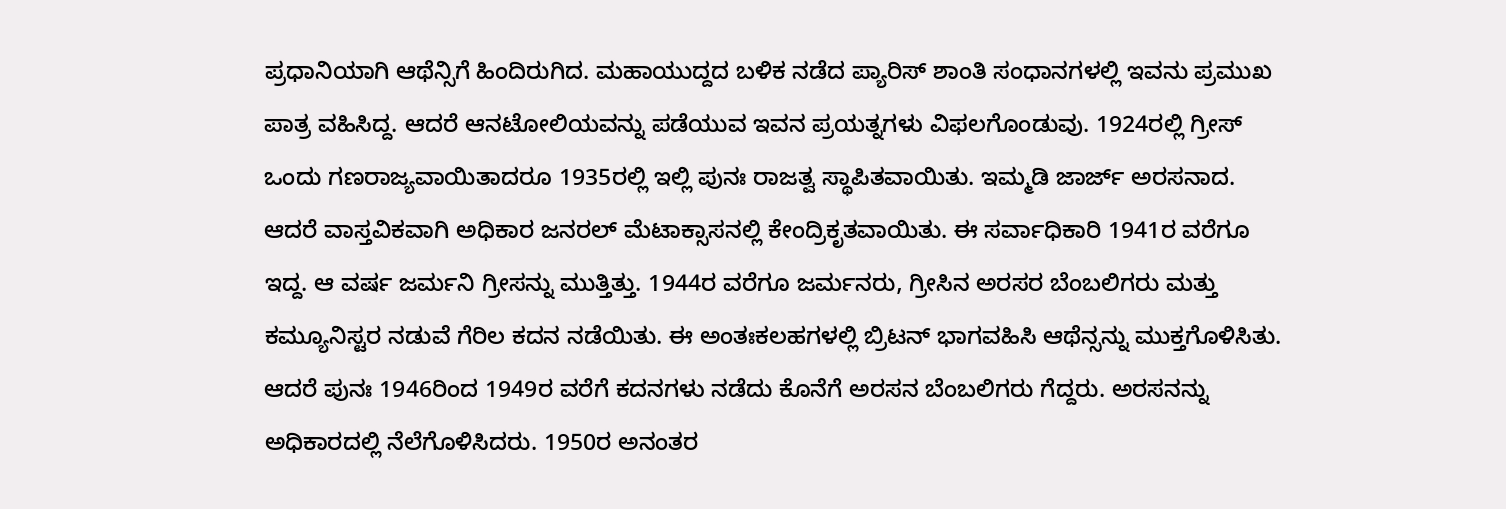ಪ್ರಧಾನಿಯಾಗಿ ಆಥೆನ್ಸಿಗೆ ಹಿಂದಿರುಗಿದ. ಮಹಾಯುದ್ದದ ಬಳಿಕ ನಡೆದ ಪ್ಯಾರಿಸ್ ಶಾಂತಿ ಸಂಧಾನಗಳಲ್ಲಿ ಇವನು ಪ್ರಮುಖ ಪಾತ್ರ ವಹಿಸಿದ್ದ. ಆದರೆ ಆನಟೋಲಿಯವನ್ನು ಪಡೆಯುವ ಇವನ ಪ್ರಯತ್ನಗಳು ವಿಫಲಗೊಂಡುವು. 1924ರಲ್ಲಿ ಗ್ರೀಸ್ ಒಂದು ಗಣರಾಜ್ಯವಾಯಿತಾದರೂ 1935ರಲ್ಲಿ ಇಲ್ಲಿ ಪುನಃ ರಾಜತ್ವ ಸ್ಥಾಪಿತವಾಯಿತು. ಇಮ್ಮಡಿ ಜಾರ್ಜ್ ಅರಸನಾದ. ಆದರೆ ವಾಸ್ತವಿಕವಾಗಿ ಅಧಿಕಾರ ಜನರಲ್ ಮೆಟಾಕ್ಸಾಸನಲ್ಲಿ ಕೇಂದ್ರಿಕೃತವಾಯಿತು. ಈ ಸರ್ವಾಧಿಕಾರಿ 1941ರ ವರೆಗೂ ಇದ್ದ. ಆ ವರ್ಷ ಜರ್ಮನಿ ಗ್ರೀಸನ್ನು ಮುತ್ತಿತ್ತು. 1944ರ ವರೆಗೂ ಜರ್ಮನರು, ಗ್ರೀಸಿನ ಅರಸರ ಬೆಂಬಲಿಗರು ಮತ್ತು ಕಮ್ಯೂನಿಸ್ಟರ ನಡುವೆ ಗೆರಿಲ ಕದನ ನಡೆಯಿತು. ಈ ಅಂತಃಕಲಹಗಳಲ್ಲಿ ಬ್ರಿಟನ್ ಭಾಗವಹಿಸಿ ಆಥೆನ್ಸನ್ನು ಮುಕ್ತಗೊಳಿಸಿತು. ಆದರೆ ಪುನಃ 1946ರಿಂದ 1949ರ ವರೆಗೆ ಕದನಗಳು ನಡೆದು ಕೊನೆಗೆ ಅರಸನ ಬೆಂಬಲಿಗರು ಗೆದ್ದರು. ಅರಸನನ್ನು ಅಧಿಕಾರದಲ್ಲಿ ನೆಲೆಗೊಳಿಸಿದರು. 1950ರ ಅನಂತರ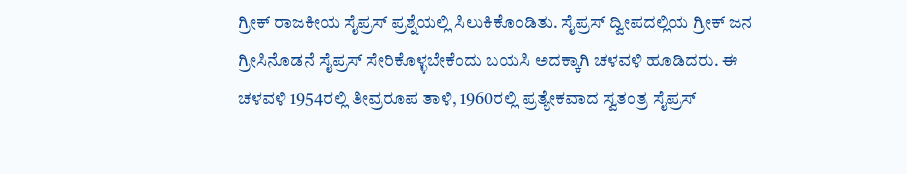ಗ್ರೀಕ್ ರಾಜಕೀಯ ಸೈಪ್ರಸ್ ಪ್ರಶ್ನೆಯಲ್ಲಿ ಸಿಲುಕಿಕೊಂಡಿತು. ಸೈಪ್ರಸ್ ದ್ವೀಪದಲ್ಲಿಯ ಗ್ರೀಕ್ ಜನ ಗ್ರೀಸಿನೊಡನೆ ಸೈಪ್ರಸ್ ಸೇರಿಕೊಳ್ಳಬೇಕೆಂದು ಬಯಸಿ ಅದಕ್ಕಾಗಿ ಚಳವಳಿ ಹೂಡಿದರು. ಈ ಚಳವಳಿ 1954ರಲ್ಲಿ ತೀವ್ರರೂಪ ತಾಳಿ, 1960ರಲ್ಲಿ ಪ್ರತ್ಯೇಕವಾದ ಸ್ವತಂತ್ರ ಸೈಪ್ರಸ್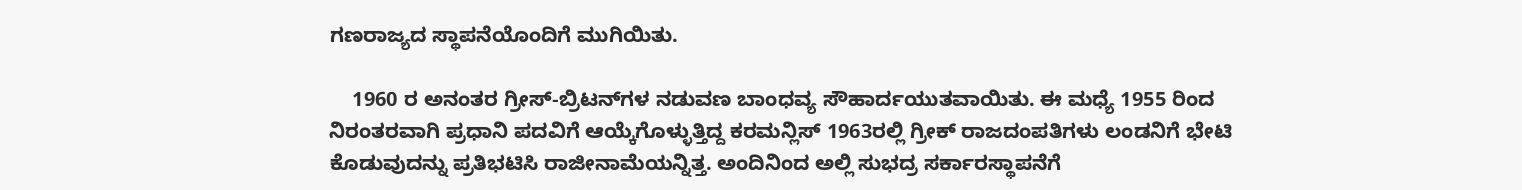ಗಣರಾಜ್ಯದ ಸ್ಥಾಪನೆಯೊಂದಿಗೆ ಮುಗಿಯಿತು.

    1960 ರ ಅನಂತರ ಗ್ರೀಸ್-ಬ್ರಿಟನ್‍ಗಳ ನಡುವಣ ಬಾಂಧವ್ಯ ಸೌಹಾರ್ದಯುತವಾಯಿತು. ಈ ಮಧ್ಯೆ 1955 ರಿಂದ ನಿರಂತರವಾಗಿ ಪ್ರಧಾನಿ ಪದವಿಗೆ ಆಯ್ಕೆಗೊಳ್ಳುತ್ತಿದ್ದ ಕರಮನ್ಲಿಸ್ 1963ರಲ್ಲಿ ಗ್ರೀಕ್ ರಾಜದಂಪತಿಗಳು ಲಂಡನಿಗೆ ಭೇಟಿ ಕೊಡುವುದನ್ನು ಪ್ರತಿಭಟಿಸಿ ರಾಜೀನಾಮೆಯನ್ನಿತ್ತ. ಅಂದಿನಿಂದ ಅಲ್ಲಿ ಸುಭದ್ರ ಸರ್ಕಾರಸ್ಥಾಪನೆಗೆ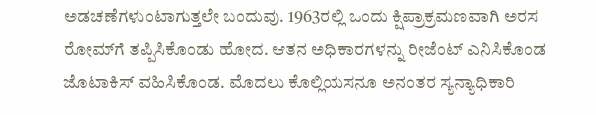ಅಡಚಣೆಗಳುಂಟಾಗುತ್ತಲೇ ಬಂದುವು. 1963ರಲ್ಲಿ ಒಂದು ಕ್ಷಿಪ್ರಾಕ್ರಮಣವಾಗಿ ಅರಸ ರೋಮ್‍ಗೆ ತಪ್ಪಿಸಿಕೊಂಡು ಹೋದ. ಆತನ ಅಧಿಕಾರಗಳನ್ನು ರೀಜೆಂಟ್ ಎನಿಸಿಕೊಂಡ ಜೊಟಾಕಿಸ್ ವಹಿಸಿಕೊಂಡ. ಮೊದಲು ಕೊಲ್ಲಿಯಸನೂ ಅನಂತರ ಸ್ಯನ್ಯಾಧಿಕಾರಿ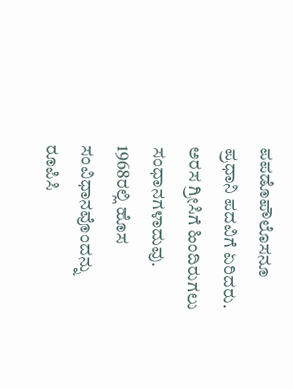ಪಪಡೊಪೌಲೊಸನೂ ಪ್ರಧಾನಿ ಪದವಿಗೆ ಏರಿದರು. ಅರಸ ಗ್ರೀಸಿಗೆ ಹಿಂದಿರುಗಲು ಸಂಧಾನಗಳಾದುವು. 1968ರಲ್ಲಿ ಹೊಸ ಸಂವಿಧಾನವೊಂದನ್ನು ರೂಪಿಸಿ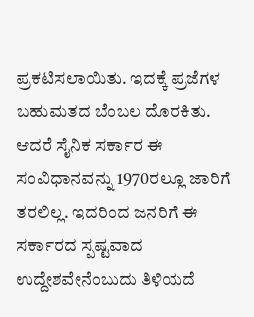ಪ್ರಕಟಿಸಲಾಯಿತು. ಇದಕ್ಕೆ ಪ್ರಜೆಗಳ ಬಹುಮತದ ಬೆಂಬಲ ದೊರಕಿತು. ಆದರೆ ಸೈನಿಕ ಸರ್ಕಾರ ಈ ಸಂವಿಧಾನವನ್ನು 1970ರಲ್ಲೂ ಜಾರಿಗೆ ತರಲಿಲ್ಲ. ಇದರಿಂದ ಜನರಿಗೆ ಈ ಸರ್ಕಾರದ ಸ್ಪಷ್ಟವಾದ ಉದ್ದೇಶವೇನೆಂಬುದು ತಿಳಿಯದೆ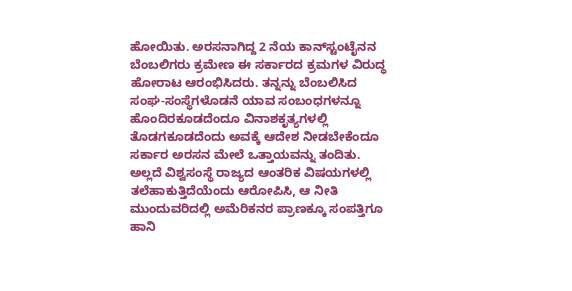ಹೋಯಿತು. ಅರಸನಾಗಿದ್ದ 2 ನೆಯ ಕಾನ್‍ಸ್ಟಂಟೈನನ ಬೆಂಬಲಿಗರು ಕ್ರಮೇಣ ಈ ಸರ್ಕಾರದ ಕ್ರಮಗಳ ವಿರುದ್ಧ ಹೋರಾಟ ಆರಂಭಿಸಿದರು. ತನ್ನನ್ನು ಬೆಂಬಲಿಸಿದ ಸಂಘ-ಸಂಸ್ಥೆಗಳೊಡನೆ ಯಾವ ಸಂಬಂಧಗಳನ್ನೂ ಹೊಂದಿರಕೂಡದೆಂದೂ ವಿನಾಶಕೃತ್ಯಗಳಲ್ಲಿ ತೊಡಗಕೂಡದೆಂದು ಅವಕ್ಕೆ ಆದೇಶ ನೀಡಬೇಕೆಂದೂ ಸರ್ಕಾರ ಅರಸನ ಮೇಲೆ ಒತ್ತಾಯವನ್ನು ತಂದಿತು. ಅಲ್ಲದೆ ವಿಶ್ವಸಂಸ್ಥೆ ರಾಜ್ಯದ ಆಂತರಿಕ ವಿಷಯಗಳಲ್ಲಿ ತಲೆಹಾಕುತ್ತಿದೆಯೆಂದು ಆರೋಪಿಸಿ, ಆ ನೀತಿ ಮುಂದುವರಿದಲ್ಲಿ ಅಮೆರಿಕನರ ಪ್ರಾಣಕ್ಕೂ ಸಂಪತ್ತಿಗೂ ಹಾನಿ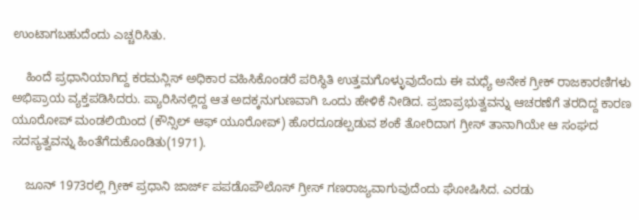ಉಂಟಾಗಬಹುದೆಂದು ಎಚ್ಚರಿಸಿತು.

    ಹಿಂದೆ ಪ್ರಧಾನಿಯಾಗಿದ್ದ ಕರಮನ್ಲಿಸ್ ಅಧಿಕಾರ ವಹಿಸಿಕೊಂಡರೆ ಪರಿಸ್ಥಿತಿ ಉತ್ತಮಗೊಳ್ಳುವುದೆಂದು ಈ ಮಧ್ಯೆ ಅನೇಕ ಗ್ರೀಕ್ ರಾಜಕಾರಣಿಗಳು ಅಭಿಪ್ರಾಯ ವ್ಯಕ್ತಪಡಿಸಿದರು. ಪ್ಯಾರಿಸಿನಲ್ಲಿದ್ದ ಆತ ಅದಕ್ಕನುಗುಣವಾಗಿ ಒಂದು ಹೇಳಿಕೆ ನೀಡಿದ. ಪ್ರಜಾಪ್ರಭುತ್ವವನ್ನು ಆಚರಣೆಗೆ ತರದಿದ್ದ ಕಾರಣ ಯೂರೋಪ್ ಮಂಡಲಿಯಿಂದ (ಕೌನ್ಸಿಲ್ ಆಫ್ ಯೂರೋಪ್) ಹೊರದೂಡಲ್ಪಡುವ ಶಂಕೆ ತೋರಿದಾಗ ಗ್ರೀಸ್ ತಾನಾಗಿಯೇ ಆ ಸಂಘದ ಸದಸ್ಯತ್ವವನ್ನು ಹಿಂತೆಗೆದುಕೊಂಡಿತು(1971).

    ಜೂನ್ 1973ರಲ್ಲಿ ಗ್ರೀಕ್ ಪ್ರಧಾನಿ ಜಾರ್ಜ್ ಪಪಡೊಪೌಲೊಸ್ ಗ್ರೀಸ್ ಗಣರಾಜ್ಯವಾಗುವುದೆಂದು ಘೋಷಿಸಿದ. ಎರಡು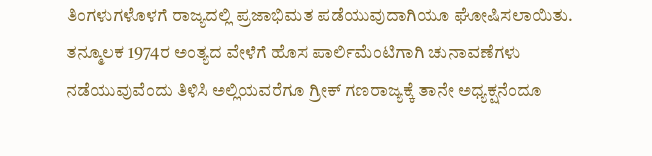ತಿಂಗಳುಗಳೊಳಗೆ ರಾಜ್ಯದಲ್ಲಿ ಪ್ರಜಾಭಿಮತ ಪಡೆಯುವುದಾಗಿಯೂ ಘೋಷಿಸಲಾಯಿತು. ತನ್ಮೂಲಕ 1974ರ ಅಂತ್ಯದ ವೇಳೆಗೆ ಹೊಸ ಪಾರ್ಲಿಮೆಂಟಿಗಾಗಿ ಚುನಾವಣೆಗಳು ನಡೆಯುವುವೆಂದು ತಿಳಿಸಿ ಅಲ್ಲಿಯವರೆಗೂ ಗ್ರೀಕ್ ಗಣರಾಜ್ಯಕ್ಕೆ ತಾನೇ ಅಧ್ಯಕ್ಷನೆಂದೂ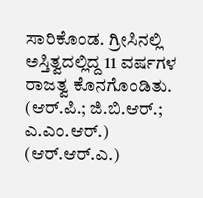ಸಾರಿಕೊಂಡ. ಗ್ರೀಸಿನಲ್ಲಿ ಅಸ್ತಿತ್ವದಲ್ಲಿದ್ದ 11 ವರ್ಷಗಳ ರಾಜತ್ವ ಕೊನಗೊಂಡಿತು.
(ಆರ್.ಪಿ.; ಜಿ.ಬಿ.ಆರ್.; ಎ.ಎಂ.ಆರ್.)
(ಆರ್.ಆರ್.ಎ.)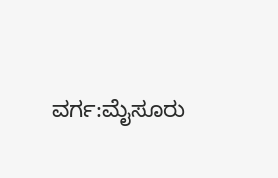ವರ್ಗ:ಮೈಸೂರು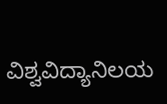ವಿಶ್ವವಿದ್ಯಾನಿಲಯ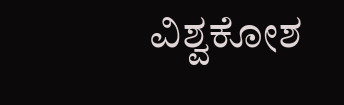ವಿಶ್ವಕೋಶ